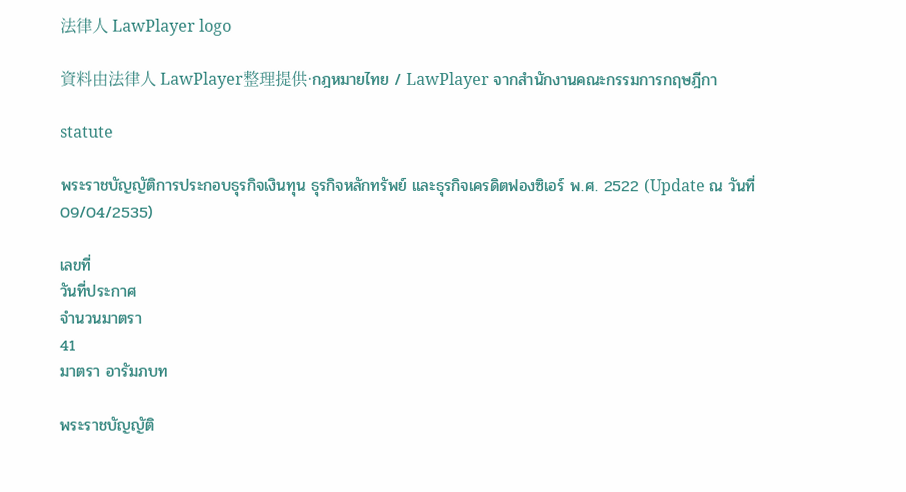法律人 LawPlayer logo

資料由法律人 LawPlayer整理提供·กฎหมายไทย / LawPlayer จากสำนักงานคณะกรรมการกฤษฎีกา

statute

พระราชบัญญัติการประกอบธุรกิจเงินทุน ธุรกิจหลักทรัพย์ และธุรกิจเครดิตฟองซิเอร์ พ.ศ. 2522 (Update ณ วันที่ 09/04/2535)

เลขที่
วันที่ประกาศ
จำนวนมาตรา
41
มาตรา อารัมภบท

พระราชบัญญัติ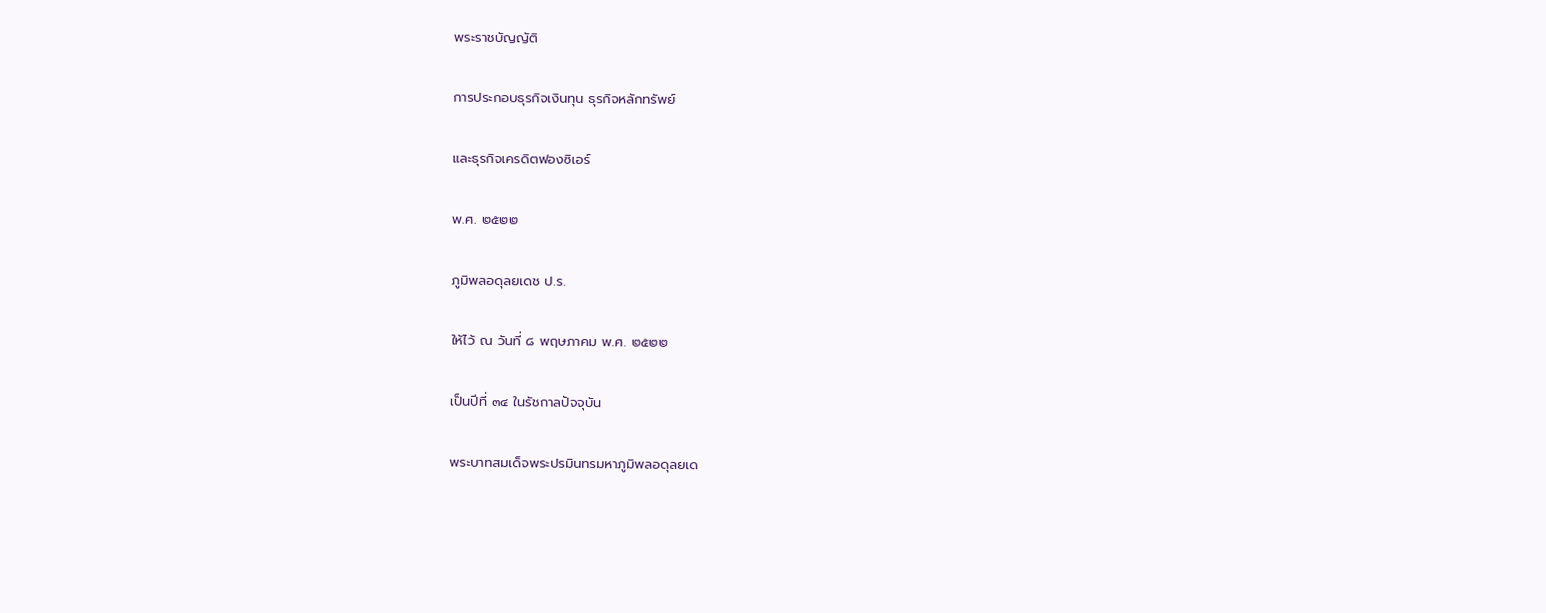พระราชบัญญัติ

การประกอบธุรกิจเงินทุน ธุรกิจหลักทรัพย์

และธุรกิจเครดิตฟองซิเอร์

พ.ศ. ๒๕๒๒

ภูมิพลอดุลยเดช ป.ร.

ให้ไว้ ณ วันที่ ๘ พฤษภาคม พ.ศ. ๒๕๒๒

เป็นปีที่ ๓๔ ในรัชกาลปัจจุบัน

พระบาทสมเด็จพระปรมินทรมหาภูมิพลอดุลยเด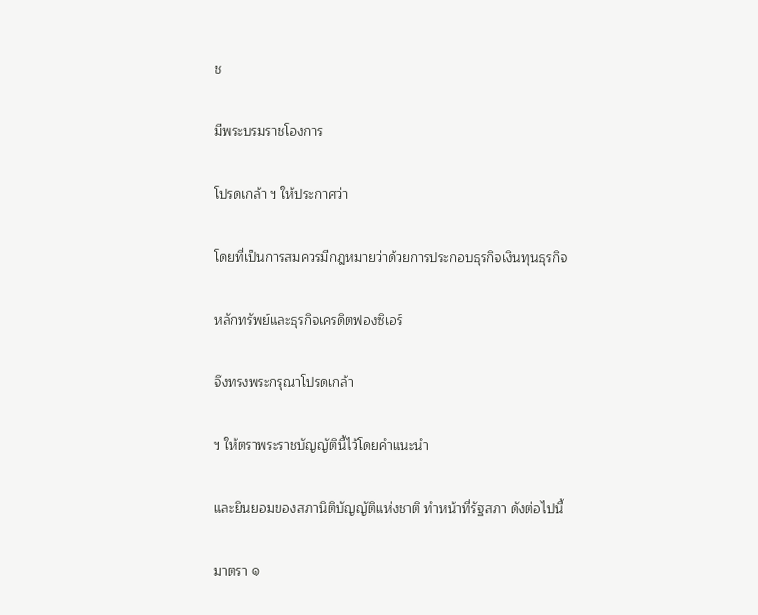ช

มีพระบรมราชโองการ

โปรดเกล้า ฯ ให้ประกาศว่า

โดยที่เป็นการสมควรมีกฎหมายว่าด้วยการประกอบธุรกิจเงินทุนธุรกิจ

หลักทรัพย์และธุรกิจเครดิตฟองซิเอร์

จึงทรงพระกรุณาโปรดเกล้า

ฯ ให้ตราพระราชบัญญัตินี้ไว้โดยคำแนะนำ

และยินยอมของสภานิติบัญญัติแห่งชาติ ทำหน้าที่รัฐสภา ดังต่อไปนี้

มาตรา ๑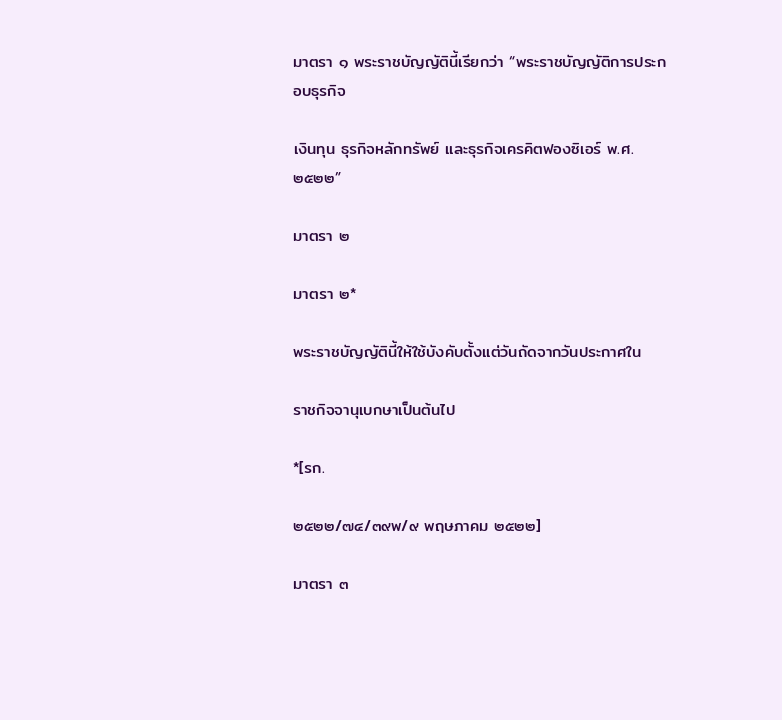มาตรา ๑ พระราชบัญญัตินี้เรียกว่า “พระราชบัญญัติการประกอบธุรกิจ

เงินทุน ธุรกิจหลักทรัพย์ และธุรกิจเครคิตฟองซิเอร์ พ.ศ. ๒๕๒๒”

มาตรา ๒

มาตรา ๒*

พระราชบัญญัตินี้ให้ใช้บังคับตั้งแต่วันถัดจากวันประกาศใน

ราชกิจจานุเบกษาเป็นต้นไป

*[รก.

๒๕๒๒/๗๔/๓๙พ/๙ พฤษภาคม ๒๕๒๒]

มาตรา ๓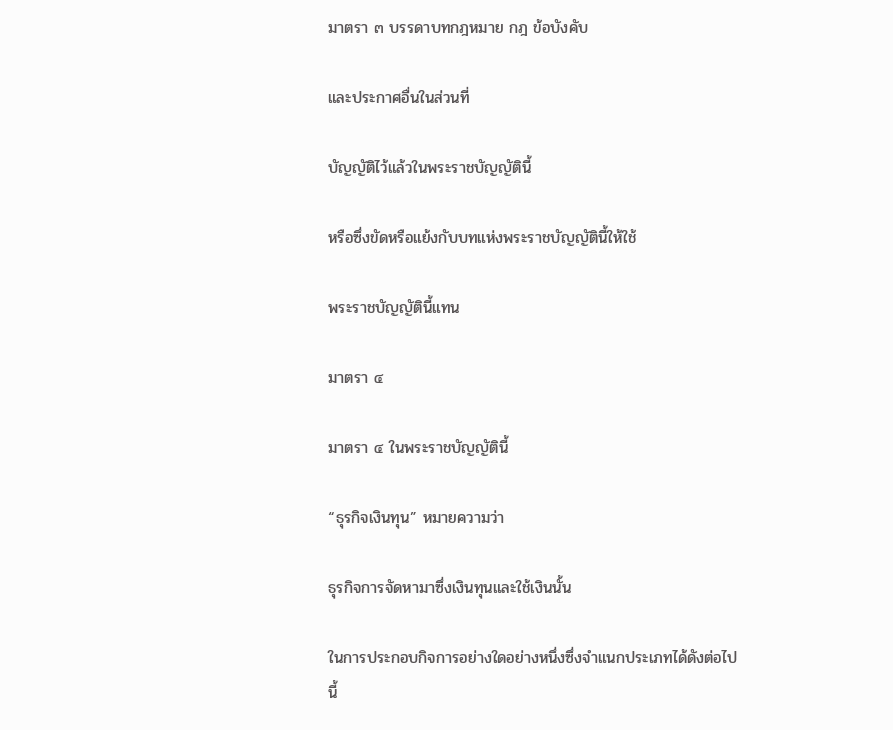มาตรา ๓ บรรดาบทกฎหมาย กฎ ข้อบังคับ

และประกาศอื่นในส่วนที่

บัญญัติไว้แล้วในพระราชบัญญัตินี้

หรือซึ่งขัดหรือแย้งกับบทแห่งพระราชบัญญัตินี้ให้ใช้

พระราชบัญญัตินี้แทน

มาตรา ๔

มาตรา ๔ ในพระราชบัญญัตินี้

“ธุรกิจเงินทุน” หมายความว่า

ธุรกิจการจัดหามาซึ่งเงินทุนและใช้เงินนั้น

ในการประกอบกิจการอย่างใดอย่างหนึ่งซึ่งจำแนกประเภทได้ดังต่อไปนี้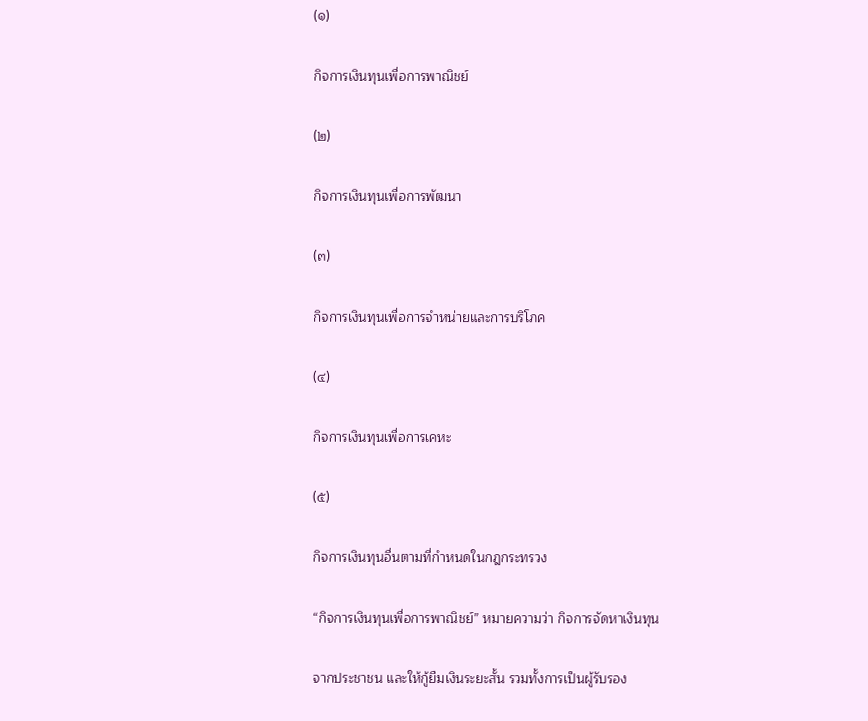(๑)

กิจการเงินทุนเพื่อการพาณิชย์

(๒)

กิจการเงินทุนเพื่อการพัฒนา

(๓)

กิจการเงินทุนเพื่อการจำหน่ายและการบริโภค

(๔)

กิจการเงินทุนเพื่อการเคหะ

(๕)

กิจการเงินทุนอื่นตามที่กำหนดในกฎกระทรวง

“กิจการเงินทุนเพื่อการพาณิชย์” หมายความว่า กิจการจัดหาเงินทุน

จากประชาชน และให้กู้ยืมเงินระยะสั้น รวมทั้งการเป็นผู้รับรอง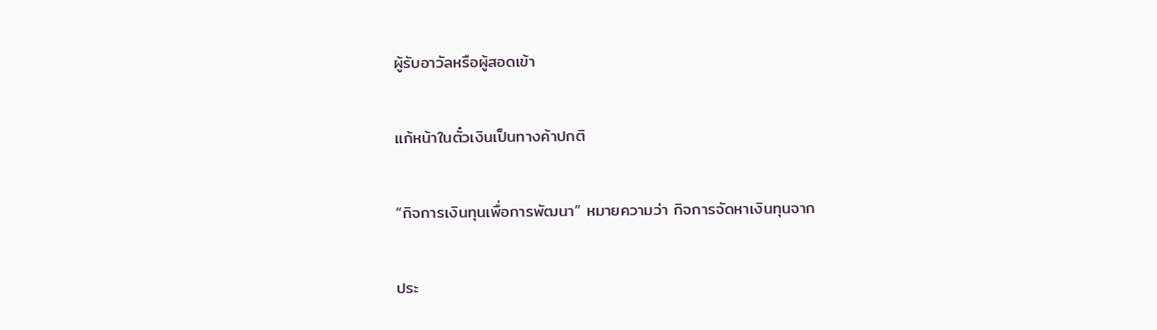ผู้รับอาวัลหรือผู้สอดเข้า

แก้หน้าในตั๋วเงินเป็นทางค้าปกติ

“กิจการเงินทุนเพื่อการพัฒนา” หมายความว่า กิจการจัดหาเงินทุนจาก

ประ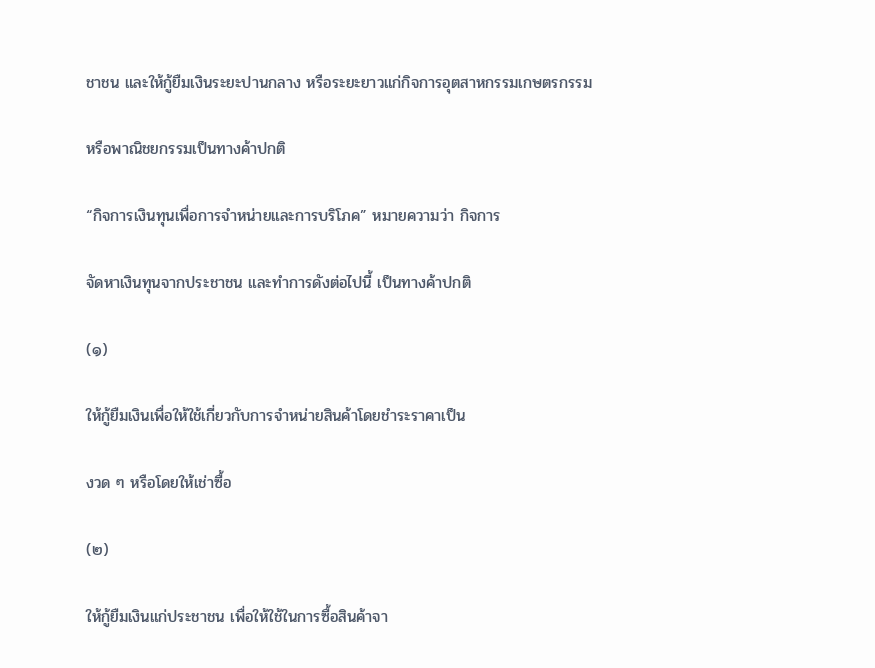ชาชน และให้กู้ยืมเงินระยะปานกลาง หรือระยะยาวแก่กิจการอุตสาหกรรมเกษตรกรรม

หรือพาณิชยกรรมเป็นทางค้าปกติ

“กิจการเงินทุนเพื่อการจำหน่ายและการบริโภค” หมายความว่า กิจการ

จัดหาเงินทุนจากประชาชน และทำการดังต่อไปนี้ เป็นทางค้าปกติ

(๑)

ให้กู้ยืมเงินเพื่อให้ใช้เกี่ยวกับการจำหน่ายสินค้าโดยชำระราคาเป็น

งวด ๆ หรือโดยให้เช่าซื้อ

(๒)

ให้กู้ยืมเงินแก่ประชาชน เพื่อให้ใช้ในการซื้อสินค้าจา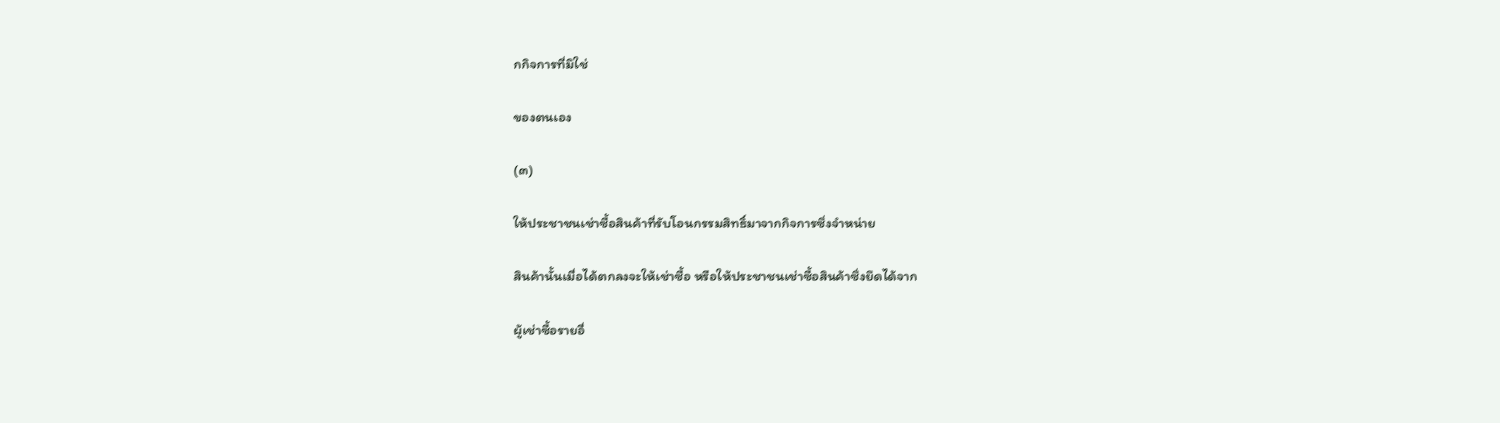กกิจการที่มิใช่

ของตนเอง

(๓)

ให้ประชาชนเช่าซื้อสินค้าที่รับโอนกรรมสิทธิ์มาจากกิจการซึ่งจำหน่าย

สินค้านั้นเมื่อได้ตกลงจะให้เช่าซื้อ หรือให้ประชาชนเช่าซื้อสินค้าซึ่งยึดได้จาก

ผู้เช่าซื้อรายอื่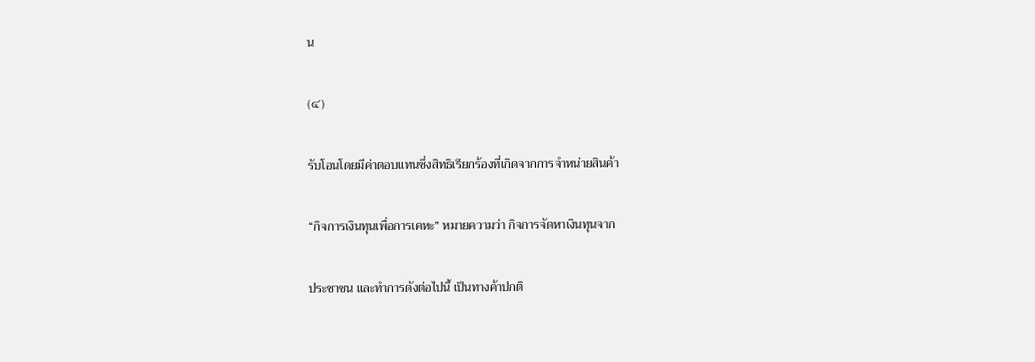น

(๔)

รับโอนโดยมีค่าตอบแทนซึ่งสิทธิเรียกร้องที่เกิดจากการจำหน่ายสินค้า

“กิจการเงินทุนเพื่อการเคหะ” หมายความว่า กิจการจัดหาเงินทุนจาก

ประชาชน และทำการดังต่อไปนี้ เป็นทางค้าปกติ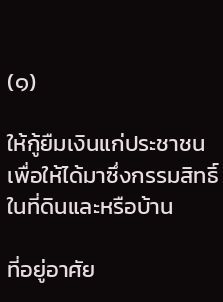(๑)

ให้กู้ยืมเงินแก่ประชาชนเพื่อให้ได้มาซึ่งกรรมสิทธิ์ในที่ดินและหรือบ้าน

ที่อยู่อาศัย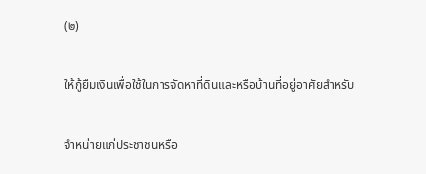(๒)

ให้กู้ยืมเงินเพื่อใช้ในการจัดหาที่ดินและหรือบ้านที่อยู่อาศัยสำหรับ

จำหน่ายแก่ประชาชนหรือ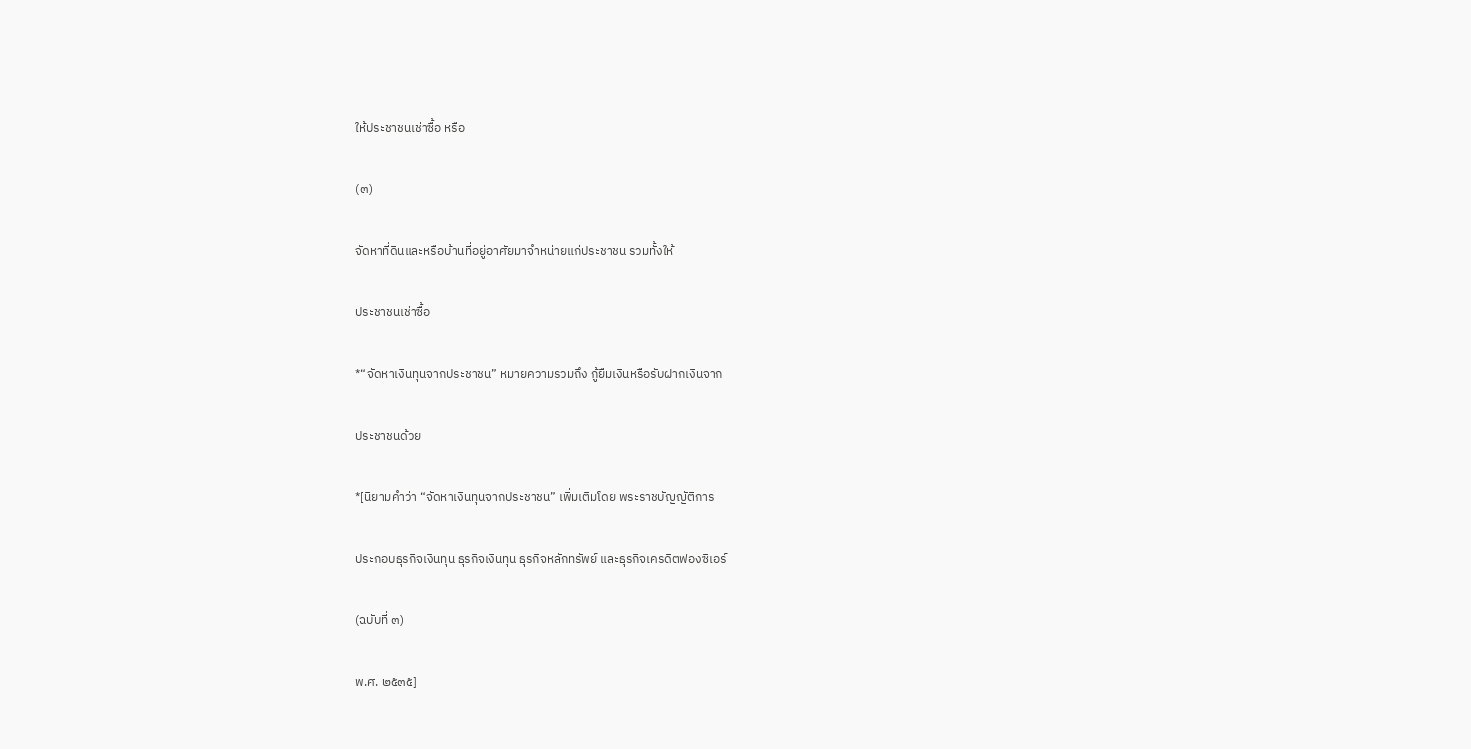ให้ประชาชนเช่าซื้อ หรือ

(๓)

จัดหาที่ดินและหรือบ้านที่อยู่อาศัยมาจำหน่ายแก่ประชาชน รวมทั้งให้

ประชาชนเช่าซื้อ

*“จัดหาเงินทุนจากประชาชน” หมายความรวมถึง กู้ยืมเงินหรือรับฝากเงินจาก

ประชาชนด้วย

*[นิยามคำว่า “จัดหาเงินทุนจากประชาชน” เพิ่มเติมโดย พระราชบัญญัติการ

ประกอบธุรกิจเงินทุน ธุรกิจเงินทุน ธุรกิจหลักทรัพย์ และธุรกิจเครดิตฟองซิเอร์

(ฉบับที่ ๓)

พ.ศ. ๒๕๓๕]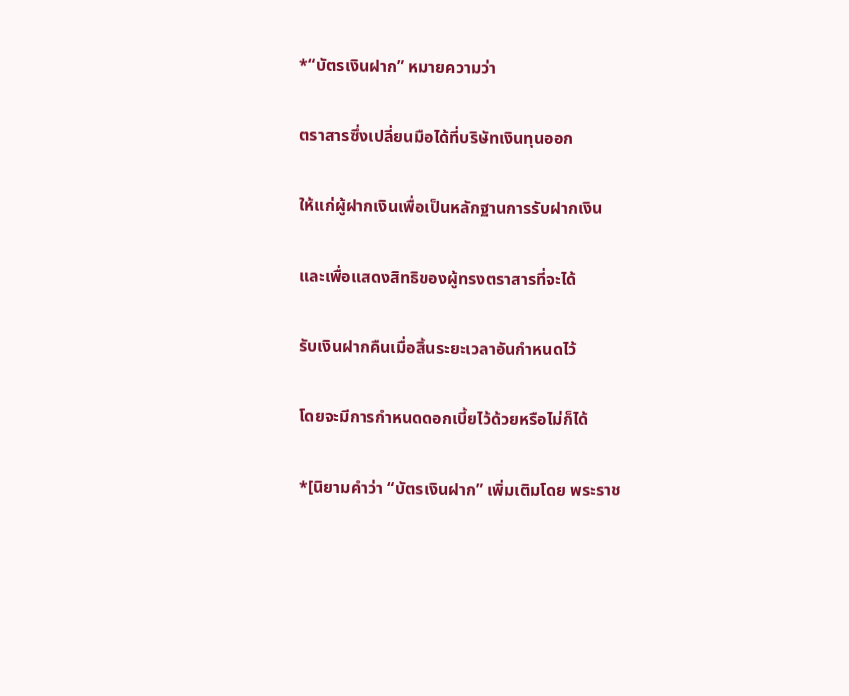*“บัตรเงินฝาก” หมายความว่า

ตราสารซึ่งเปลี่ยนมือได้ที่บริษัทเงินทุนออก

ให้แก่ผู้ฝากเงินเพื่อเป็นหลักฐานการรับฝากเงิน

และเพื่อแสดงสิทธิของผู้ทรงตราสารที่จะได้

รับเงินฝากคืนเมื่อสิ้นระยะเวลาอันกำหนดไว้

โดยจะมีการกำหนดดอกเบี้ยไว้ด้วยหรือไม่ก็ได้

*[นิยามคำว่า “บัตรเงินฝาก” เพิ่มเติมโดย พระราช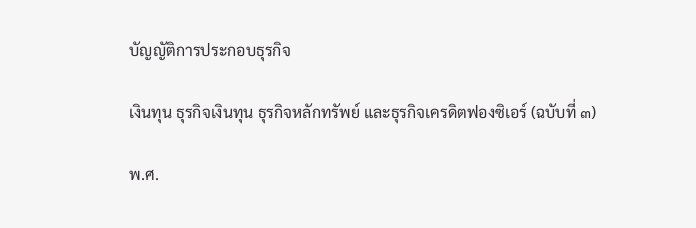บัญญัติการประกอบธุรกิจ

เงินทุน ธุรกิจเงินทุน ธุรกิจหลักทรัพย์ และธุรกิจเครดิตฟองซิเอร์ (ฉบับที่ ๓)

พ.ศ.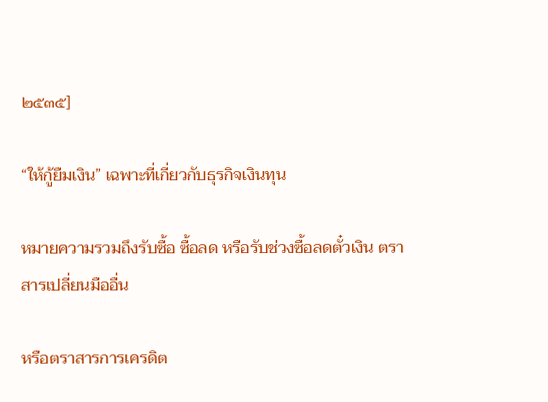๒๕๓๕]

“ให้กู้ยืมเงิน” เฉพาะที่เกี่ยวกับธุรกิจเงินทุน

หมายความรวมถึงรับซื้อ ซื้อลด หรือรับช่วงซื้อลดตั๋วเงิน ตราสารเปลี่ยนมืออื่น

หรือตราสารการเครดิต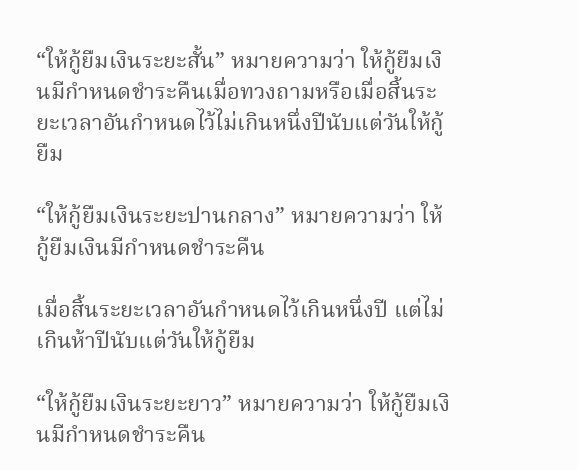“ให้กู้ยืมเงินระยะสั้น” หมายความว่า ให้กู้ยืมเงินมีกำหนดชำระคืนเมื่อทวงถามหรือเมื่อสิ้นระยะเวลาอันกำหนดไว้ไม่เกินหนึ่งปีนับแต่วันให้กู้ยืม

“ให้กู้ยืมเงินระยะปานกลาง” หมายความว่า ให้กู้ยืมเงินมีกำหนดชำระคืน

เมื่อสิ้นระยะเวลาอันกำหนดไว้เกินหนึ่งปี แต่ไม่เกินห้าปีนับแต่วันให้กู้ยืม

“ให้กู้ยืมเงินระยะยาว” หมายความว่า ให้กู้ยืมเงินมีกำหนดชำระคืน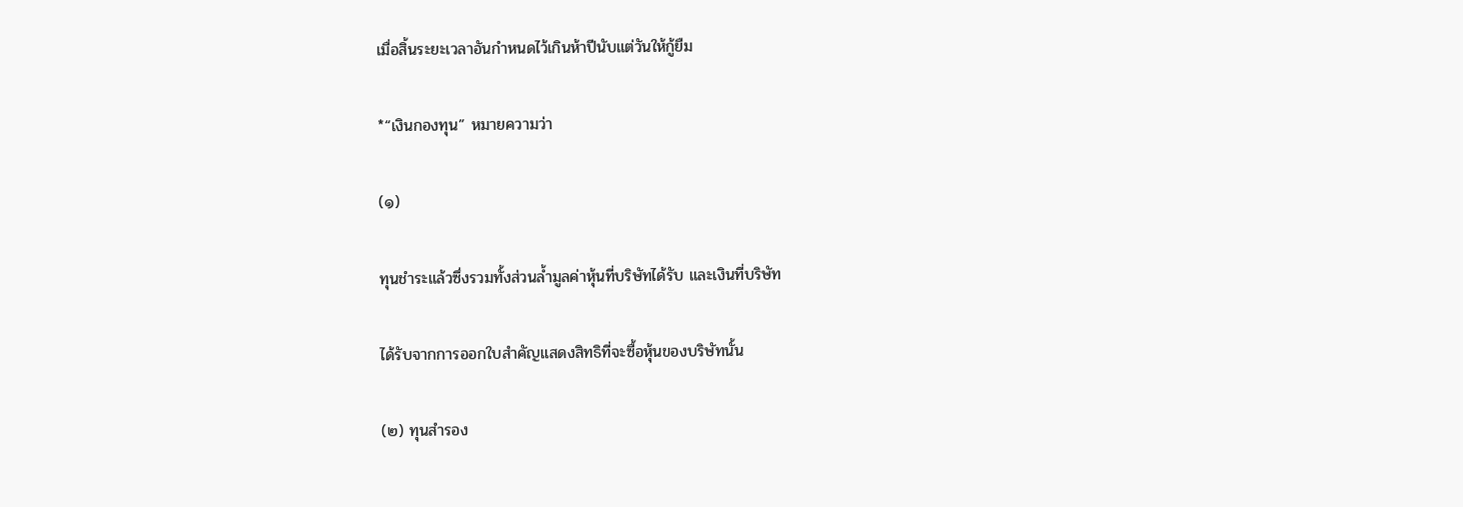เมื่อสิ้นระยะเวลาอันกำหนดไว้เกินห้าปีนับแต่วันให้กู้ยืม

*“เงินกองทุน” หมายความว่า

(๑)

ทุนชำระแล้วซึ่งรวมทั้งส่วนล้ำมูลค่าหุ้นที่บริษัทได้รับ และเงินที่บริษัท

ได้รับจากการออกใบสำคัญแสดงสิทธิที่จะซื้อหุ้นของบริษัทนั้น

(๒) ทุนสำรอง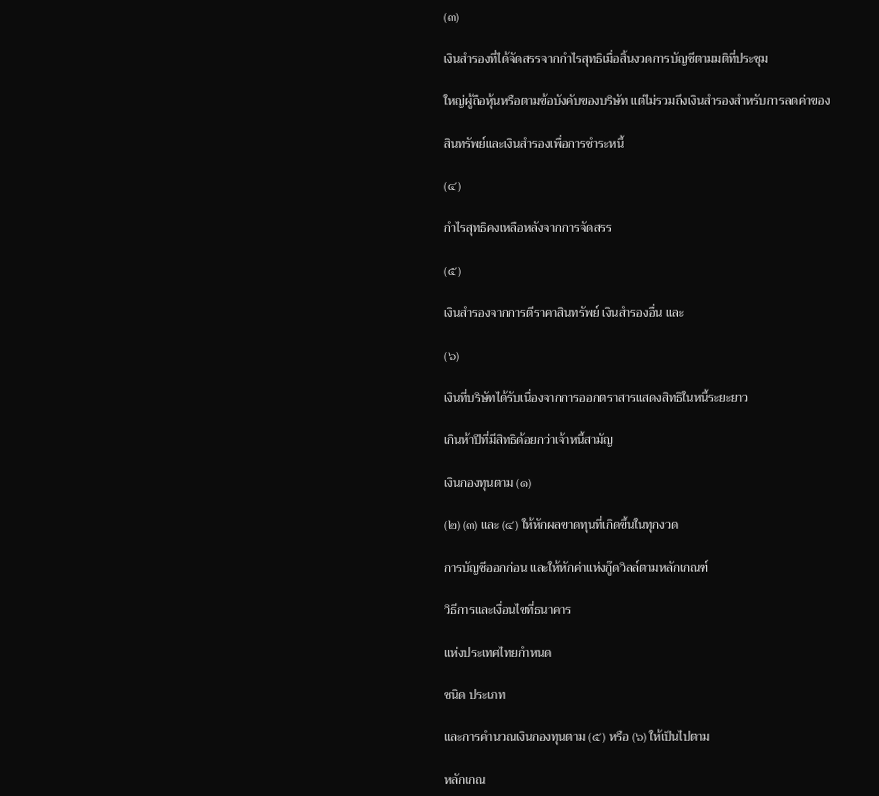(๓)

เงินสำรองที่ได้จัดสรรจากกำไรสุทธิเมื่อสิ้นงวดการบัญชีตามมติที่ประชุม

ใหญ่ผู้ถือหุ้นหรือตามข้อบังคับของบริษัท แต่ไม่รวมถึงเงินสำรองสำหรับการลดค่าของ

สินทรัพย์และเงินสำรองเพื่อการชำระหนี้

(๔)

กำไรสุทธิคงเหลือหลังจากการจัดสรร

(๕)

เงินสำรองจากการตีราคาสินทรัพย์ เงินสำรองอื่น และ

(๖)

เงินที่บริษัทได้รับเนื่องจากการออกตราสารแสดงสิทธิในหนี้ระยะยาว

เกินห้าปีที่มีสิทธิด้อยกว่าเจ้าหนี้สามัญ

เงินกองทุนตาม (๑)

(๒) (๓) และ (๔) ให้หักผลขาดทุนที่เกิดขึ้นในทุกงวด

การบัญชีออกก่อน และให้หักค่าแห่งกู๊ดวิลล์ตามหลักเกณฑ์

วิธีการและเงื่อนไขที่ธนาคาร

แห่งประเทศไทยกำหนด

ชนิด ประเภท

และการคำนวณเงินกองทุนตาม (๕) หรือ (๖) ให้เป็นไปตาม

หลักเกณ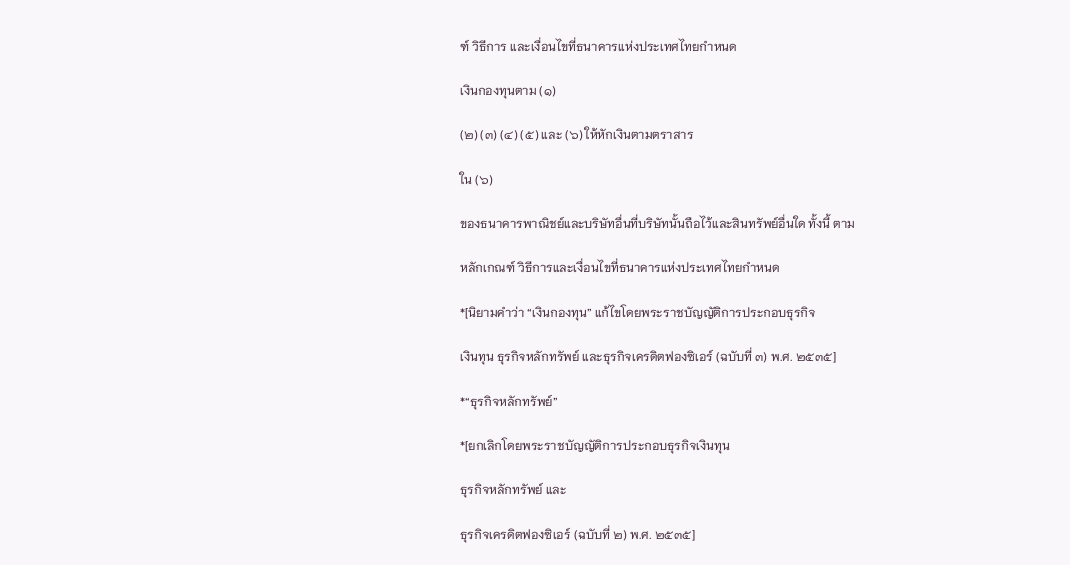ฑ์ วิธีการ และเงื่อนไขที่ธนาคารแห่งประเทศไทยกำหนด

เงินกองทุนตาม (๑)

(๒) (๓) (๔) (๕) และ (๖) ให้หักเงินตามตราสาร

ใน (๖)

ของธนาคารพาณิชย์และบริษัทอื่นที่บริษัทนั้นถือไว้และสินทรัพย์อื่นใด ทั้งนี้ ตาม

หลักเกณฑ์ วิธีการและเงื่อนไขที่ธนาคารแห่งประเทศไทยกำหนด

*[นิยามคำว่า “เงินกองทุน” แก้ไขโดยพระราชบัญญัติการประกอบธุรกิจ

เงินทุน ธุรกิจหลักทรัพย์ และธุรกิจเครดิตฟองซิเอร์ (ฉบับที่ ๓) พ.ศ. ๒๕๓๕]

*“ธุรกิจหลักทรัพย์”

*[ยกเลิกโดยพระราชบัญญัติการประกอบธุรกิจเงินทุน

ธุรกิจหลักทรัพย์ และ

ธุรกิจเครดิตฟองซิเอร์ (ฉบับที่ ๒) พ.ศ. ๒๕๓๕]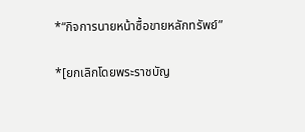*“กิจการนายหน้าซื้อขายหลักทรัพย์”

*[ยกเลิกโดยพระราชบัญ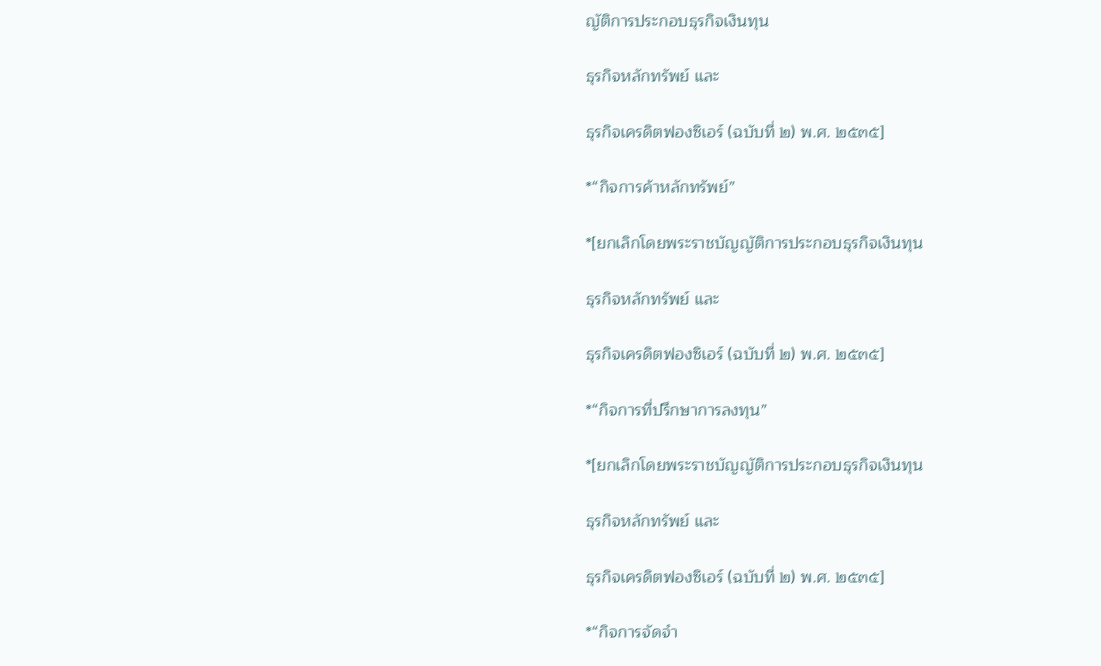ญัติการประกอบธุรกิจเงินทุน

ธุรกิจหลักทรัพย์ และ

ธุรกิจเครดิตฟองซิเอร์ (ฉบับที่ ๒) พ.ศ. ๒๕๓๕]

*“กิจการค้าหลักทรัพย์”

*[ยกเลิกโดยพระราชบัญญัติการประกอบธุรกิจเงินทุน

ธุรกิจหลักทรัพย์ และ

ธุรกิจเครดิตฟองซิเอร์ (ฉบับที่ ๒) พ.ศ. ๒๕๓๕]

*“กิจการที่ปรึกษาการลงทุน”

*[ยกเลิกโดยพระราชบัญญัติการประกอบธุรกิจเงินทุน

ธุรกิจหลักทรัพย์ และ

ธุรกิจเครดิตฟองซิเอร์ (ฉบับที่ ๒) พ.ศ. ๒๕๓๕]

*“กิจการจัดจำ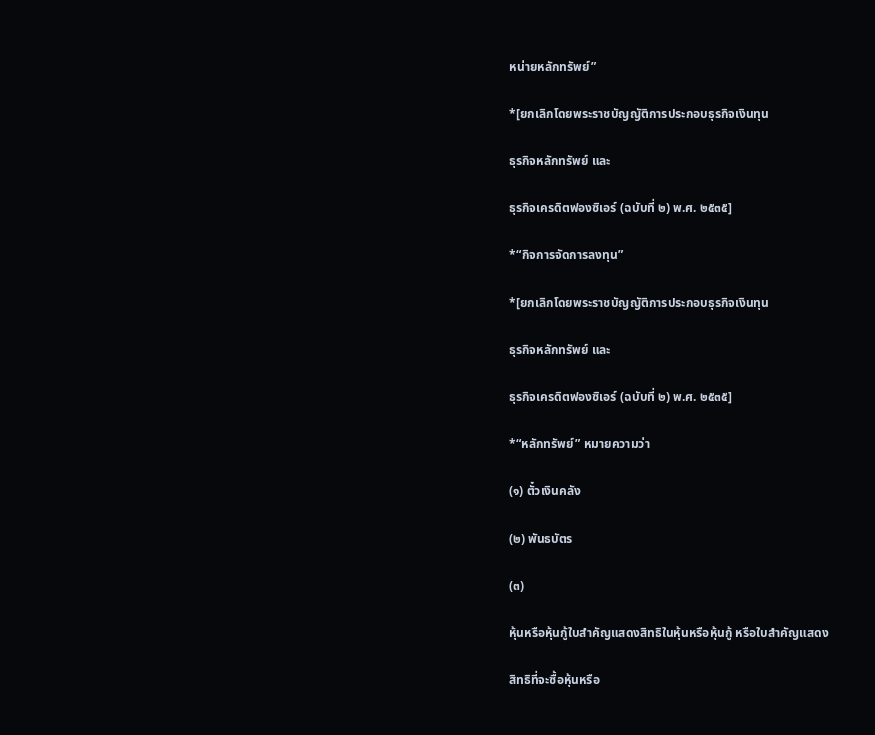หน่ายหลักทรัพย์”

*[ยกเลิกโดยพระราชบัญญัติการประกอบธุรกิจเงินทุน

ธุรกิจหลักทรัพย์ และ

ธุรกิจเครดิตฟองซิเอร์ (ฉบับที่ ๒) พ.ศ. ๒๕๓๕]

*“กิจการจัดการลงทุน”

*[ยกเลิกโดยพระราชบัญญัติการประกอบธุรกิจเงินทุน

ธุรกิจหลักทรัพย์ และ

ธุรกิจเครดิตฟองซิเอร์ (ฉบับที่ ๒) พ.ศ. ๒๕๓๕]

*“หลักทรัพย์” หมายความว่า

(๑) ตั๋วเงินคลัง

(๒) พันธบัตร

(๓)

หุ้นหรือหุ้นกู้ใบสำคัญแสดงสิทธิในหุ้นหรือหุ้นกู้ หรือใบสำคัญแสดง

สิทธิที่จะซื้อหุ้นหรือ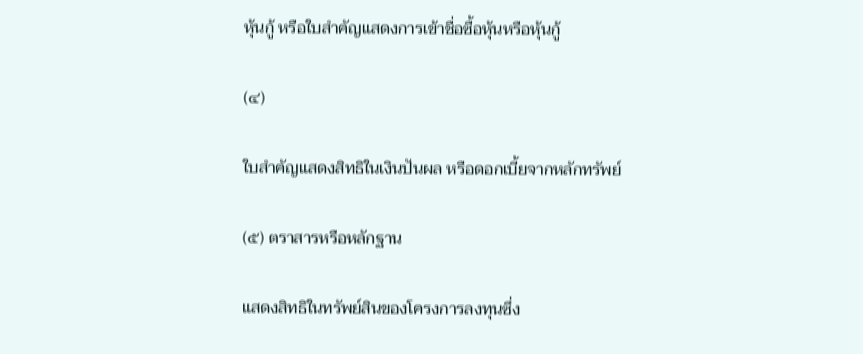หุ้นกู้ หรือใบสำคัญแสดงการเข้าชื่อซื้อหุ้นหรือหุ้นกู้

(๔)

ใบสำคัญแสดงสิทธิในเงินปันผล หรือดอกเบี้ยจากหลักทรัพย์

(๕) ตราสารหรือหลักฐาน

แสดงสิทธิในทรัพย์สินของโครงการลงทุนซึ่ง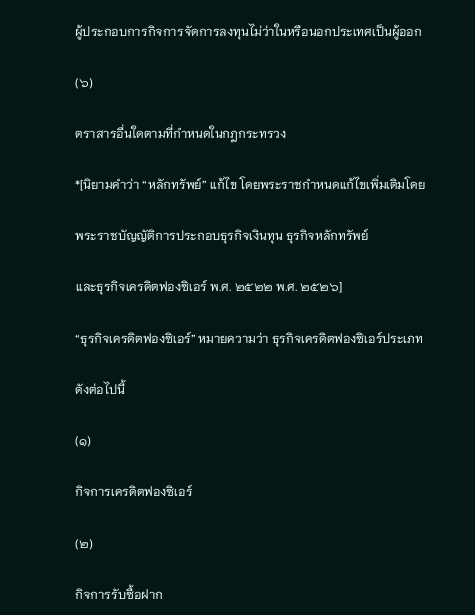ผู้ประกอบการกิจการจัดการลงทุนไม่ว่าในหรือนอกประเทศเป็นผู้ออก

(๖)

ตราสารอื่นใดตามที่กำหนดในกฎกระทรวง

*[นิยามคำว่า “หลักทรัพย์” แก้ไข โดยพระราชกำหนดแก้ไขเพิ่มเติมโดย

พระราชบัญญัติการประกอบธุรกิจเงินทุน ธุรกิจหลักทรัพย์

และธุรกิจเครดิตฟองซิเอร์ พ.ศ. ๒๕๒๒ พ.ศ. ๒๕๒๖]

“ธุรกิจเครดิตฟองซิเอร์” หมายความว่า ธุรกิจเครดิตฟองซิเอร์ประเภท

ดังต่อไปนี้

(๑)

กิจการเครดิตฟองซิเอร์

(๒)

กิจการรับซื้อฝาก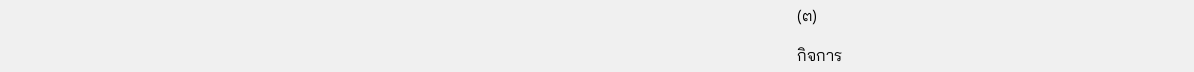(๓)

กิจการ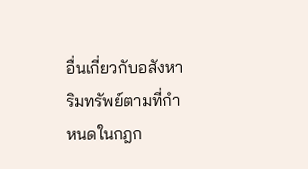อื่นเกี่ยวกับอสังหาริมทรัพย์ตามที่กำหนดในกฎก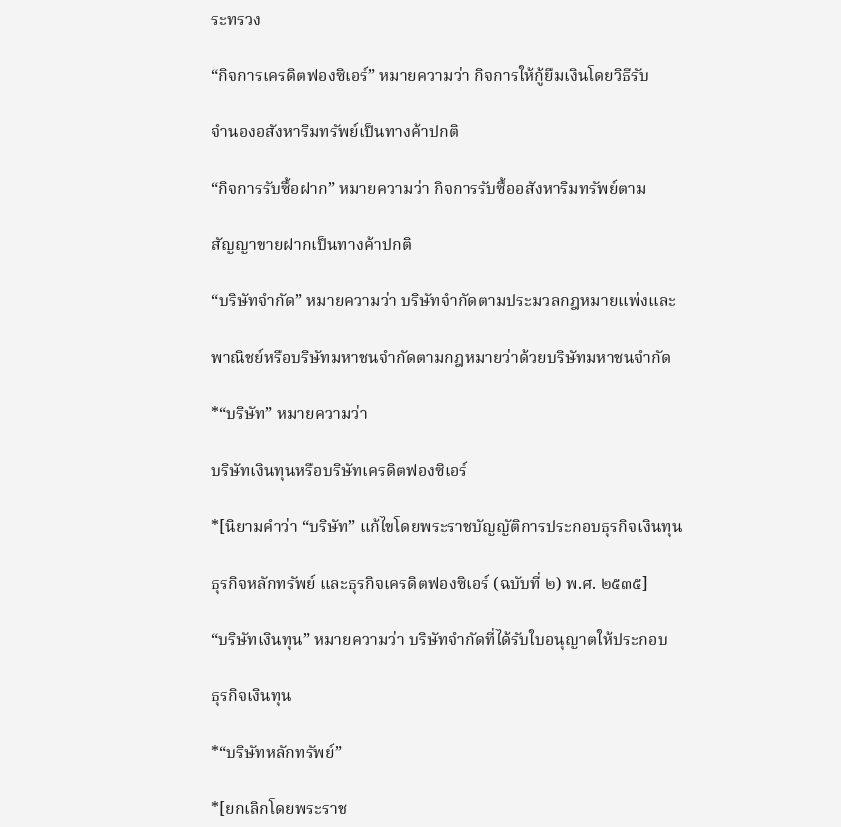ระทรวง

“กิจการเครดิตฟองซิเอร์” หมายความว่า กิจการให้กู้ยืมเงินโดยวิธีรับ

จำนองอสังหาริมทรัพย์เป็นทางค้าปกติ

“กิจการรับซื้อฝาก” หมายความว่า กิจการรับซื้ออสังหาริมทรัพย์ตาม

สัญญาขายฝากเป็นทางค้าปกติ

“บริษัทจำกัด” หมายความว่า บริษัทจำกัดตามประมวลกฎหมายแพ่งและ

พาณิชย์หรือบริษัทมหาชนจำกัดตามกฎหมายว่าด้วยบริษัทมหาชนจำกัด

*“บริษัท” หมายความว่า

บริษัทเงินทุนหรือบริษัทเครดิตฟองซิเอร์

*[นิยามคำว่า “บริษัท” แก้ไขโดยพระราชบัญญัติการประกอบธุรกิจเงินทุน

ธุรกิจหลักทรัพย์ และธุรกิจเครดิตฟองซิเอร์ (ฉบับที่ ๒) พ.ศ. ๒๕๓๕]

“บริษัทเงินทุน” หมายความว่า บริษัทจำกัดที่ได้รับใบอนุญาตให้ประกอบ

ธุรกิจเงินทุน

*“บริษัทหลักทรัพย์”

*[ยกเลิกโดยพระราช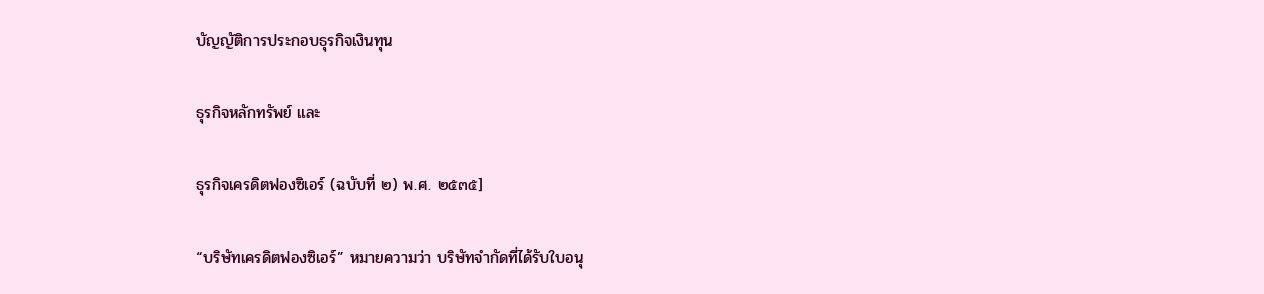บัญญัติการประกอบธุรกิจเงินทุน

ธุรกิจหลักทรัพย์ และ

ธุรกิจเครดิตฟองซิเอร์ (ฉบับที่ ๒) พ.ศ. ๒๕๓๕]

“บริษัทเครดิตฟองซิเอร์” หมายความว่า บริษัทจำกัดที่ได้รับใบอนุ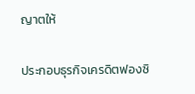ญาตให้

ประกอบธุรกิจเครดิตฟองซิ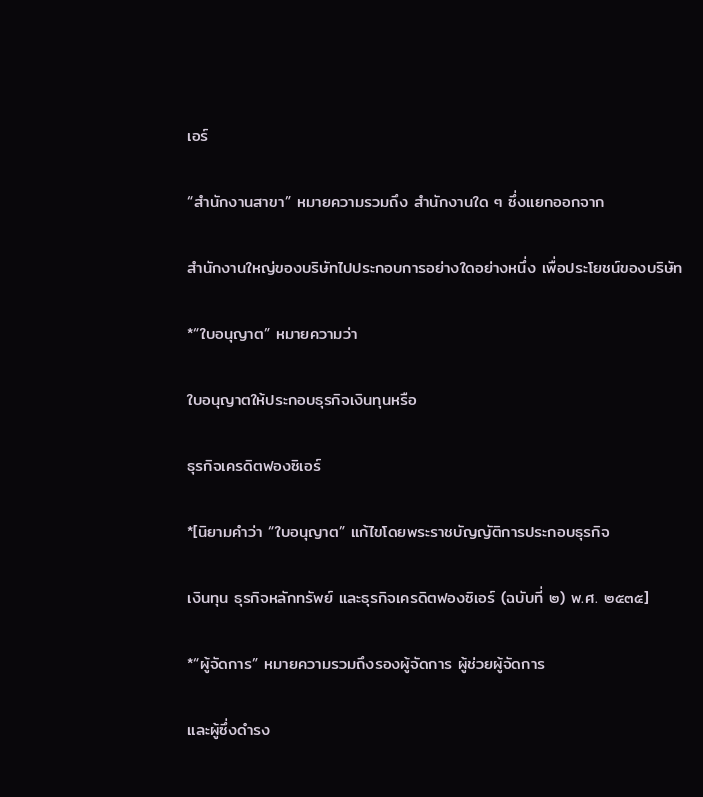เอร์

“สำนักงานสาขา” หมายความรวมถึง สำนักงานใด ๆ ซึ่งแยกออกจาก

สำนักงานใหญ่ของบริษัทไปประกอบการอย่างใดอย่างหนึ่ง เพื่อประโยชน์ของบริษัท

*“ใบอนุญาต” หมายความว่า

ใบอนุญาตให้ประกอบธุรกิจเงินทุนหรือ

ธุรกิจเครดิตฟองซิเอร์

*[นิยามคำว่า “ใบอนุญาต” แก้ไขโดยพระราชบัญญัติการประกอบธุรกิจ

เงินทุน ธุรกิจหลักทรัพย์ และธุรกิจเครดิตฟองซิเอร์ (ฉบับที่ ๒) พ.ศ. ๒๕๓๕]

*“ผู้จัดการ” หมายความรวมถึงรองผู้จัดการ ผู้ช่วยผู้จัดการ

และผู้ซึ่งดำรง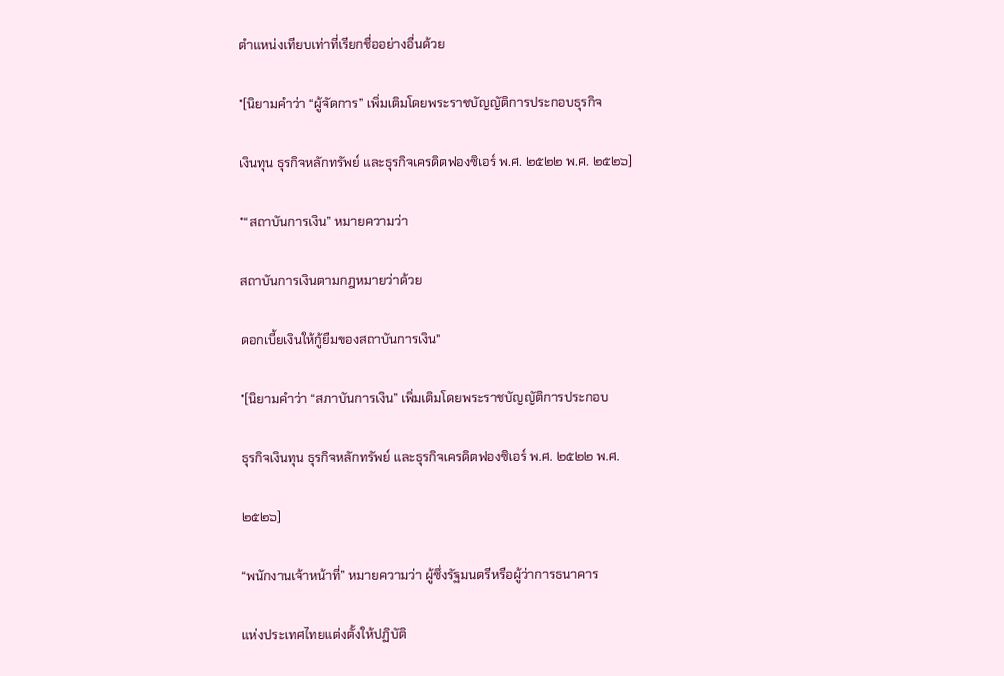ตำแหน่งเทียบเท่าที่เรียกชื่ออย่างอื่นด้วย

*[นิยามคำว่า “ผู้จัดการ” เพิ่มเติมโดยพระราชบัญญัติการประกอบธุรกิจ

เงินทุน ธุรกิจหลักทรัพย์ และธุรกิจเครดิตฟองซิเอร์ พ.ศ. ๒๕๒๒ พ.ศ. ๒๕๒๖]

*“สถาบันการเงิน” หมายความว่า

สถาบันการเงินตามกฎหมายว่าด้วย

ดอกเบี้ยเงินให้กู้ยืมของสถาบันการเงิน"

*[นิยามคำว่า “สภาบันการเงิน” เพิ่มเติมโดยพระราชบัญญัติการประกอบ

ธุรกิจเงินทุน ธุรกิจหลักทรัพย์ และธุรกิจเครดิตฟองซิเอร์ พ.ศ. ๒๕๒๒ พ.ศ.

๒๕๒๖]

“พนักงานเจ้าหน้าที่” หมายความว่า ผู้ซึ่งรัฐมนตรีหรือผู้ว่าการธนาคาร

แห่งประเทศไทยแต่งตั้งให้ปฏิบัติ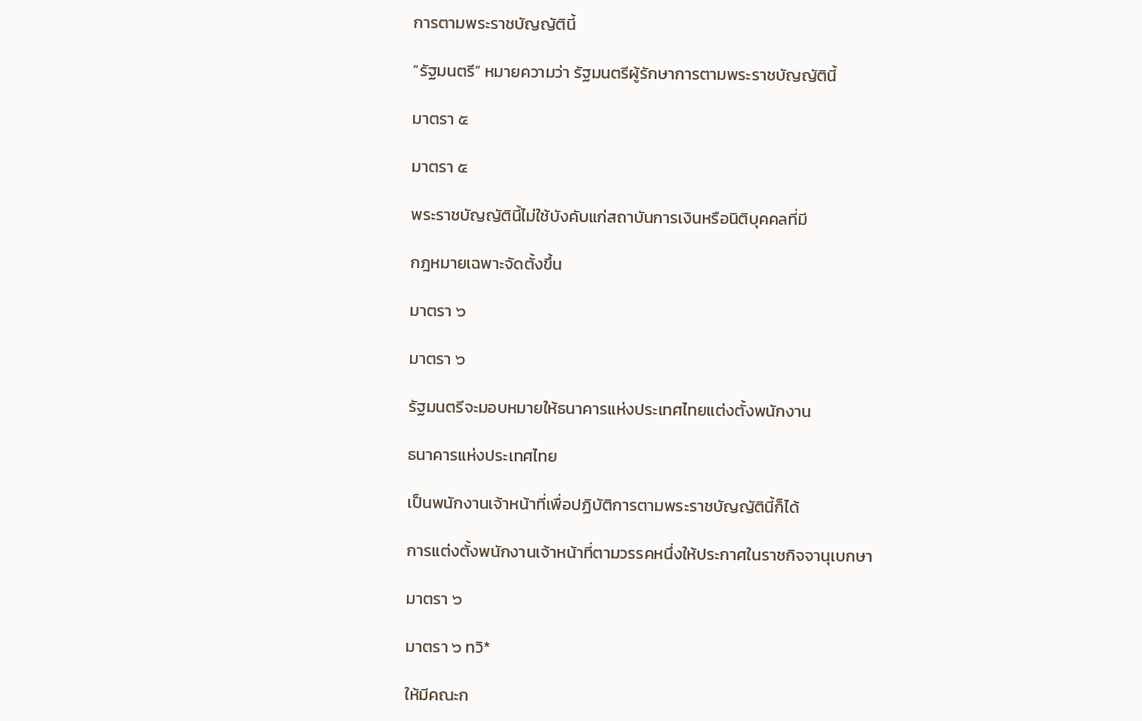การตามพระราชบัญญัตินี้

“รัฐมนตรี” หมายความว่า รัฐมนตรีผู้รักษาการตามพระราชบัญญัตินี้

มาตรา ๕

มาตรา ๕

พระราชบัญญัตินี้ไม่ใช้บังคับแก่สถาบันการเงินหรือนิติบุคคลที่มี

กฎหมายเฉพาะจัดตั้งขึ้น

มาตรา ๖

มาตรา ๖

รัฐมนตรีจะมอบหมายให้ธนาคารแห่งประเทศไทยแต่งตั้งพนักงาน

ธนาคารแห่งประเทศไทย

เป็นพนักงานเจ้าหน้าที่เพื่อปฏิบัติการตามพระราชบัญญัตินี้ก็ได้

การแต่งตั้งพนักงานเจ้าหน้าที่ตามวรรคหนึ่งให้ประกาศในราชกิจจานุเบกษา

มาตรา ๖

มาตรา ๖ ทวิ*

ให้มีคณะก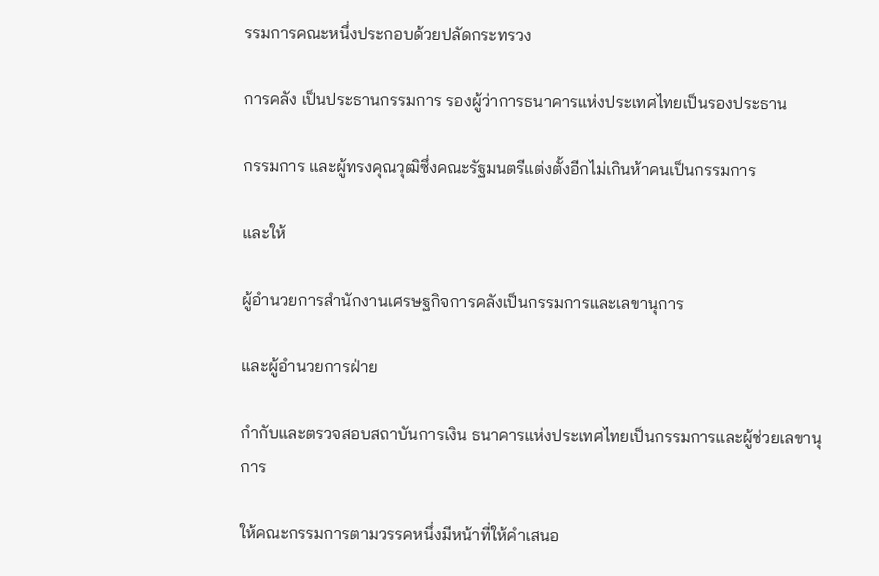รรมการคณะหนึ่งประกอบด้วยปลัดกระทรวง

การคลัง เป็นประธานกรรมการ รองผู้ว่าการธนาคารแห่งประเทศไทยเป็นรองประธาน

กรรมการ และผู้ทรงคุณวุฒิซึ่งคณะรัฐมนตรีแต่งตั้งอีกไม่เกินห้าคนเป็นกรรมการ

และให้

ผู้อำนวยการสำนักงานเศรษฐกิจการคลังเป็นกรรมการและเลขานุการ

และผู้อำนวยการฝ่าย

กำกับและตรวจสอบสถาบันการเงิน ธนาคารแห่งประเทศไทยเป็นกรรมการและผู้ช่วยเลขานุการ

ให้คณะกรรมการตามวรรคหนึ่งมีหน้าที่ให้คำเสนอ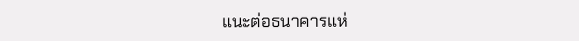แนะต่อธนาคารแห่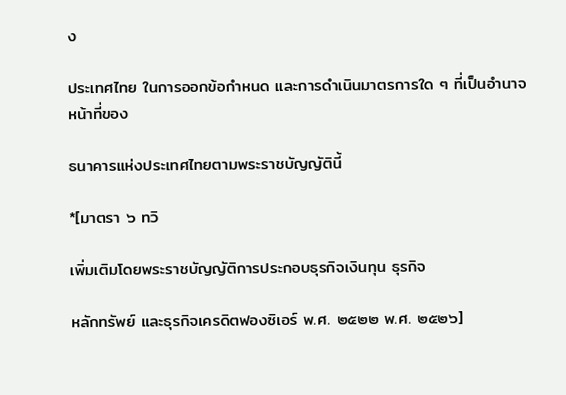ง

ประเทศไทย ในการออกข้อกำหนด และการดำเนินมาตรการใด ๆ ที่เป็นอำนาจหน้าที่ของ

ธนาคารแห่งประเทศไทยตามพระราชบัญญัตินี้

*[มาตรา ๖ ทวิ

เพิ่มเติมโดยพระราชบัญญัติการประกอบธุรกิจเงินทุน ธุรกิจ

หลักทรัพย์ และธุรกิจเครดิตฟองซิเอร์ พ.ศ. ๒๕๒๒ พ.ศ. ๒๕๒๖]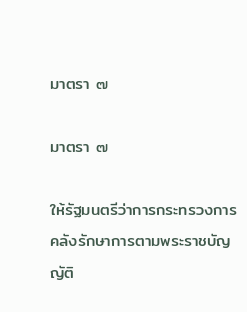มาตรา ๗

มาตรา ๗

ให้รัฐมนตรีว่าการกระทรวงการคลังรักษาการตามพระราชบัญญัติ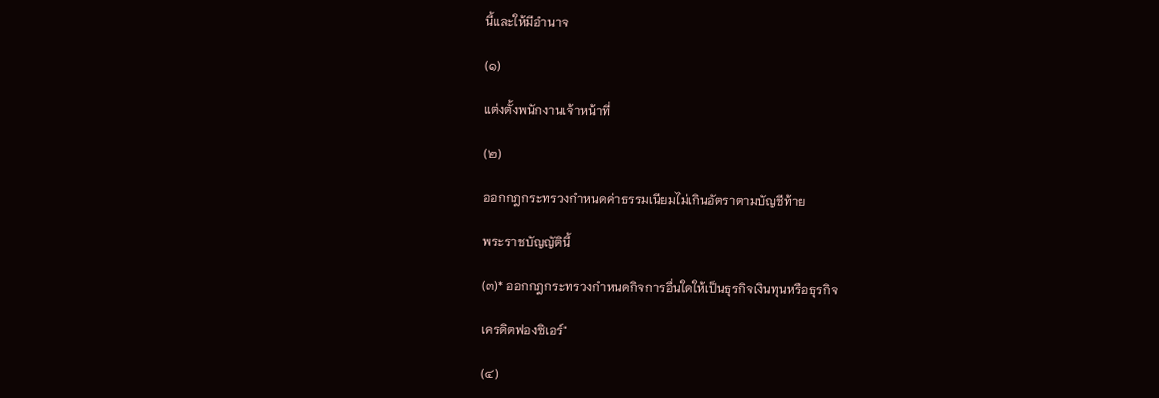นี้และให้มีอำนาจ

(๑)

แต่งตั้งพนักงานเจ้าหน้าที่

(๒)

ออกกฎกระทรวงกำหนดค่าธรรมเนียมไม่เกินอัตราตามบัญชีท้าย

พระราชบัญญัตินี้

(๓)* ออกกฎกระทรวงกำหนดกิจการอื่นใดให้เป็นธุรกิจเงินทุนหรือธุรกิจ

เครดิตฟองซิเอร์"

(๔)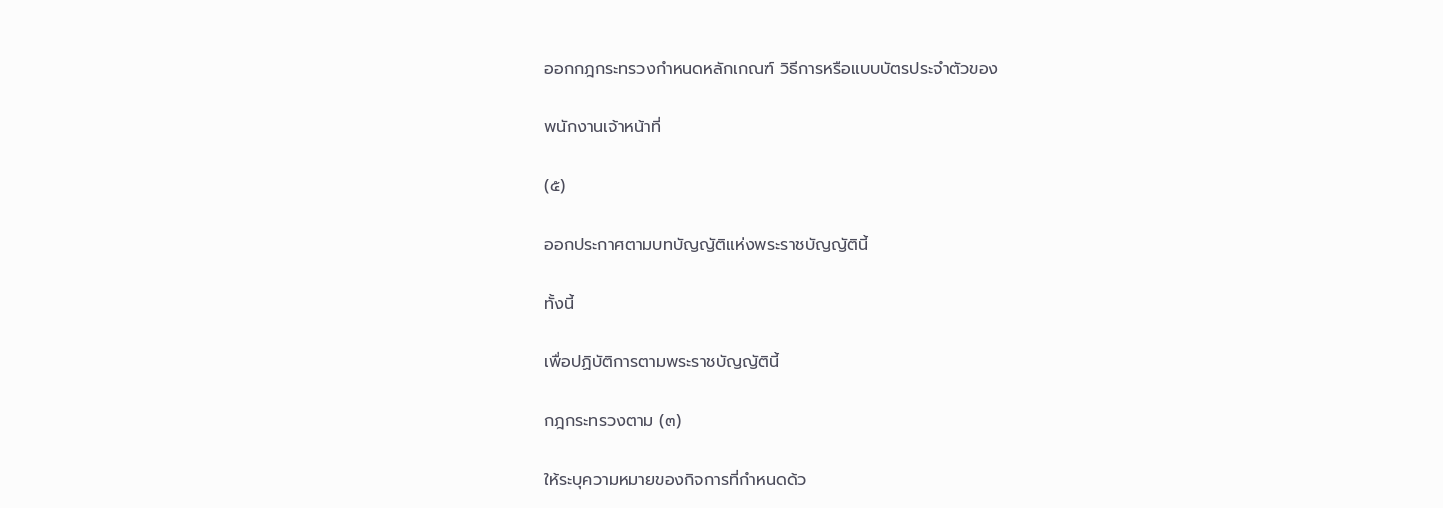ออกกฎกระทรวงกำหนดหลักเกณฑ์ วิธีการหรือแบบบัตรประจำตัวของ

พนักงานเจ้าหน้าที่

(๕)

ออกประกาศตามบทบัญญัติแห่งพระราชบัญญัตินี้

ทั้งนี้

เพื่อปฏิบัติการตามพระราชบัญญัตินี้

กฎกระทรวงตาม (๓)

ให้ระบุความหมายของกิจการที่กำหนดด้ว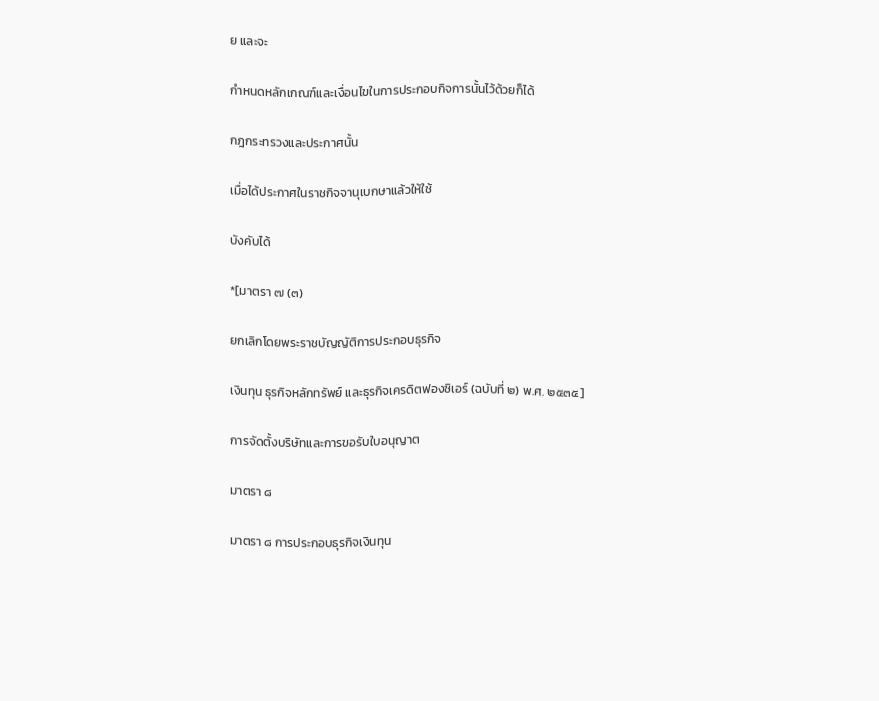ย และจะ

กำหนดหลักเกณฑ์และเงื่อนไขในการประกอบกิจการนั้นไว้ด้วยก็ได้

กฎกระทรวงและประกาศนั้น

เมื่อได้ประกาศในราชกิจจานุเบกษาแล้วให้ใช้

บังคับได้

*[มาตรา ๗ (๓)

ยกเลิกโดยพระราชบัญญัติการประกอบธุรกิจ

เงินทุน ธุรกิจหลักทรัพย์ และธุรกิจเครดิตฟองซิเอร์ (ฉบับที่ ๒) พ.ศ. ๒๕๓๕]

การจัดตั้งบริษัทและการขอรับใบอนุญาต

มาตรา ๘

มาตรา ๘ การประกอบธุรกิจเงินทุน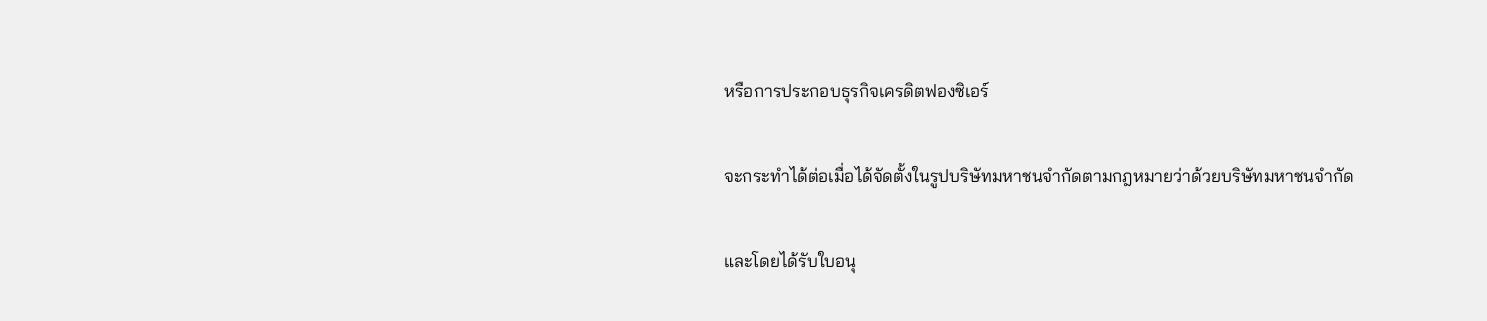หรือการประกอบธุรกิจเครดิตฟองซิเอร์

จะกระทำได้ต่อเมื่อได้จัดตั้งในรูปบริษัทมหาชนจำกัดตามกฎหมายว่าด้วยบริษัทมหาชนจำกัด

และโดยได้รับใบอนุ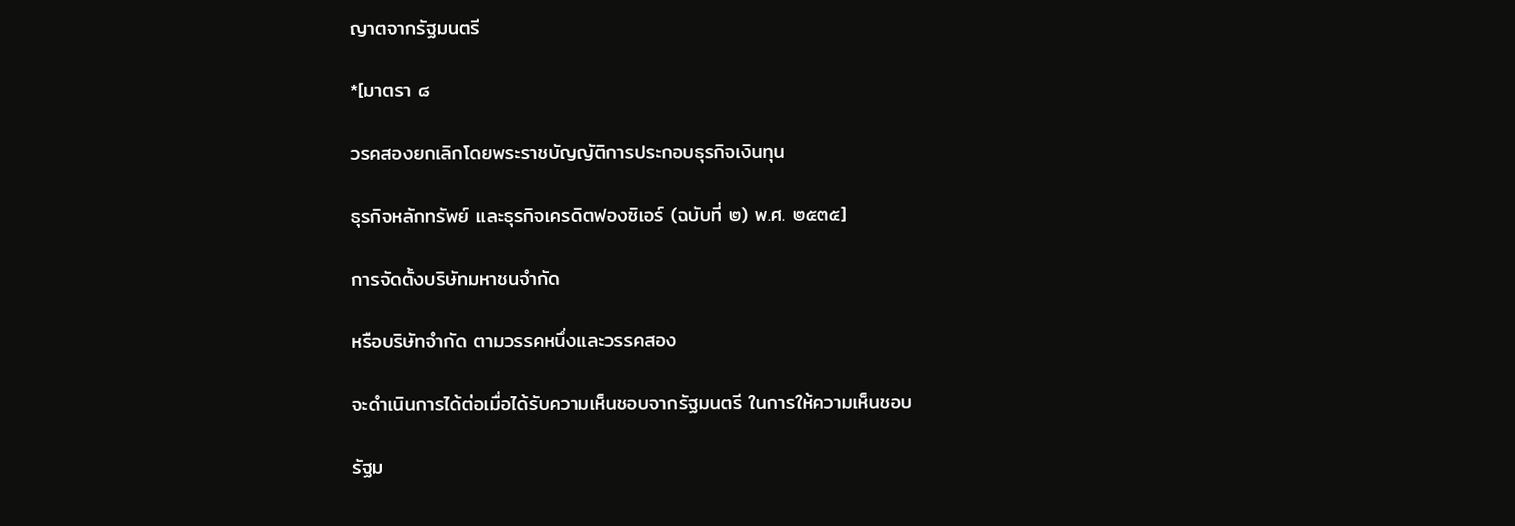ญาตจากรัฐมนตรี

*[มาตรา ๘

วรคสองยกเลิกโดยพระราชบัญญัติการประกอบธุรกิจเงินทุน

ธุรกิจหลักทรัพย์ และธุรกิจเครดิตฟองซิเอร์ (ฉบับที่ ๒) พ.ศ. ๒๕๓๕]

การจัดตั้งบริษัทมหาชนจำกัด

หรือบริษัทจำกัด ตามวรรคหนึ่งและวรรคสอง

จะดำเนินการได้ต่อเมื่อได้รับความเห็นชอบจากรัฐมนตรี ในการให้ความเห็นชอบ

รัฐม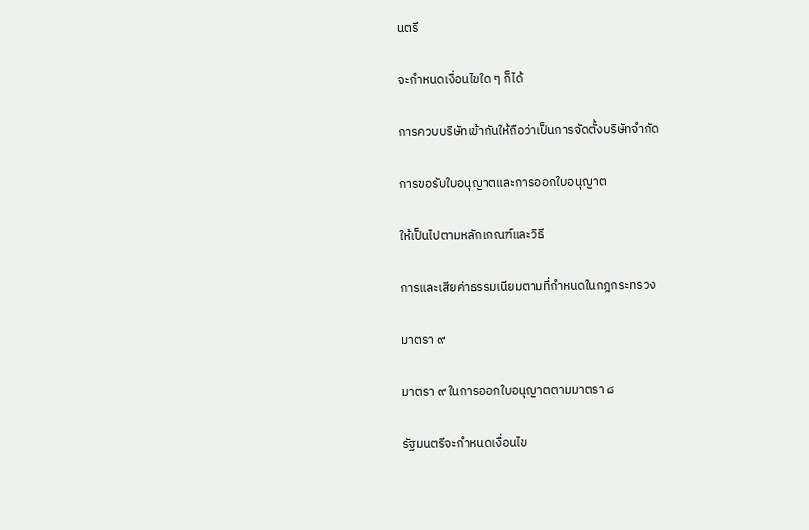นตรี

จะกำหนดเงื่อนไขใด ๆ ก็ได้

การควบบริษัทเข้ากันให้ถือว่าเป็นการจัดตั้งบริษัทจำกัด

การขอรับใบอนุญาตและการออกใบอนุญาต

ให้เป็นไปตามหลักเกณฑ์และวิธี

การและเสียค่าธรรมเนียมตามที่กำหนดในกฎกระทรวง

มาตรา ๙

มาตรา ๙ ในการออกใบอนุญาตตามมาตรา ๘

รัฐมนตรีจะกำหนดเงื่อนไข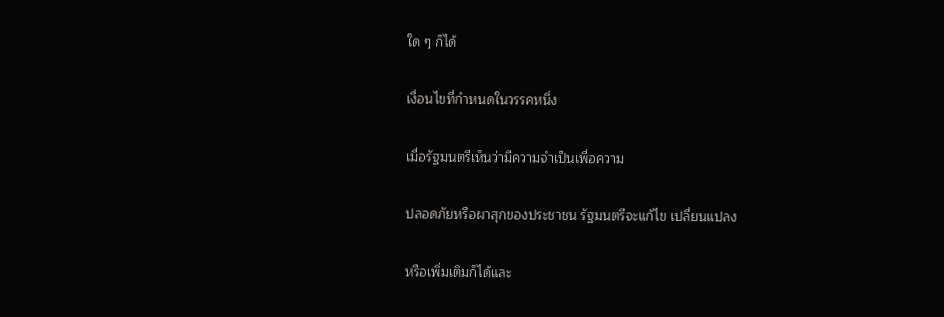ใด ๆ ก็ได้

เงื่อนไขที่กำหนดในวรรคหนึ่ง

เมื่อรัฐมนตรีเห็นว่ามีความจำเป็นเพื่อความ

ปลอดภัยหรือผาสุกของประชาชน รัฐมนตรีจะแก้ไข เปลี่ยนแปลง

หรือเพิ่มเติมก็ได้และ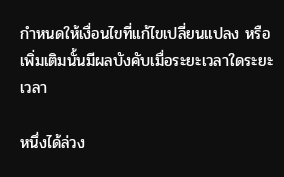กำหนดให้เงื่อนไขที่แก้ไขเปลี่ยนแปลง หรือเพิ่มเติมนั้นมีผลบังคับเมื่อระยะเวลาใดระยะเวลา

หนึ่งได้ล่วง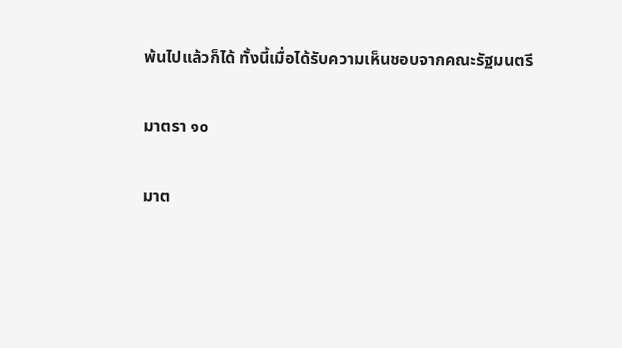พ้นไปแล้วก็ได้ ทั้งนี้เมื่อได้รับความเห็นชอบจากคณะรัฐมนตรี

มาตรา ๑๐

มาต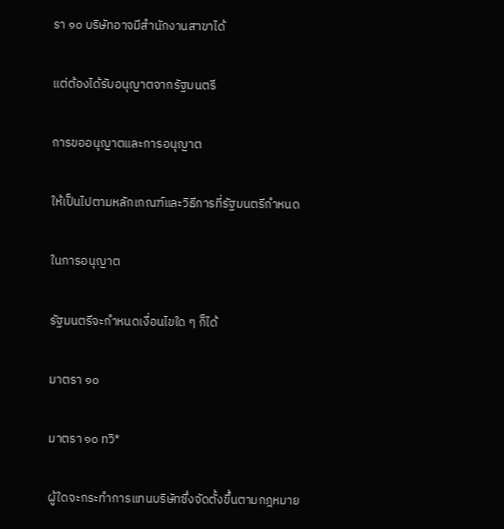รา ๑๐ บริษัทอาจมีสำนักงานสาขาได้

แต่ต้องได้รับอนุญาตจากรัฐมนตรี

การขออนุญาตและการอนุญาต

ให้เป็นไปตามหลักเกณฑ์และวิธีการที่รัฐมนตรีกำหนด

ในการอนุญาต

รัฐมนตรีจะกำหนดเงื่อนไขใด ๆ ก็ได้

มาตรา ๑๐

มาตรา ๑๐ ทวิ*

ผู้ใดจะกระทำการแทนบริษัทซึ่งจัดตั้งขึ้นตามกฎหมาย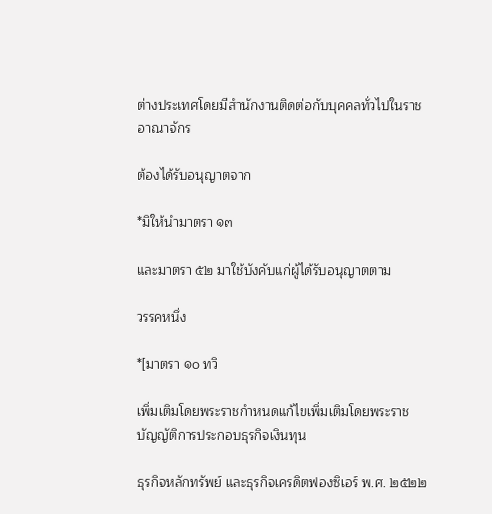ต่างประเทศโดยมีสำนักงานติดต่อกับบุคคลทั่วไปในราชอาณาจักร

ต้องได้รับอนุญาตจาก

*มิให้นำมาตรา ๑๓

และมาตรา ๕๒ มาใช้บังคับแก่ผู้ได้รับอนุญาตตาม

วรรคหนึ่ง

*[มาตรา ๑๐ ทวิ

เพิ่มเติมโดยพระราชกำหนดแก้ไขเพิ่มเติมโดยพระราชบัญญัติการประกอบธุรกิจเงินทุน

ธุรกิจหลักทรัพย์ และธุรกิจเครดิตฟองซิเอร์ พ.ศ. ๒๕๒๒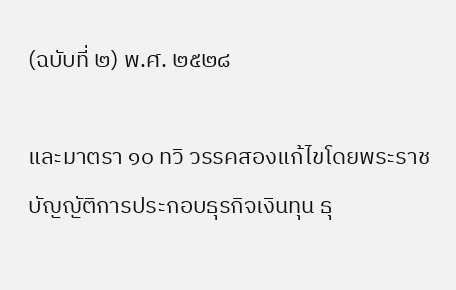(ฉบับที่ ๒) พ.ศ. ๒๕๒๘

และมาตรา ๑๐ ทวิ วรรคสองแก้ไขโดยพระราชบัญญัติการประกอบธุรกิจเงินทุน ธุ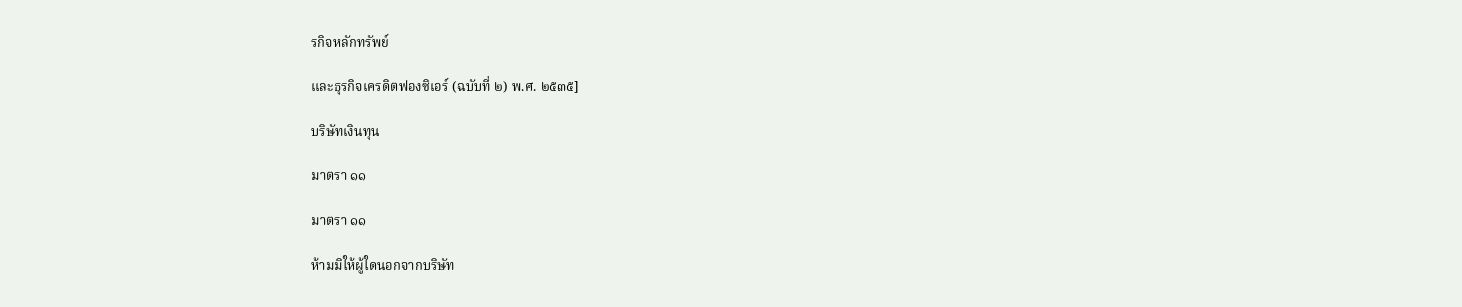รกิจหลักทรัพย์

และธุรกิจเครดิตฟองซิเอร์ (ฉบับที่ ๒) พ.ศ. ๒๕๓๕]

บริษัทเงินทุน

มาตรา ๑๑

มาตรา ๑๑

ห้ามมิให้ผู้ใดนอกจากบริษัท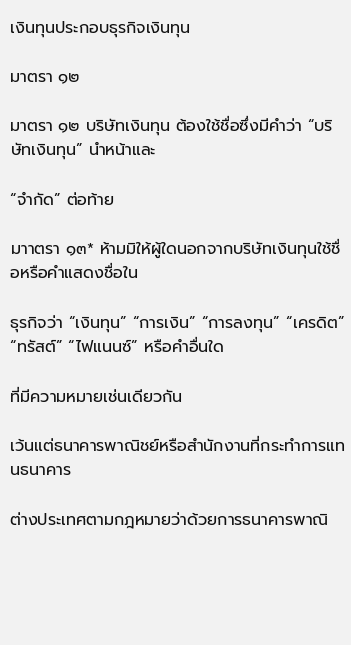เงินทุนประกอบธุรกิจเงินทุน

มาตรา ๑๒

มาตรา ๑๒ บริษัทเงินทุน ต้องใช้ชื่อซึ่งมีคำว่า “บริษัทเงินทุน” นำหน้าและ

“จำกัด” ต่อท้าย

มาาตรา ๑๓* ห้ามมิให้ผู้ใดนอกจากบริษัทเงินทุนใช้ชื่อหรือคำแสดงชื่อใน

ธุรกิจว่า “เงินทุน” “การเงิน” “การลงทุน” “เครดิต” “ทรัสต์” “ไฟแนนซ์” หรือคำอื่นใด

ที่มีความหมายเช่นเดียวกัน

เว้นแต่ธนาคารพาณิชย์หรือสำนักงานที่กระทำการแทนธนาคาร

ต่างประเทศตามกฎหมายว่าด้วยการธนาคารพาณิ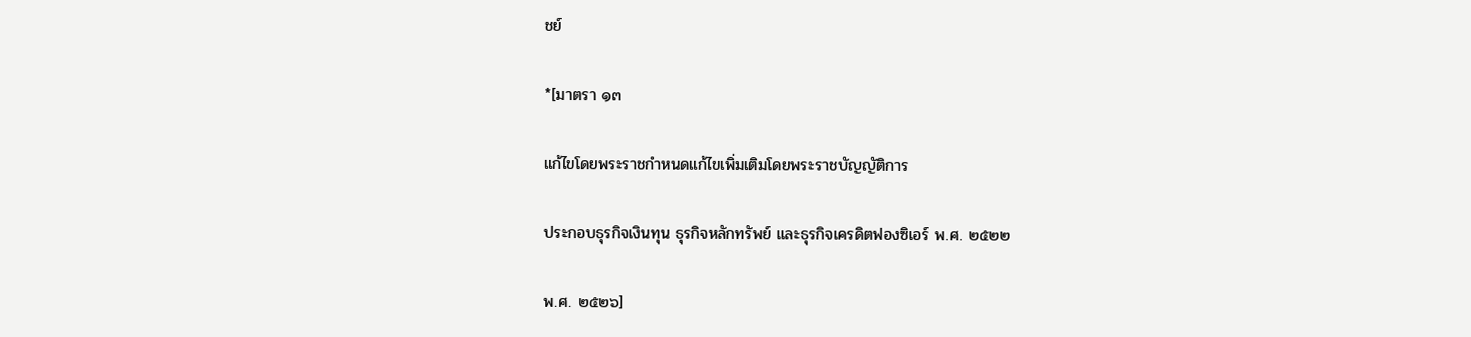ชย์

*[มาตรา ๑๓

แก้ไขโดยพระราชกำหนดแก้ไขเพิ่มเติมโดยพระราชบัญญัติการ

ประกอบธุรกิจเงินทุน ธุรกิจหลักทรัพย์ และธุรกิจเครดิตฟองซิเอร์ พ.ศ. ๒๕๒๒

พ.ศ. ๒๕๒๖]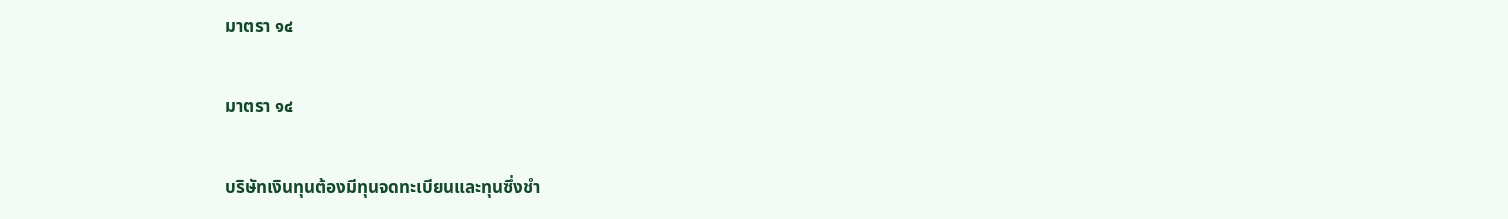มาตรา ๑๔

มาตรา ๑๔

บริษัทเงินทุนต้องมีทุนจดทะเบียนและทุนซึ่งชำ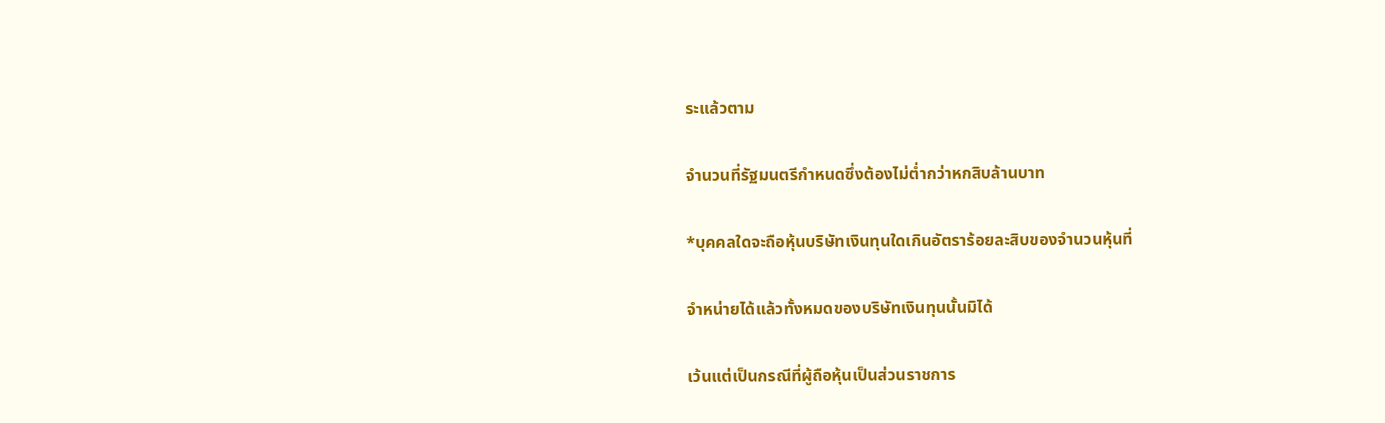ระแล้วตาม

จำนวนที่รัฐมนตรีกำหนดซึ่งต้องไม่ต่ำกว่าหกสิบล้านบาท

*บุคคลใดจะถือหุ้นบริษัทเงินทุนใดเกินอัตราร้อยละสิบของจำนวนหุ้นที่

จำหน่ายได้แล้วทั้งหมดของบริษัทเงินทุนนั้นมิได้

เว้นแต่เป็นกรณีที่ผู้ถือหุ้นเป็นส่วนราชการ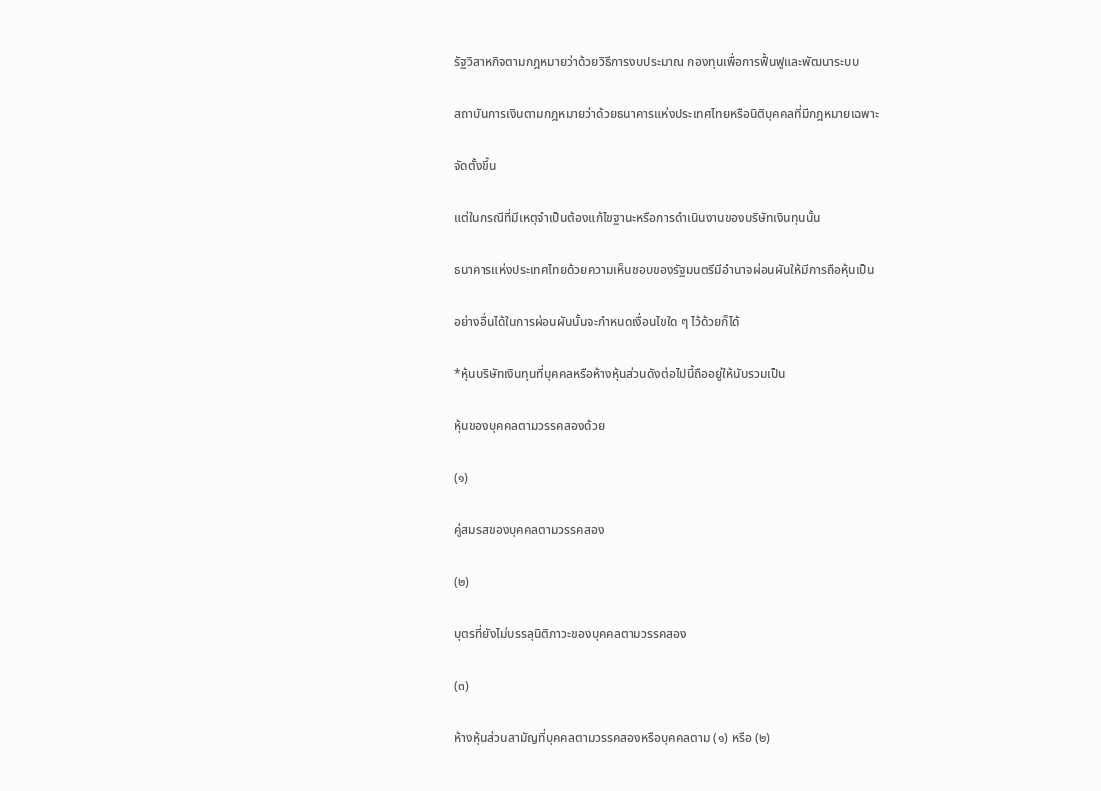รัฐวิสาหกิจตามกฎหมายว่าด้วยวิธีการงบประมาณ กองทุนเพื่อการฟื้นฟูและพัฒนาระบบ

สถาบันการเงินตามกฎหมายว่าด้วยธนาคารแห่งประเทศไทยหรือนิติบุคคลที่มีกฎหมายเฉพาะ

จัดตั้งขึ้น

แต่ในกรณีที่มีเหตุจำเป็นต้องแก้ไขฐานะหรือการดำเนินงานของบริษัทเงินทุนนั้น

ธนาคารแห่งประเทศไทยด้วยความเห็นชอบของรัฐมนตรีมีอำนาจผ่อนผันให้มีการถือหุ้นเป็น

อย่างอื่นได้ในการผ่อนผันนั้นจะกำหนดเงื่อนไขใด ๆ ไว้ด้วยก็ได้

*หุ้นบริษัทเงินทุนที่บุคคลหรือห้างหุ้นส่วนดังต่อไปนี้ถืออยู่ให้นับรวมเป็น

หุ้นของบุคคลตามวรรคสองด้วย

(๑)

คู่สมรสของบุคคลตามวรรคสอง

(๒)

บุตรที่ยังไม่บรรลุนิติภาวะของบุคคลตามวรรคสอง

(๓)

ห้างหุ้นส่วนสามัญที่บุคคลตามวรรคสองหรือบุคคลตาม (๑) หรือ (๒)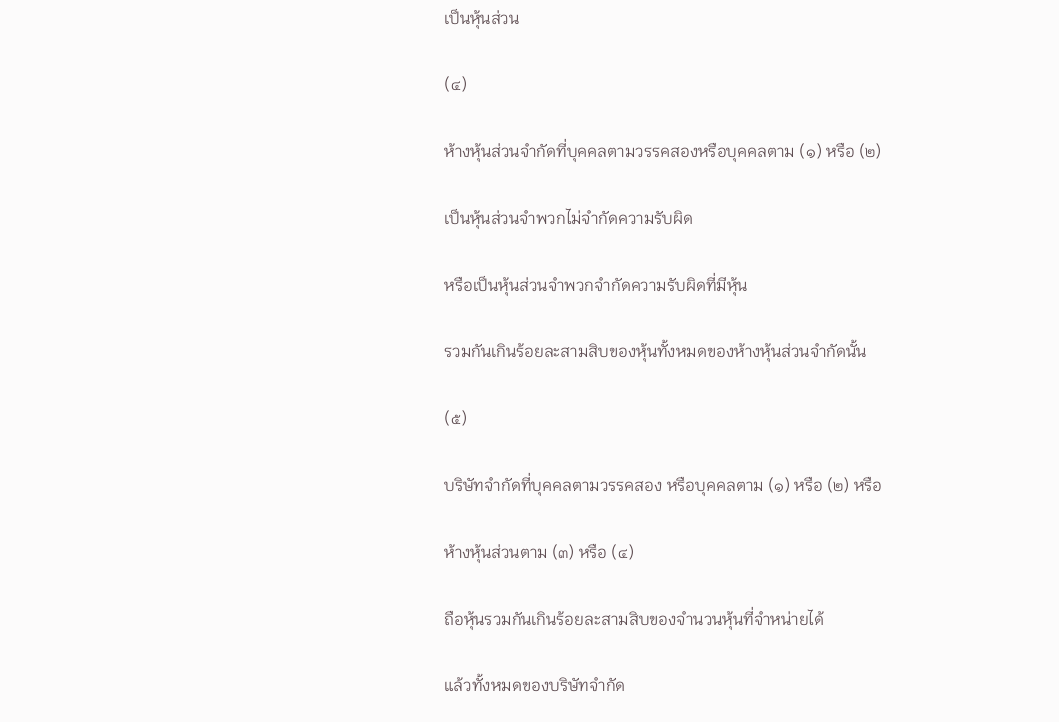เป็นหุ้นส่วน

(๔)

ห้างหุ้นส่วนจำกัดที่บุคคลตามวรรคสองหรือบุคคลตาม (๑) หรือ (๒)

เป็นหุ้นส่วนจำพวกไม่จำกัดความรับผิด

หรือเป็นหุ้นส่วนจำพวกจำกัดความรับผิดที่มีหุ้น

รวมกันเกินร้อยละสามสิบของหุ้นทั้งหมดของห้างหุ้นส่วนจำกัดนั้น

(๕)

บริษัทจำกัดที่บุคคลตามวรรคสอง หรือบุคคลตาม (๑) หรือ (๒) หรือ

ห้างหุ้นส่วนตาม (๓) หรือ (๔)

ถือหุ้นรวมกันเกินร้อยละสามสิบของจำนวนหุ้นที่จำหน่ายได้

แล้วทั้งหมดของบริษัทจำกัด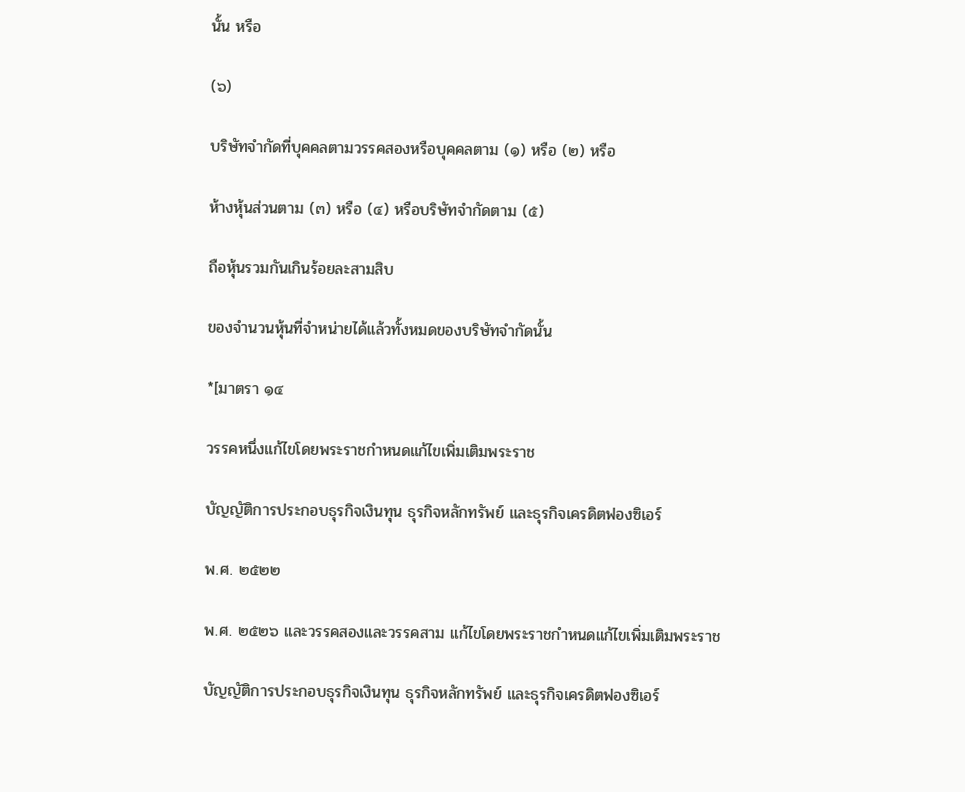นั้น หรือ

(๖)

บริษัทจำกัดที่บุคคลตามวรรคสองหรือบุคคลตาม (๑) หรือ (๒) หรือ

ห้างหุ้นส่วนตาม (๓) หรือ (๔) หรือบริษัทจำกัดตาม (๕)

ถือหุ้นรวมกันเกินร้อยละสามสิบ

ของจำนวนหุ้นที่จำหน่ายได้แล้วทั้งหมดของบริษัทจำกัดนั้น

*[มาตรา ๑๔

วรรคหนึ่งแก้ไขโดยพระราชกำหนดแก้ไขเพิ่มเติมพระราช

บัญญัติการประกอบธุรกิจเงินทุน ธุรกิจหลักทรัพย์ และธุรกิจเครดิตฟองซิเอร์

พ.ศ. ๒๕๒๒

พ.ศ. ๒๕๒๖ และวรรคสองและวรรคสาม แก้ไขโดยพระราชกำหนดแก้ไขเพิ่มเติมพระราช

บัญญัติการประกอบธุรกิจเงินทุน ธุรกิจหลักทรัพย์ และธุรกิจเครดิตฟองซิเอร์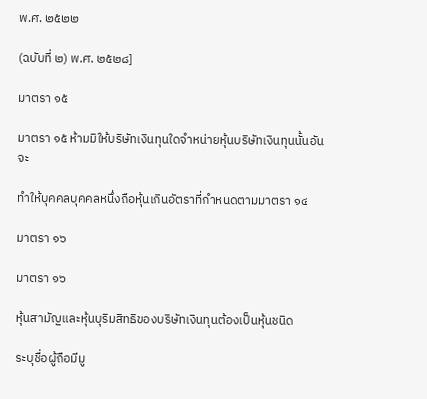พ.ศ. ๒๕๒๒

(ฉบับที่ ๒) พ.ศ. ๒๕๒๘]

มาตรา ๑๕

มาตรา ๑๕ ห้ามมิให้บริษัทเงินทุนใดจำหน่ายหุ้นบริษัทเงินทุนนั้นอันจะ

ทำให้บุคคลบุคคลหนึ่งถือหุ้นเกินอัตราที่กำหนดตามมาตรา ๑๔

มาตรา ๑๖

มาตรา ๑๖

หุ้นสามัญและหุ้นบุริมสิทธิของบริษัทเงินทุนต้องเป็นหุ้นชนิด

ระบุชื่อผู้ถือมีมู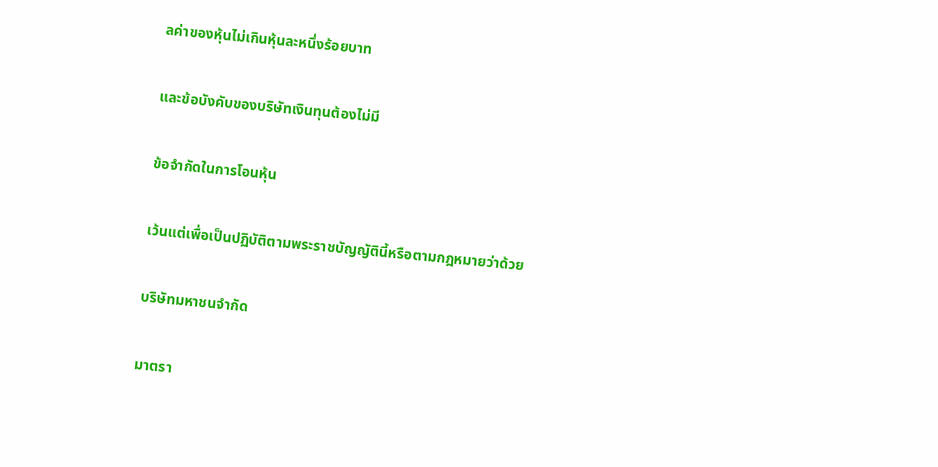ลค่าของหุ้นไม่เกินหุ้นละหนึ่งร้อยบาท

และข้อบังคับของบริษัทเงินทุนต้องไม่มี

ข้อจำกัดในการโอนหุ้น

เว้นแต่เพื่อเป็นปฏิบัติตามพระราชบัญญัตินี้หรือตามกฎหมายว่าด้วย

บริษัทมหาชนจำกัด

มาตรา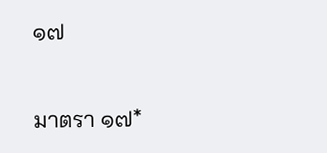๑๗

มาตรา ๑๗*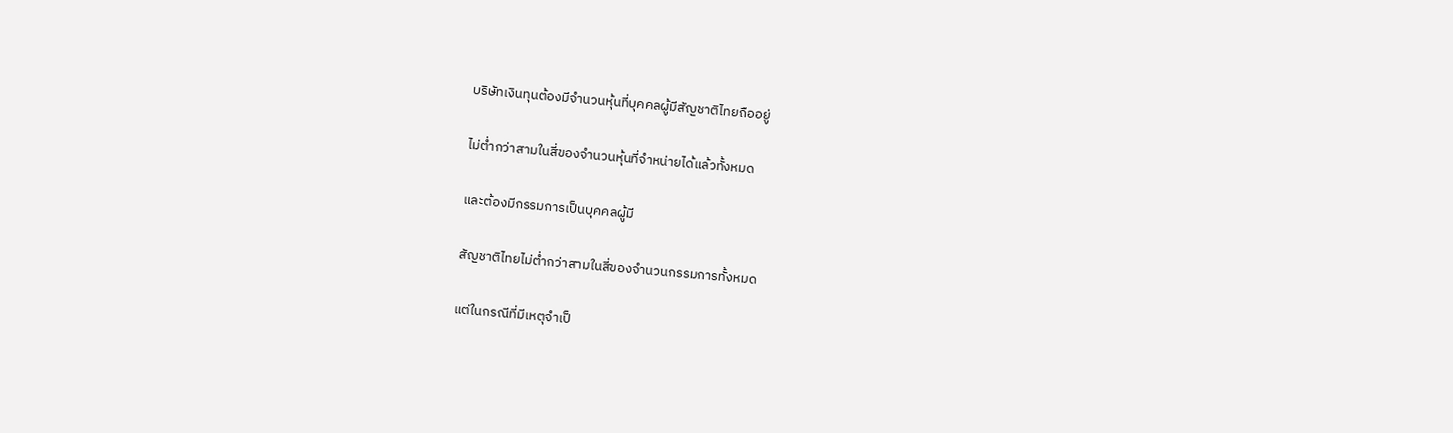บริษัทเงินทุนต้องมีจำนวนหุ้นที่บุคคลผู้มีสัญชาติไทยถืออยู่

ไม่ต่ำกว่าสามในสี่ของจำนวนหุ้นที่จำหน่ายได้แล้วทั้งหมด

และต้องมีกรรมการเป็นบุคคลผู้มี

สัญชาติไทยไม่ต่ำกว่าสามในสี่ของจำนวนกรรมการทั้งหมด

แต่ในกรณีที่มีเหตุจำเป็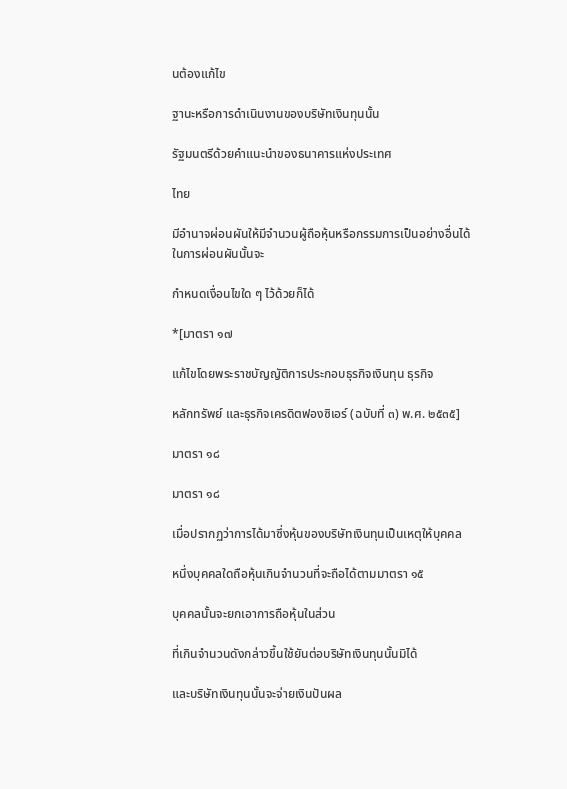นต้องแก้ไข

ฐานะหรือการดำเนินงานของบริษัทเงินทุนนั้น

รัฐมนตรีด้วยคำแนะนำของธนาคารแห่งประเทศ

ไทย

มีอำนาจผ่อนผันให้มีจำนวนผู้ถือหุ้นหรือกรรมการเป็นอย่างอื่นได้ในการผ่อนผันนั้นจะ

กำหนดเงื่อนไขใด ๆ ไว้ด้วยก็ได้

*[มาตรา ๑๗

แก้ไขโดยพระราชบัญญัติการประกอบธุรกิจเงินทุน ธุรกิจ

หลักทรัพย์ และธุรกิจเครดิตฟองซิเอร์ (ฉบับที่ ๓) พ.ศ. ๒๕๓๕]

มาตรา ๑๘

มาตรา ๑๘

เมื่อปรากฏว่าการได้มาซึ่งหุ้นของบริษัทเงินทุนเป็นเหตุให้บุคคล

หนึ่งบุคคลใดถือหุ้นเกินจำนวนที่จะถือได้ตามมาตรา ๑๕

บุคคลนั้นจะยกเอาการถือหุ้นในส่วน

ที่เกินจำนวนดังกล่าวขึ้นใช้ยันต่อบริษัทเงินทุนนั้นมิได้

และบริษัทเงินทุนนั้นจะจ่ายเงินปันผล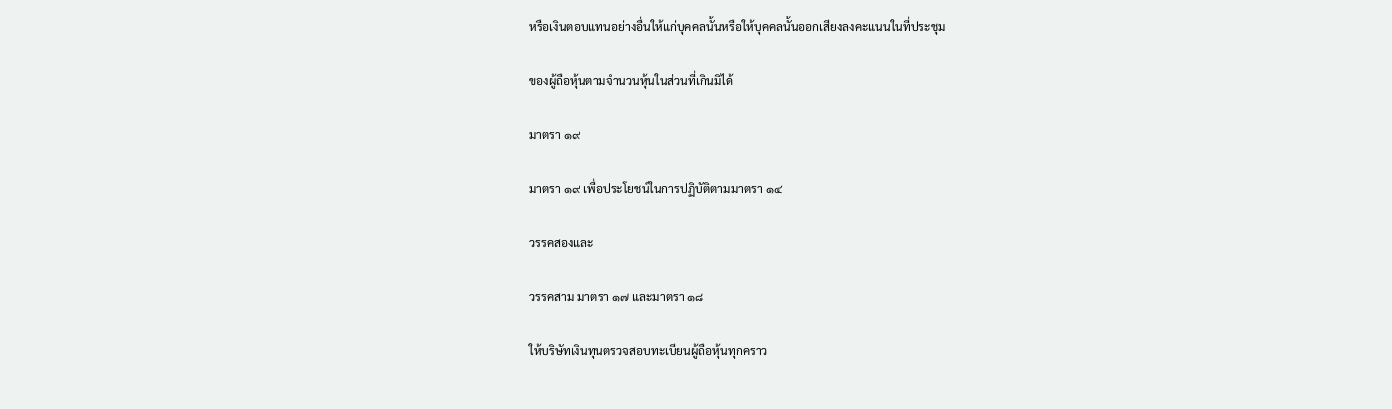หรือเงินตอบแทนอย่างอื่นให้แก่บุคคลนั้นหรือให้บุคคลนั้นออกเสียงลงคะแนนในที่ประชุม

ของผู้ถือหุ้นตามจำนวนหุ้นในส่วนที่เกินมิได้

มาตรา ๑๙

มาตรา ๑๙ เพื่อประโยชน์ในการปฏิบัติตามมาตรา ๑๔

วรรคสองและ

วรรคสาม มาตรา ๑๗ และมาตรา ๑๘

ให้บริษัทเงินทุนตรวจสอบทะเบียนผู้ถือหุ้นทุกคราว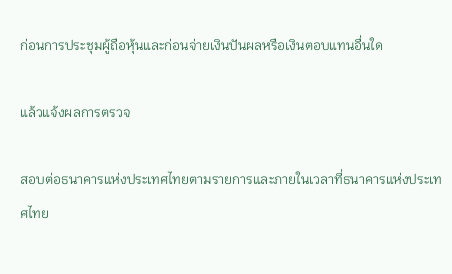ก่อนการประชุมผู้ถือหุ้นและก่อนจ่ายเงินปันผลหรือเงินตอบแทนอื่นใด

แล้วแจ้งผลการตรวจ

สอบต่อธนาคารแห่งประเทศไทยตามรายการและภายในเวลาที่ธนาคารแห่งประเทศไทย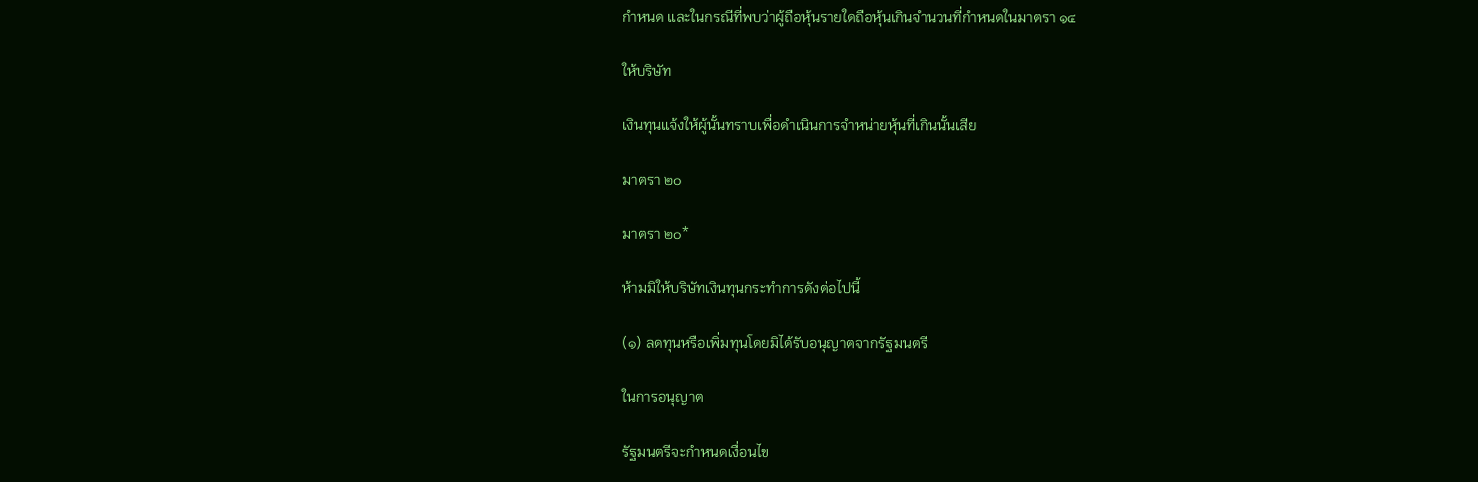กำหนด และในกรณีที่พบว่าผู้ถือหุ้นรายใดถือหุ้นเกินจำนวนที่กำหนดในมาตรา ๑๔

ให้บริษัท

เงินทุนแจ้งให้ผู้นั้นทราบเพื่อดำเนินการจำหน่ายหุ้นที่เกินนั้นเสีย

มาตรา ๒๐

มาตรา ๒๐*

ห้ามมิให้บริษัทเงินทุนกระทำการดังต่อไปนี้

(๑) ลดทุนหรือเพิ่มทุนโดยมิได้รับอนุญาตจากรัฐมนตรี

ในการอนุญาต

รัฐมนตรีจะกำหนดเงื่อนไข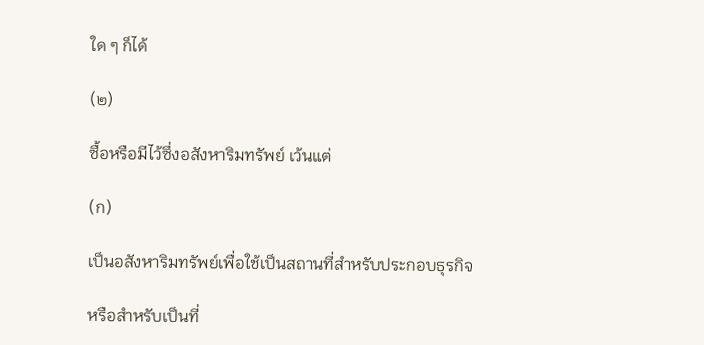ใด ๆ ก็ได้

(๒)

ซื้อหรือมีไว้ซึ่งอสังหาริมทรัพย์ เว้นแต่

(ก)

เป็นอสังหาริมทรัพย์เพื่อใช้เป็นสถานที่สำหรับประกอบธุรกิจ

หรือสำหรับเป็นที่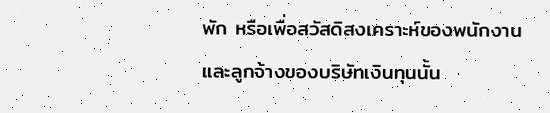พัก หรือเพื่อสวัสดิสงเคราะห์ของพนักงานและลูกจ้างของบริษัทเงินทุนนั้น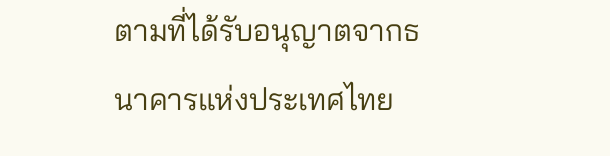ตามที่ได้รับอนุญาตจากธนาคารแห่งประเทศไทย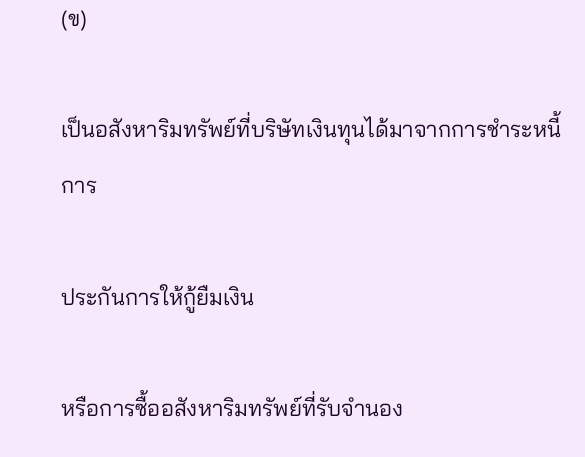(ข)

เป็นอสังหาริมทรัพย์ที่บริษัทเงินทุนได้มาจากการชำระหนี้ การ

ประกันการให้กู้ยืมเงิน

หรือการซื้ออสังหาริมทรัพย์ที่รับจำนอง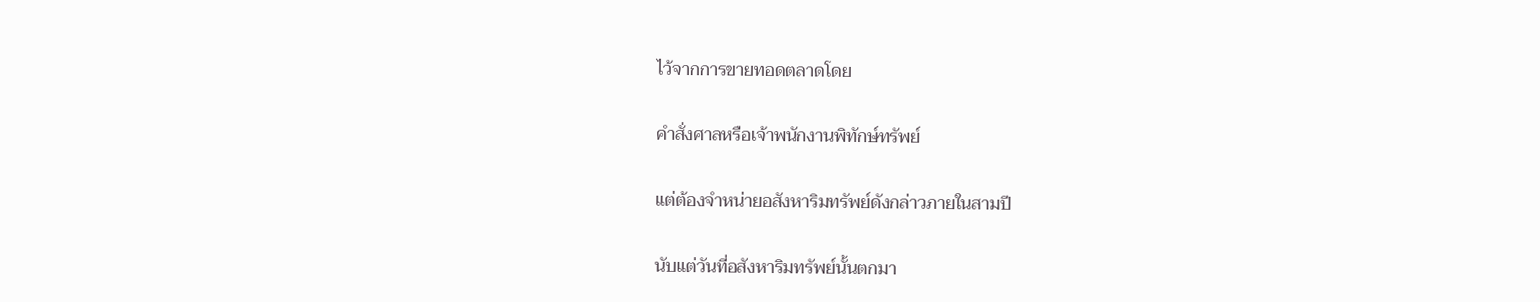ไว้จากการขายทอดตลาดโดย

คำสั่งศาลหรือเจ้าพนักงานพิทักษ์ทรัพย์

แต่ต้องจำหน่ายอสังหาริมทรัพย์ดังกล่าวภายในสามปี

นับแต่วันที่อสังหาริมทรัพย์นั้นตกมา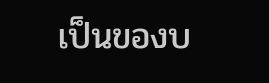เป็นของบ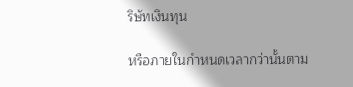ริษัทเงินทุน

หรือภายในกำหนดเวลากว่านั้นตาม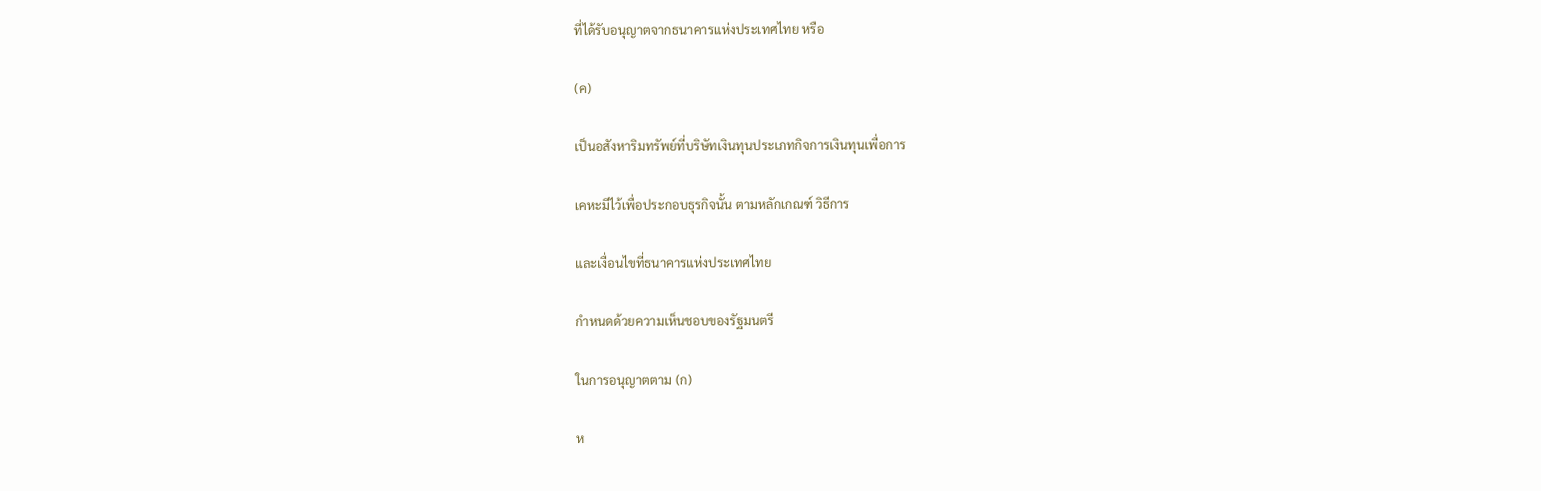ที่ได้รับอนุญาตจากธนาคารแห่งประเทศไทย หรือ

(ค)

เป็นอสังหาริมทรัพย์ที่บริษัทเงินทุนประเภทกิจการเงินทุนเพื่อการ

เคหะมีไว้เพื่อประกอบธุรกิจนั้น ตามหลักเกณฑ์ วิธีการ

และเงื่อนไขที่ธนาคารแห่งประเทศไทย

กำหนดด้วยความเห็นชอบของรัฐมนตรี

ในการอนุญาตตาม (ก)

ห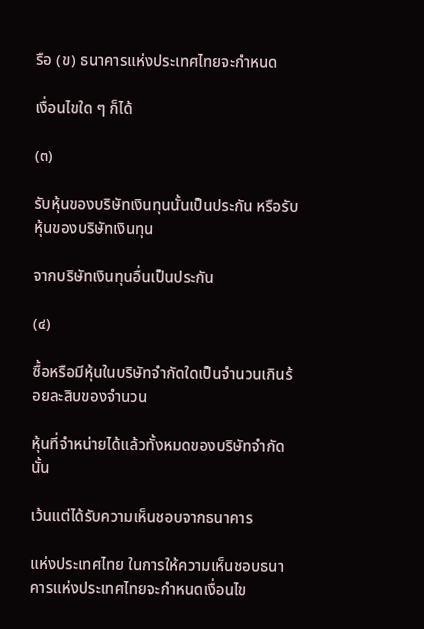รือ (ข) ธนาคารแห่งประเทศไทยจะกำหนด

เงื่อนไขใด ๆ ก็ได้

(๓)

รับหุ้นของบริษัทเงินทุนนั้นเป็นประกัน หรือรับหุ้นของบริษัทเงินทุน

จากบริษัทเงินทุนอื่นเป็นประกัน

(๔)

ซื้อหรือมีหุ้นในบริษัทจำกัดใดเป็นจำนวนเกินร้อยละสิบของจำนวน

หุ้นที่จำหน่ายได้แล้วทั้งหมดของบริษัทจำกัดนั้น

เว้นแต่ได้รับความเห็นชอบจากธนาคาร

แห่งประเทศไทย ในการให้ความเห็นชอบธนาคารแห่งประเทศไทยจะกำหนดเงื่อนไข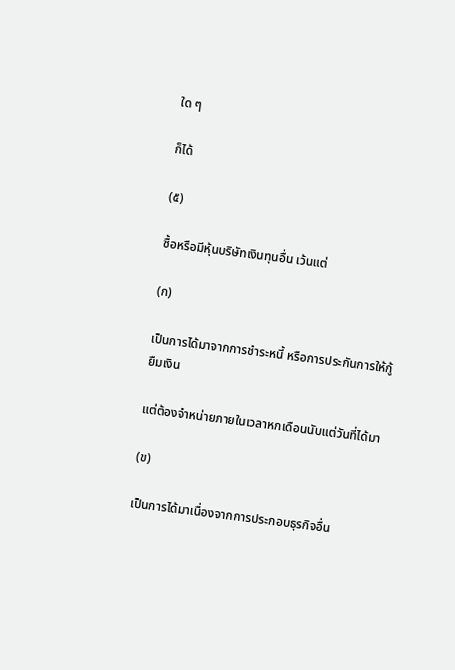ใด ๆ

ก็ได้

(๕)

ซื้อหรือมีหุ้นบริษัทเงินทุนอื่น เว้นแต่

(ก)

เป็นการได้มาจากการชำระหนี้ หรือการประกันการให้กู้ยืมเงิน

แต่ต้องจำหน่ายภายในเวลาหกเดือนนับแต่วันที่ได้มา

(ข)

เป็นการได้มาเนื่องจากการประกอบธุรกิจอื่น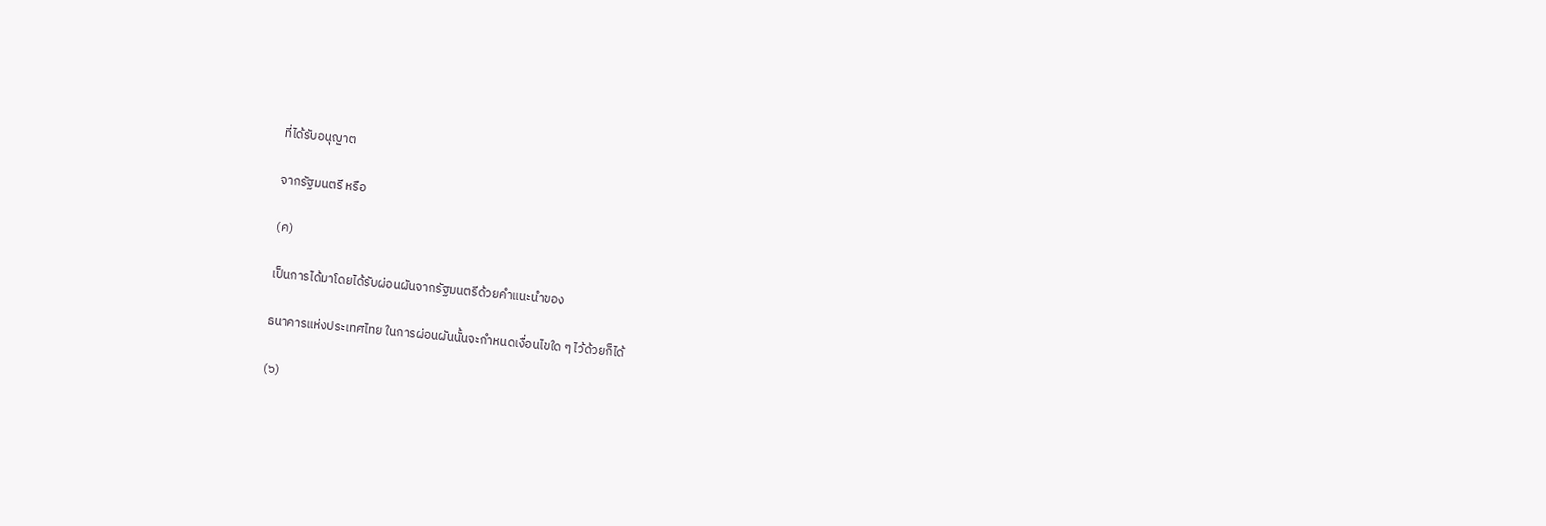ที่ได้รับอนุญาต

จากรัฐมนตรี หรือ

(ค)

เป็นการได้มาโดยได้รับผ่อนผันจากรัฐมนตรีด้วยคำแนะนำของ

ธนาคารแห่งประเทศไทย ในการผ่อนผันนั้นจะกำหนดเงื่อนไขใด ๆ ไว้ด้วยก็ได้

(๖)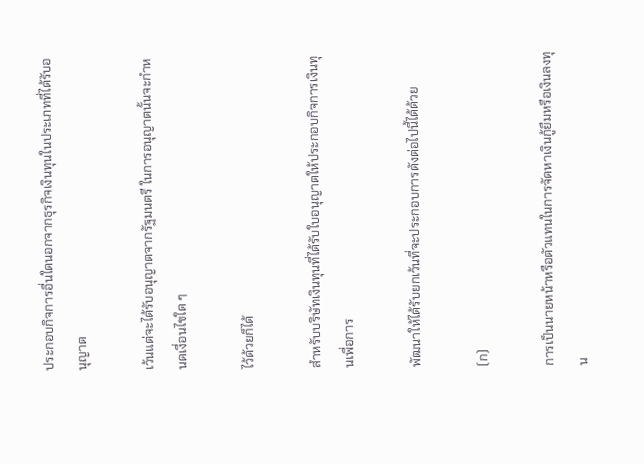ประกอบกิจการอื่นใดนอกจากธุรกิจเงินทุนในประเภทที่ได้รับอนุญาต

เว้นแต่จะได้รับอนุญาตจากรัฐมนตรี ในการอนุญาตนั้นจะกำหนดเงื่อนไขใด ๆ

ไว้ด้วยก็ได้

สำหรับบริษัทเงินทุนที่ได้รับใบอนุญาตให้ประกอบกิจการเงินทุนเพื่อการ

พัฒนาให้ได้รับยกเว้นที่จะประกอบการดังต่อไปนี้ได้ด้วย

(ก)

การเป็นนายหน้าหรือตัวแทนในการจัดหาเงินกู้ยืมหรือเงินลงทุน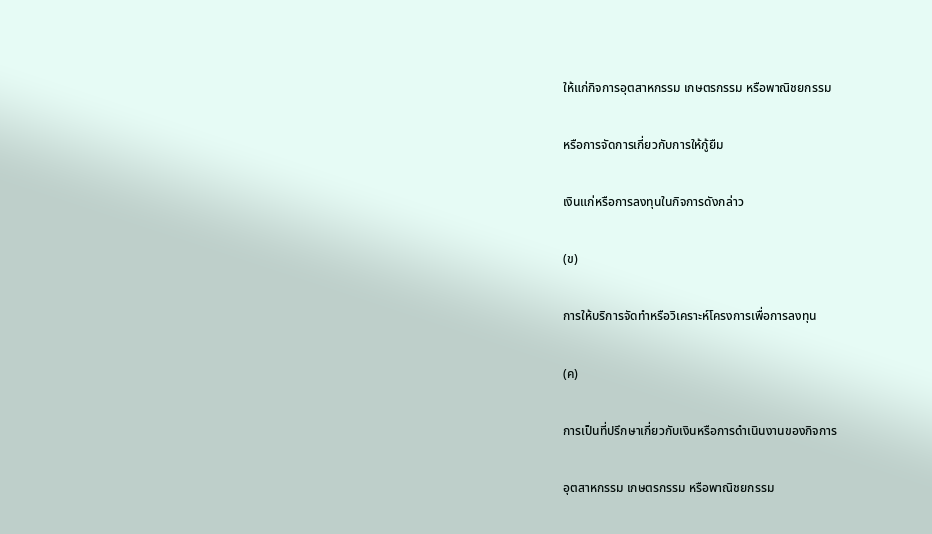ให้แก่กิจการอุตสาหกรรม เกษตรกรรม หรือพาณิชยกรรม

หรือการจัดการเกี่ยวกับการให้กู้ยืม

เงินแก่หรือการลงทุนในกิจการดังกล่าว

(ข)

การให้บริการจัดทำหรือวิเคราะห์โครงการเพื่อการลงทุน

(ค)

การเป็นที่ปรึกษาเกี่ยวกับเงินหรือการดำเนินงานของกิจการ

อุตสาหกรรม เกษตรกรรม หรือพาณิชยกรรม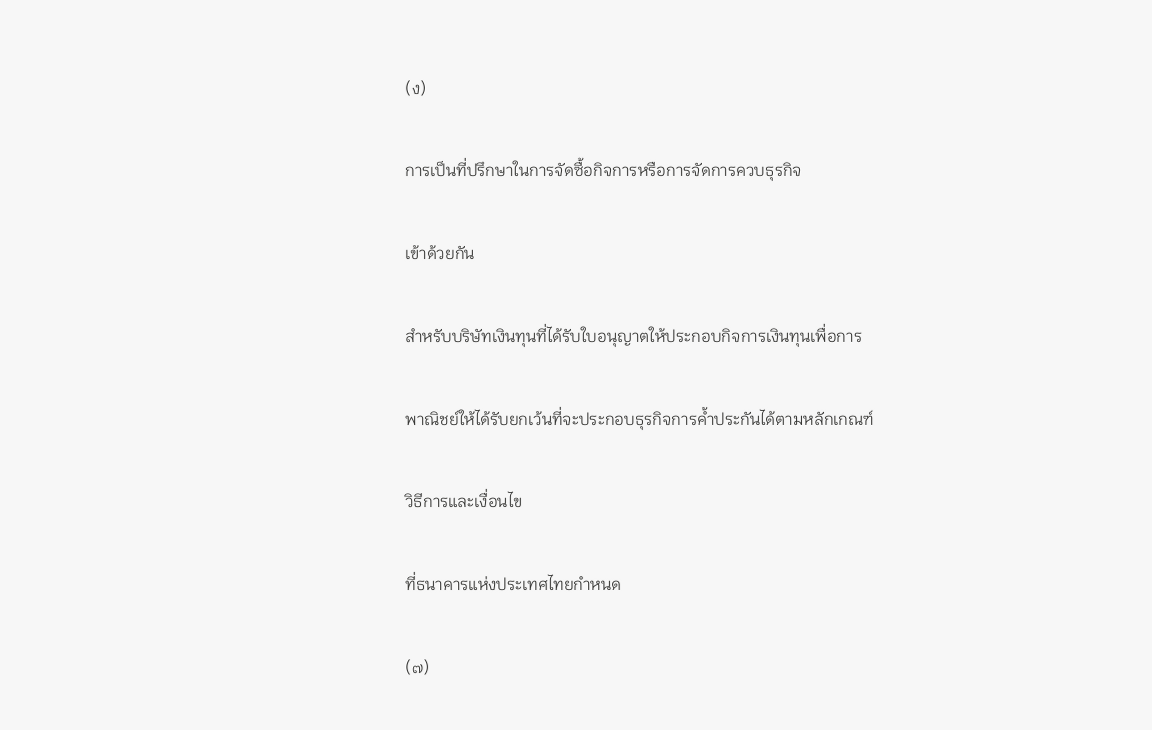(ง)

การเป็นที่ปรึกษาในการจัดซื้อกิจการหรือการจัดการควบธุรกิจ

เข้าด้วยกัน

สำหรับบริษัทเงินทุนที่ได้รับใบอนุญาตให้ประกอบกิจการเงินทุนเพื่อการ

พาณิชย์ให้ได้รับยกเว้นที่จะประกอบธุรกิจการค้ำประกันได้ตามหลักเกณฑ์

วิธีการและเงื่อนไข

ที่ธนาคารแห่งประเทศไทยกำหนด

(๗)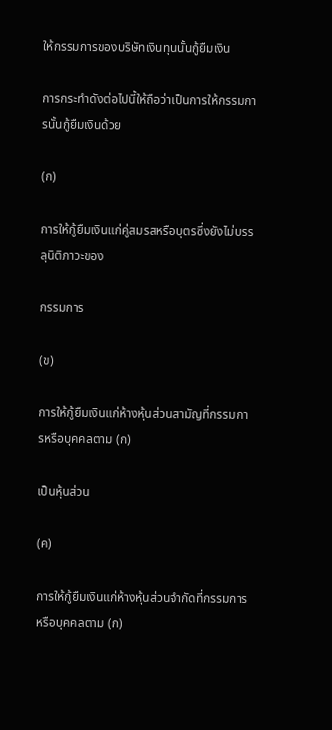ให้กรรมการของบริษัทเงินทุนนั้นกู้ยืมเงิน

การกระทำดังต่อไปนี้ให้ถือว่าเป็นการให้กรรมการนั้นกู้ยืมเงินด้วย

(ก)

การให้กู้ยืมเงินแก่คู่สมรสหรือบุตรซึ่งยังไม่บรรลุนิติภาวะของ

กรรมการ

(ข)

การให้กู้ยืมเงินแก่ห้างหุ้นส่วนสามัญที่กรรมการหรือบุคคลตาม (ก)

เป็นหุ้นส่วน

(ค)

การให้กู้ยืมเงินแก่ห้างหุ้นส่วนจำกัดที่กรรมการหรือบุคคลตาม (ก)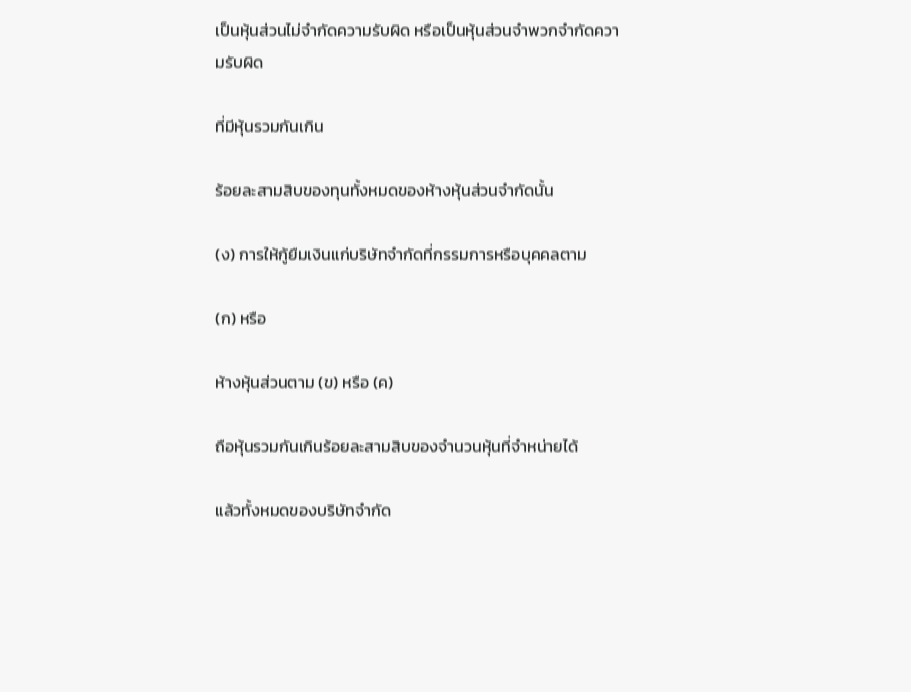เป็นหุ้นส่วนไม่จำกัดความรับผิด หรือเป็นหุ้นส่วนจำพวกจำกัดความรับผิด

ที่มีหุ้นรวมกันเกิน

ร้อยละสามสิบของทุนทั้งหมดของห้างหุ้นส่วนจำกัดนั้น

(ง) การให้กู้ยืมเงินแก่บริษัทจำกัดที่กรรมการหรือบุคคลตาม

(ก) หรือ

ห้างหุ้นส่วนตาม (ข) หรือ (ค)

ถือหุ้นรวมกันเกินร้อยละสามสิบของจำนวนหุ้นที่จำหน่ายได้

แล้วทั้งหมดของบริษัทจำกัด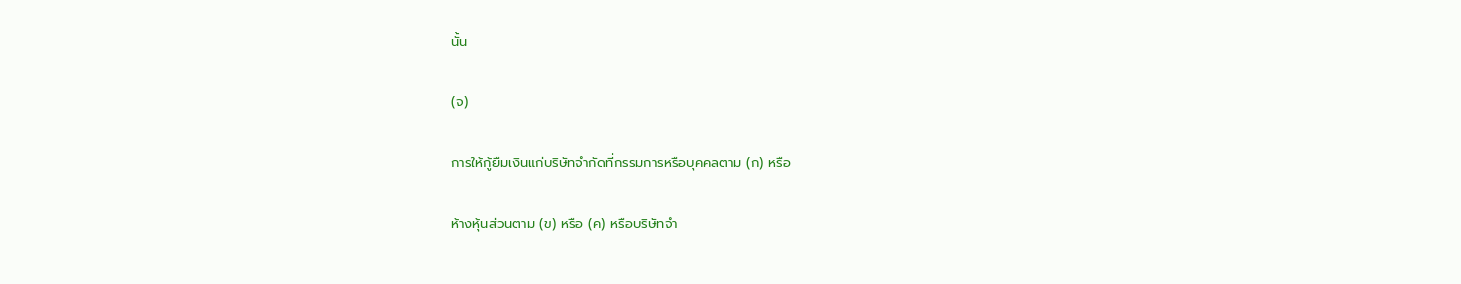นั้น

(จ)

การให้กู้ยืมเงินแก่บริษัทจำกัดที่กรรมการหรือบุคคลตาม (ก) หรือ

ห้างหุ้นส่วนตาม (ข) หรือ (ค) หรือบริษัทจำ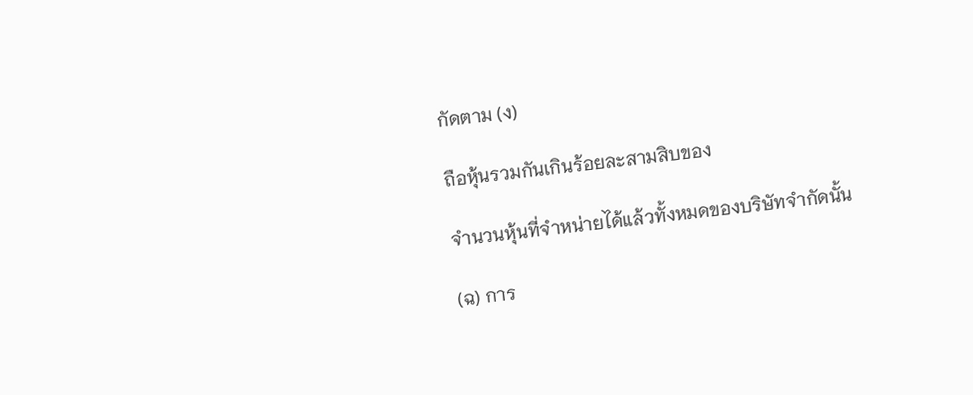กัดตาม (ง)

ถือหุ้นรวมกันเกินร้อยละสามสิบของ

จำนวนหุ้นที่จำหน่ายได้แล้วทั้งหมดของบริษัทจำกัดนั้น

(ฉ) การ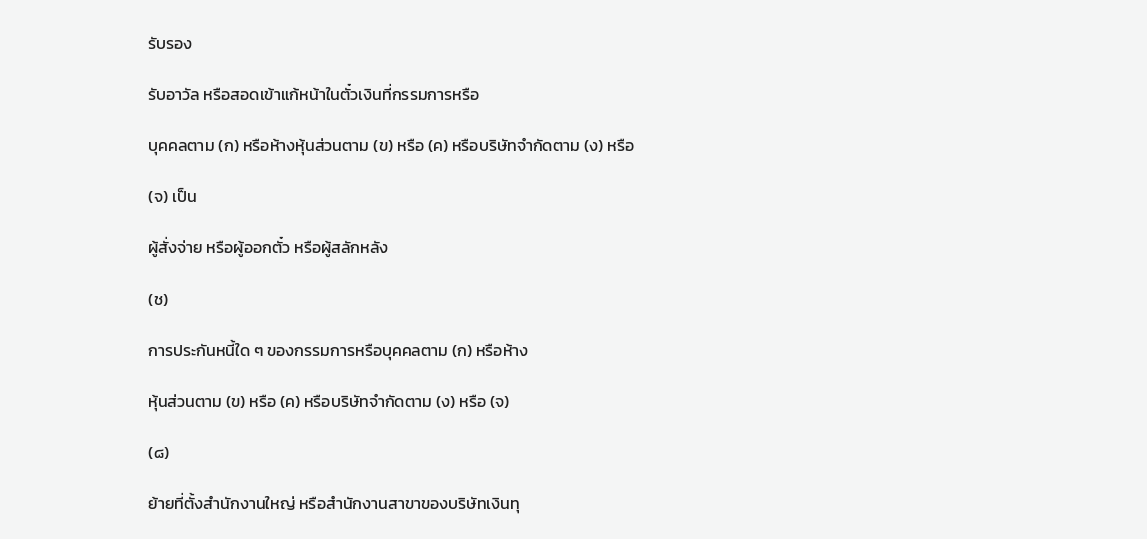รับรอง

รับอาวัล หรือสอดเข้าแก้หน้าในตั๋วเงินที่กรรมการหรือ

บุคคลตาม (ก) หรือห้างหุ้นส่วนตาม (ข) หรือ (ค) หรือบริษัทจำกัดตาม (ง) หรือ

(จ) เป็น

ผู้สั่งจ่าย หรือผู้ออกตั๋ว หรือผู้สลักหลัง

(ช)

การประกันหนี้ใด ๆ ของกรรมการหรือบุคคลตาม (ก) หรือห้าง

หุ้นส่วนตาม (ข) หรือ (ค) หรือบริษัทจำกัดตาม (ง) หรือ (จ)

(๘)

ย้ายที่ตั้งสำนักงานใหญ่ หรือสำนักงานสาขาของบริษัทเงินทุ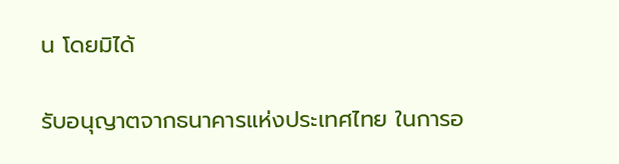น โดยมิได้

รับอนุญาตจากธนาคารแห่งประเทศไทย ในการอ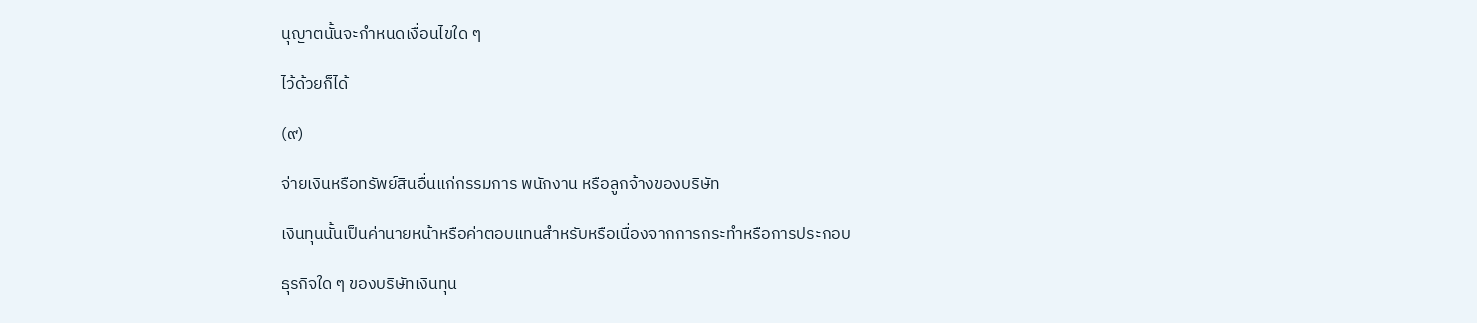นุญาตนั้นจะกำหนดเงื่อนไขใด ๆ

ไว้ด้วยก็ได้

(๙)

จ่ายเงินหรือทรัพย์สินอื่นแก่กรรมการ พนักงาน หรือลูกจ้างของบริษัท

เงินทุนนั้นเป็นค่านายหน้าหรือค่าตอบแทนสำหรับหรือเนื่องจากการกระทำหรือการประกอบ

ธุรกิจใด ๆ ของบริษัทเงินทุน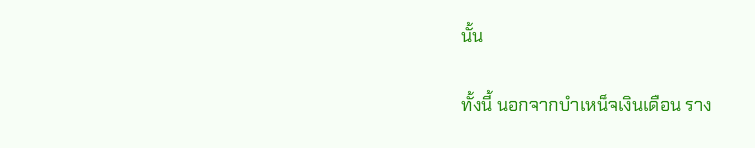นั้น

ทั้งนี้ นอกจากบำเหน็จเงินเดือน ราง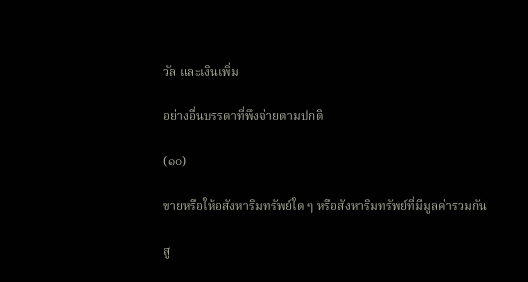วัล และเงินเพิ่ม

อย่างอื่นบรรดาที่พึงจ่ายตามปกติ

(๑๐)

ขายหรือให้อสังหาริมทรัพย์ใด ๆ หรือสังหาริมทรัพย์ที่มีมูลค่ารวมกัน

สู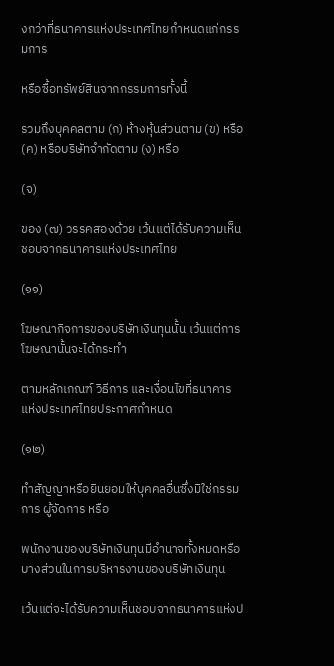งกว่าที่ธนาคารแห่งประเทศไทยกำหนดแก่กรรมการ

หรือซื้อทรัพย์สินจากกรรมการทั้งนี้

รวมถึงบุคคลตาม (ก) ห้างหุ้นส่วนตาม (ข) หรือ (ค) หรือบริษัทจำกัดตาม (ง) หรือ

(จ)

ของ (๗) วรรคสองด้วย เว้นแต่ได้รับความเห็นชอบจากธนาคารแห่งประเทศไทย

(๑๑)

โฆษณากิจการของบริษัทเงินทุนนั้น เว้นแต่การโฆษณานั้นจะได้กระทำ

ตามหลักเกณฑ์ วิธีการ และเงื่อนไขที่ธนาคารแห่งประเทศไทยประกาศกำหนด

(๑๒)

ทำสัญญาหรือยินยอมให้บุคคลอื่นซึ่งมิใช่กรรมการ ผู้จัดการ หรือ

พนักงานของบริษัทเงินทุนมีอำนาจทั้งหมดหรือบางส่วนในการบริหารงานของบริษัทเงินทุน

เว้นแต่จะได้รับความเห็นชอบจากธนาคารแห่งป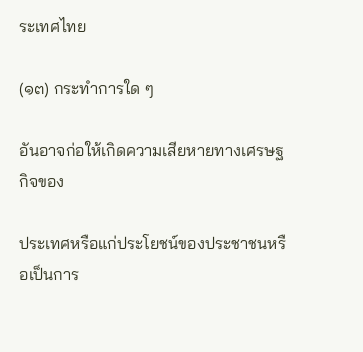ระเทศไทย

(๑๓) กระทำการใด ๆ

อันอาจก่อให้เกิดความเสียหายทางเศรษฐกิจของ

ประเทศหรือแก่ประโยชน์ของประชาชนหรือเป็นการ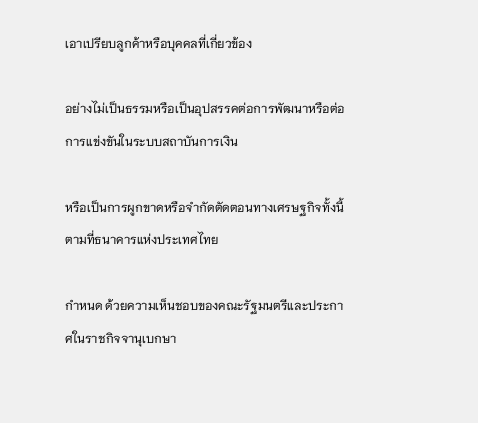เอาเปรียบลูกค้าหรือบุคคลที่เกี่ยวข้อง

อย่างไม่เป็นธรรมหรือเป็นอุปสรรคต่อการพัฒนาหรือต่อการแข่งขันในระบบสถาบันการเงิน

หรือเป็นการผูกขาดหรือจำกัดตัดตอนทางเศรษฐกิจทั้งนี้ ตามที่ธนาคารแห่งประเทศไทย

กำหนด ด้วยความเห็นชอบของคณะรัฐมนตรีและประกาศในราชกิจจานุเบกษา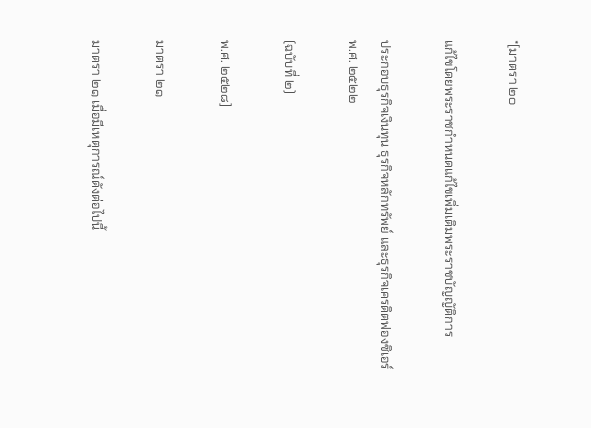*[มาตรา ๒๐

แก้ไขโดยพระราชกำหนดแก้ไขเพิ่มเติมพระราชบัญญัติการ

ประกอบธุรกิจเงินทุน ธุรกิจหลักทรัพย์ และธุรกิจเครดิตฟองซิเอร์ พ.ศ. ๒๕๒๒

(ฉบับที่ ๒)

พ.ศ. ๒๕๒๘]

มาตรา ๒๑

มาตรา ๒๑ เมื่อมีเหตุการณ์ดังต่อไปนี้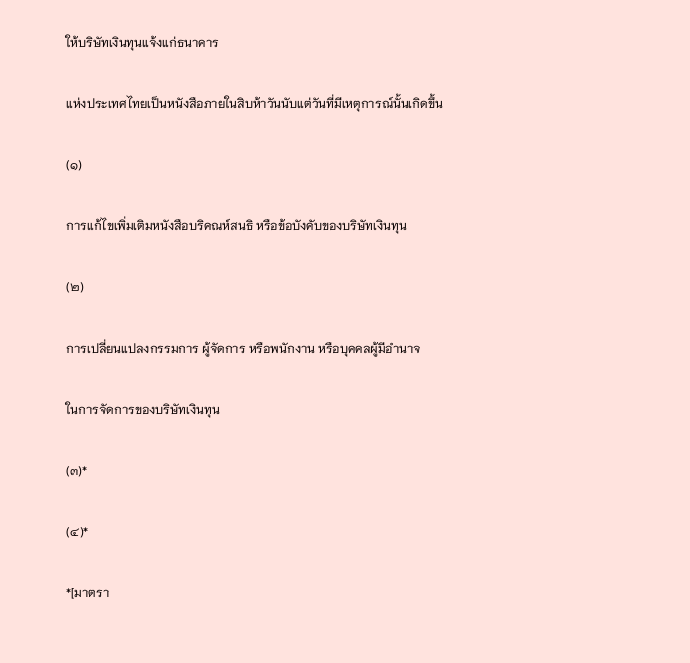ให้บริษัทเงินทุนแจ้งแก่ธนาคาร

แห่งประเทศไทยเป็นหนังสือภายในสิบห้าวันนับแต่วันที่มีเหตุการณ์นั้นเกิดขึ้น

(๑)

การแก้ไขเพิ่มเติมหนังสือบริคณห์สนธิ หรือข้อบังคับของบริษัทเงินทุน

(๒)

การเปลี่ยนแปลงกรรมการ ผู้จัดการ หรือพนักงาน หรือบุคคลผู้มีอำนาจ

ในการจัดการของบริษัทเงินทุน

(๓)*

(๔)*

*[มาตรา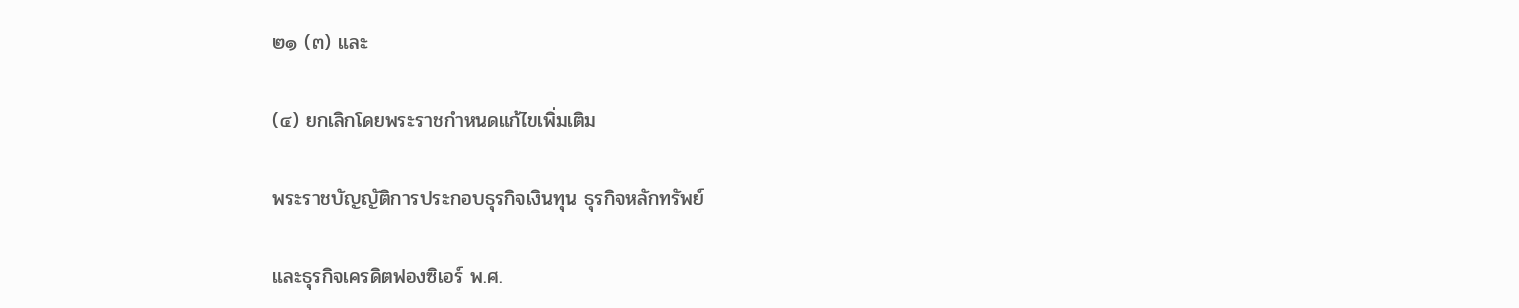๒๑ (๓) และ

(๔) ยกเลิกโดยพระราชกำหนดแก้ไขเพิ่มเติม

พระราชบัญญัติการประกอบธุรกิจเงินทุน ธุรกิจหลักทรัพย์

และธุรกิจเครดิตฟองซิเอร์ พ.ศ.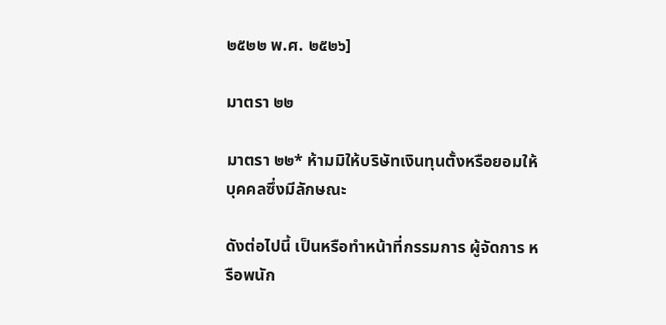๒๕๒๒ พ.ศ. ๒๕๒๖]

มาตรา ๒๒

มาตรา ๒๒* ห้ามมิให้บริษัทเงินทุนตั้งหรือยอมให้บุคคลซึ่งมีลักษณะ

ดังต่อไปนี้ เป็นหรือทำหน้าที่กรรมการ ผู้จัดการ หรือพนัก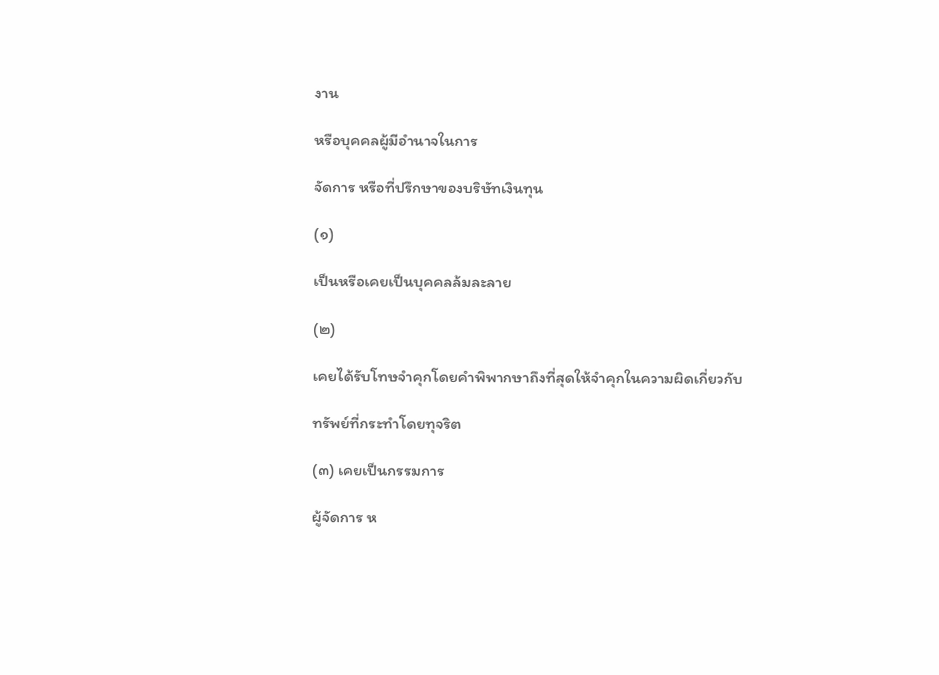งาน

หรือบุคคลผู้มีอำนาจในการ

จัดการ หรือที่ปรึกษาของบริษัทเงินทุน

(๑)

เป็นหรือเคยเป็นบุคคลล้มละลาย

(๒)

เคยได้รับโทษจำคุกโดยคำพิพากษาถึงที่สุดให้จำคุกในความผิดเกี่ยวกับ

ทรัพย์ที่กระทำโดยทุจริต

(๓) เคยเป็นกรรมการ

ผู้จัดการ ห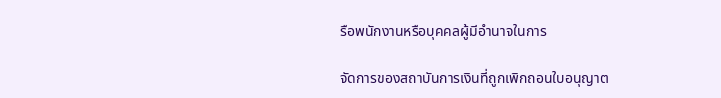รือพนักงานหรือบุคคลผู้มีอำนาจในการ

จัดการของสถาบันการเงินที่ถูกเพิกถอนใบอนุญาต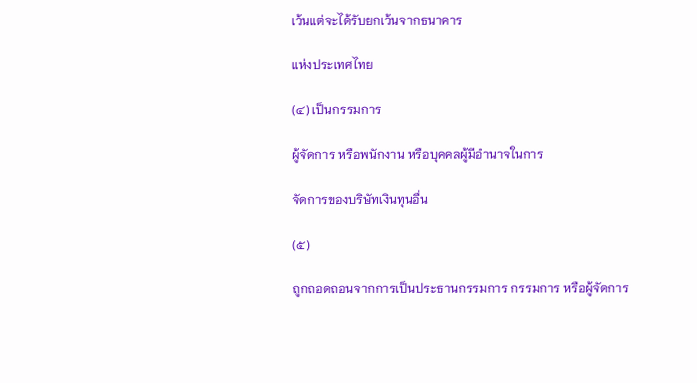เว้นแต่จะได้รับยกเว้นจากธนาคาร

แห่งประเทศไทย

(๔) เป็นกรรมการ

ผู้จัดการ หรือพนักงาน หรือบุคคลผู้มีอำนาจในการ

จัดการของบริษัทเงินทุนอื่น

(๕)

ถูกถอดถอนจากการเป็นประธานกรรมการ กรรมการ หรือผู้จัดการ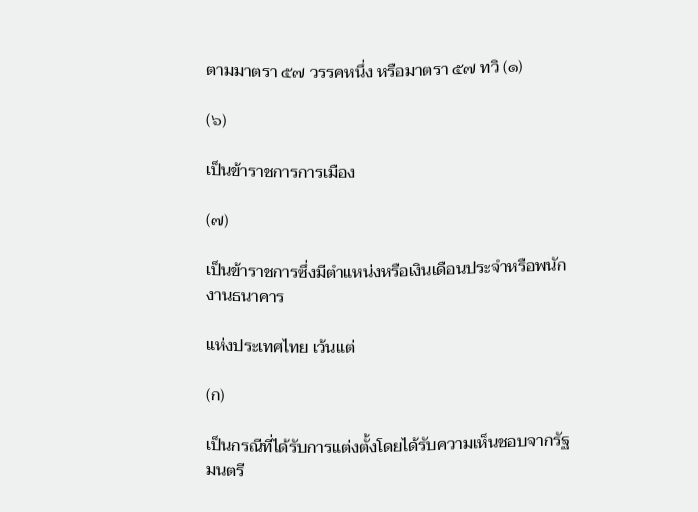ตามมาตรา ๕๗ วรรคหนึ่ง หรือมาตรา ๕๗ ทวิ (๑)

(๖)

เป็นข้าราชการการเมือง

(๗)

เป็นข้าราชการซึ่งมีตำแหน่งหรือเงินเดือนประจำหรือพนักงานธนาคาร

แห่งประเทศไทย เว้นแต่

(ก)

เป็นกรณีที่ได้รับการแต่งตั้งโดยได้รับความเห็นชอบจากรัฐมนตรี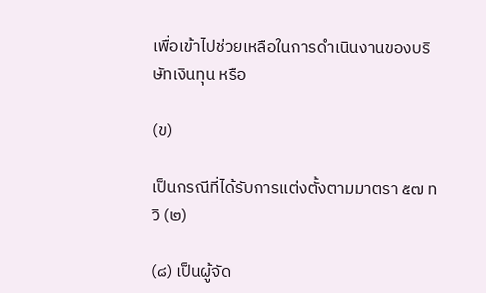เพื่อเข้าไปช่วยเหลือในการดำเนินงานของบริษัทเงินทุน หรือ

(ข)

เป็นกรณีที่ได้รับการแต่งตั้งตามมาตรา ๕๗ ทวิ (๒)

(๘) เป็นผู้จัด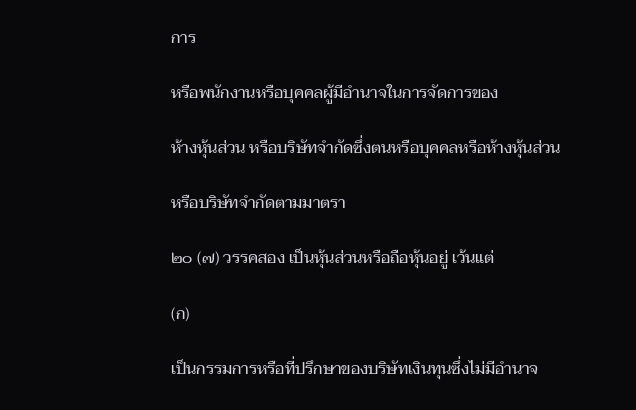การ

หรือพนักงานหรือบุคคลผู้มีอำนาจในการจัดการของ

ห้างหุ้นส่วน หรือบริษัทจำกัดซึ่งตนหรือบุคคลหรือห้างหุ้นส่วน

หรือบริษัทจำกัดตามมาตรา

๒๐ (๗) วรรคสอง เป็นหุ้นส่วนหรือถือหุ้นอยู่ เว้นแต่

(ก)

เป็นกรรมการหรือที่ปรึกษาของบริษัทเงินทุนซึ่งไม่มีอำนาจ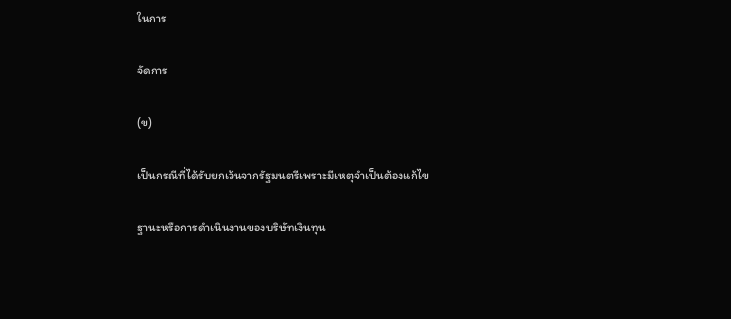ในการ

จัดการ

(ข)

เป็นกรณีที่ได้รับยกเว้นจากรัฐมนตรีเพราะมีเหตุจำเป็นต้องแก้ไข

ฐานะหรือการดำเนินงานของบริษัทเงินทุน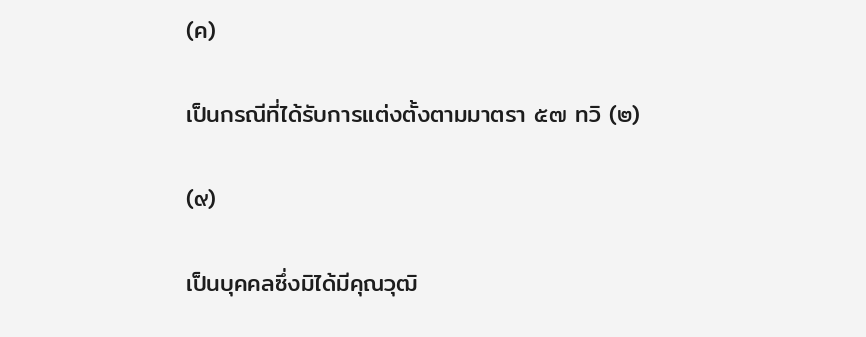(ค)

เป็นกรณีที่ได้รับการแต่งตั้งตามมาตรา ๕๗ ทวิ (๒)

(๙)

เป็นบุคคลซึ่งมิได้มีคุณวุฒิ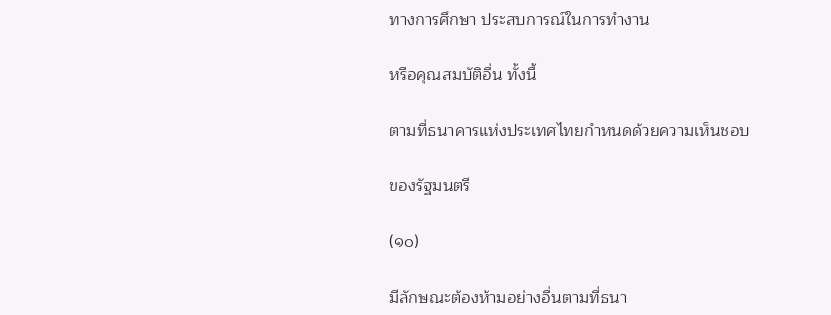ทางการศึกษา ประสบการณ์ในการทำงาน

หรือคุณสมบัติอื่น ทั้งนี้

ตามที่ธนาคารแห่งประเทศไทยกำหนดด้วยความเห็นชอบ

ของรัฐมนตรี

(๑๐)

มีลักษณะต้องห้ามอย่างอื่นตามที่ธนา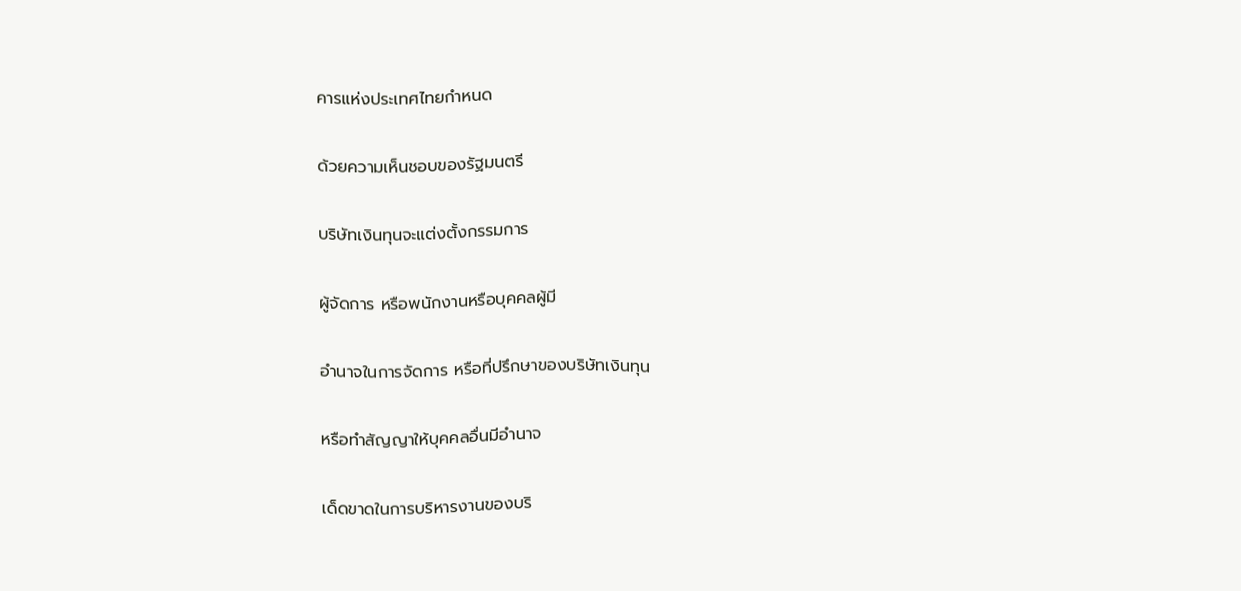คารแห่งประเทศไทยกำหนด

ด้วยความเห็นชอบของรัฐมนตรี

บริษัทเงินทุนจะแต่งตั้งกรรมการ

ผู้จัดการ หรือพนักงานหรือบุคคลผู้มี

อำนาจในการจัดการ หรือที่ปรึกษาของบริษัทเงินทุน

หรือทำสัญญาให้บุคคลอื่นมีอำนาจ

เด็ดขาดในการบริหารงานของบริ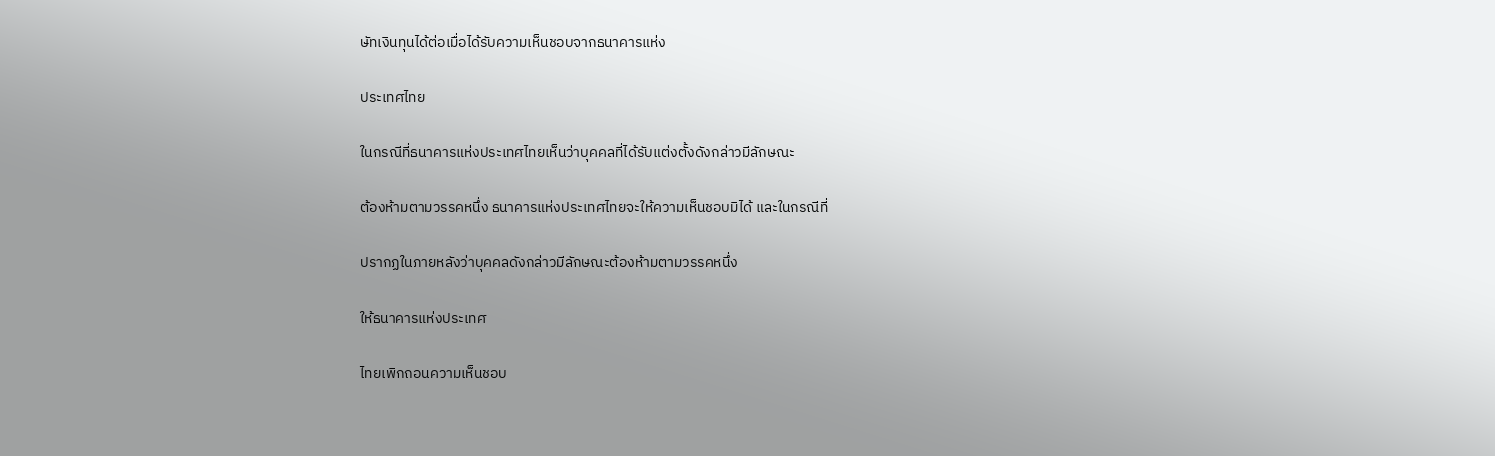ษัทเงินทุนได้ต่อเมื่อได้รับความเห็นชอบจากธนาคารแห่ง

ประเทศไทย

ในกรณีที่ธนาคารแห่งประเทศไทยเห็นว่าบุคคลที่ได้รับแต่งตั้งดังกล่าวมีลักษณะ

ต้องห้ามตามวรรคหนึ่ง ธนาคารแห่งประเทศไทยจะให้ความเห็นชอบมิได้ และในกรณีที่

ปรากฏในภายหลังว่าบุคคลดังกล่าวมีลักษณะต้องห้ามตามวรรคหนึ่ง

ให้ธนาคารแห่งประเทศ

ไทยเพิกถอนความเห็นชอบ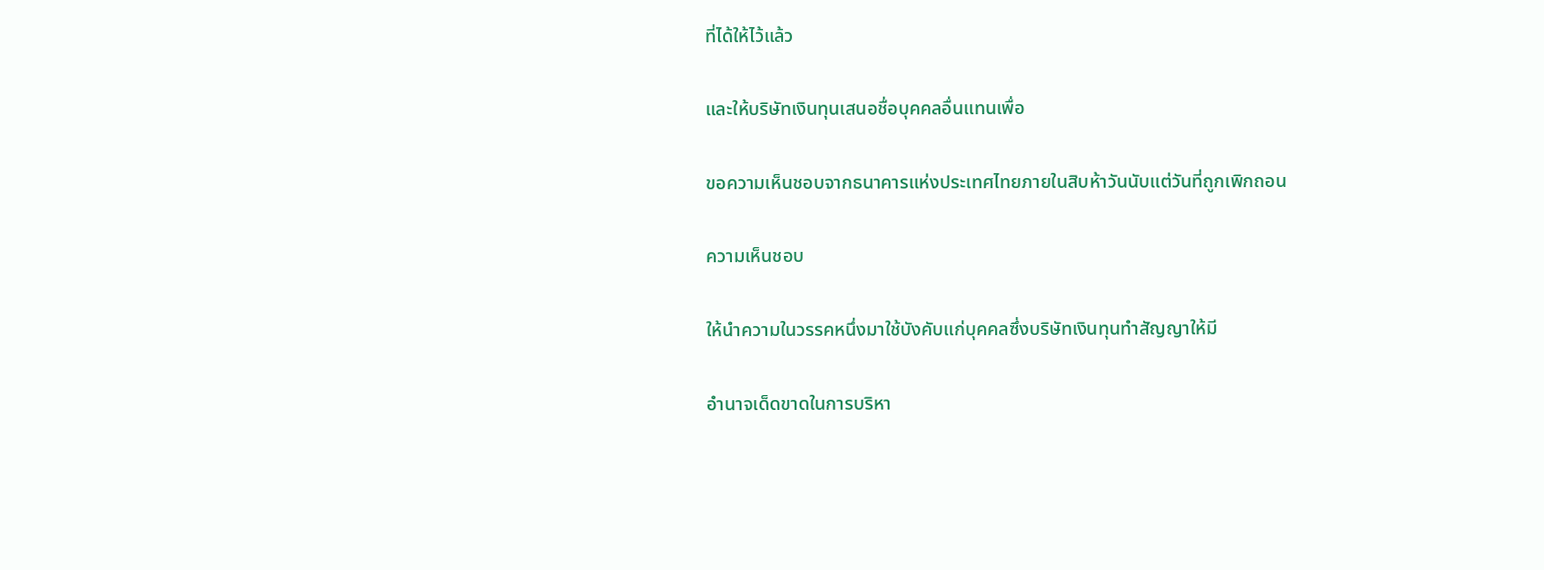ที่ได้ให้ไว้แล้ว

และให้บริษัทเงินทุนเสนอชื่อบุคคลอื่นแทนเพื่อ

ขอความเห็นชอบจากธนาคารแห่งประเทศไทยภายในสิบห้าวันนับแต่วันที่ถูกเพิกถอน

ความเห็นชอบ

ให้นำความในวรรคหนึ่งมาใช้บังคับแก่บุคคลซึ่งบริษัทเงินทุนทำสัญญาให้มี

อำนาจเด็ดขาดในการบริหา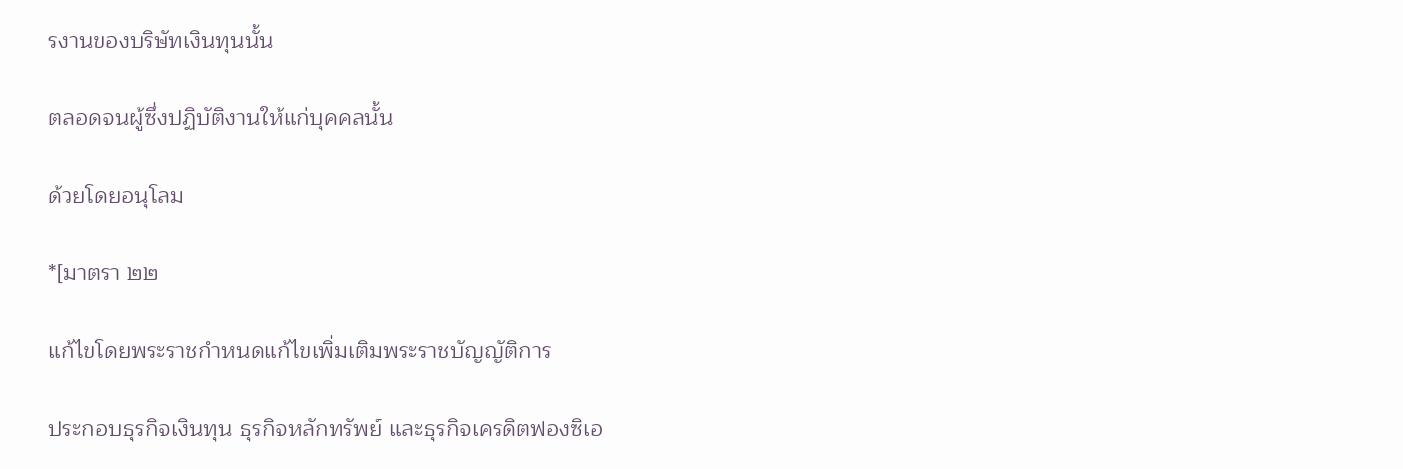รงานของบริษัทเงินทุนนั้น

ตลอดจนผู้ซึ่งปฏิบัติงานให้แก่บุคคลนั้น

ด้วยโดยอนุโลม

*[มาตรา ๒๒

แก้ไขโดยพระราชกำหนดแก้ไขเพิ่มเติมพระราชบัญญัติการ

ประกอบธุรกิจเงินทุน ธุรกิจหลักทรัพย์ และธุรกิจเครดิตฟองซิเอ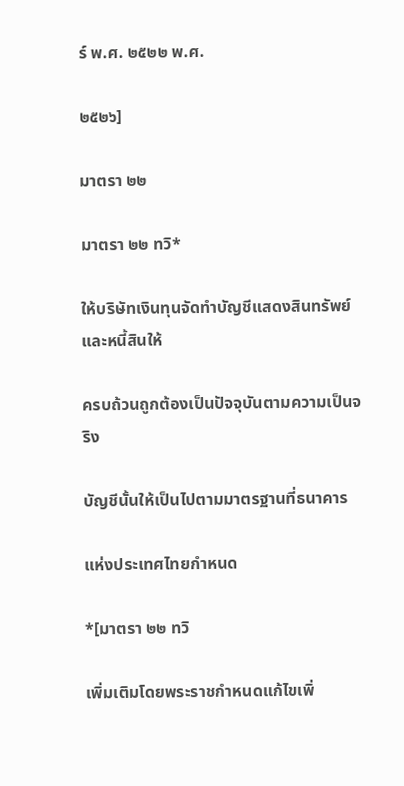ร์ พ.ศ. ๒๕๒๒ พ.ศ.

๒๕๒๖]

มาตรา ๒๒

มาตรา ๒๒ ทวิ*

ให้บริษัทเงินทุนจัดทำบัญชีแสดงสินทรัพย์และหนี้สินให้

ครบถ้วนถูกต้องเป็นปัจจุบันตามความเป็นจริง

บัญชีนั้นให้เป็นไปตามมาตรฐานที่ธนาคาร

แห่งประเทศไทยกำหนด

*[มาตรา ๒๒ ทวิ

เพิ่มเติมโดยพระราชกำหนดแก้ไขเพิ่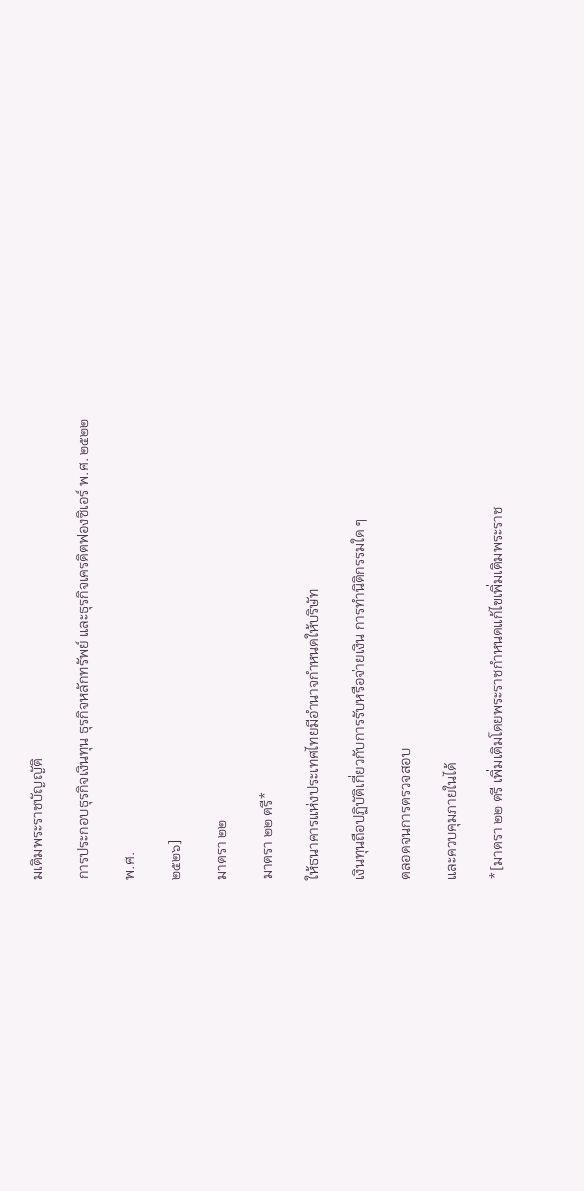มเติมพระราชบัญญัติ

การประกอบธุรกิจเงินทุน ธุรกิจหลักทรัพย์ และธุรกิจเครดิตฟองซิเอร์ พ.ศ. ๒๕๒๒

พ.ศ.

๒๕๒๖]

มาตรา ๒๒

มาตรา ๒๒ ตรี*

ให้ธนาคารแห่งประเทศไทยมีอำนาจกำหนดให้บริษัท

เงินทุนถือปฏิบัติเกี่ยวกับการรับหรือจ่ายเงิน การทำนิติกรรมใด ๆ

ตลอดจนการตรวจสอบ

และควบคุมภายในได้

*[มาตรา ๒๒ ตรี เพิ่มเติมโดยพระราชกำหนดแก้ไขเพิ่มเติมพระราช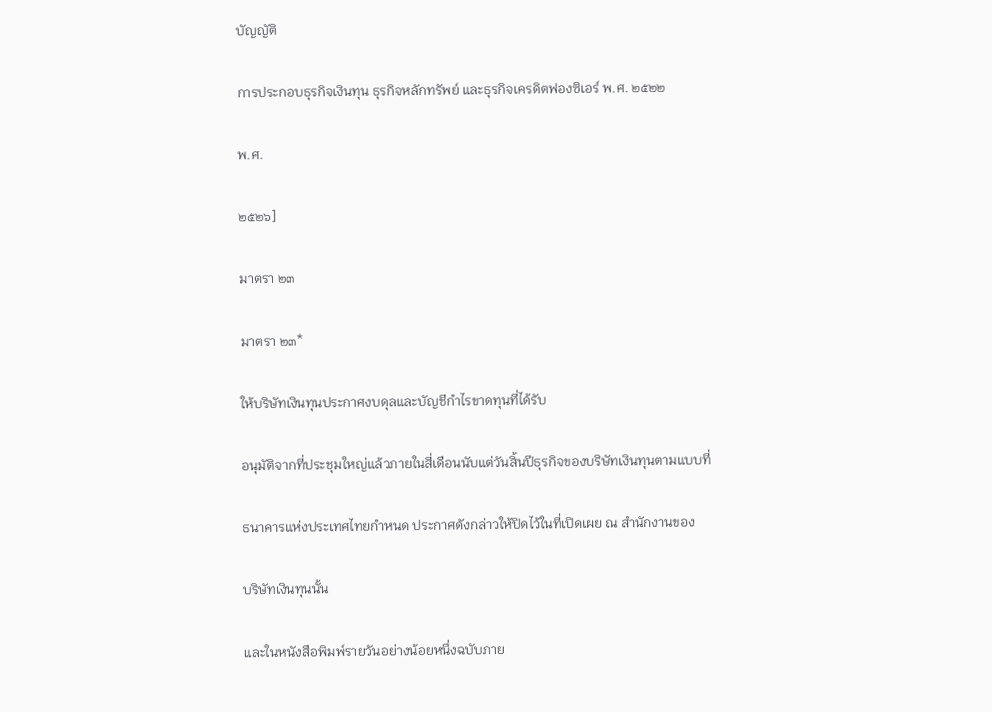บัญญัติ

การประกอบธุรกิจเงินทุน ธุรกิจหลักทรัพย์ และธุรกิจเครดิตฟองซิเอร์ พ.ศ. ๒๕๒๒

พ.ศ.

๒๕๒๖]

มาตรา ๒๓

มาตรา ๒๓*

ให้บริษัทเงินทุนประกาศงบดุลและบัญชีกำไรขาดทุนที่ได้รับ

อนุมัติจากที่ประชุมใหญ่แล้วภายในสี่เดือนนับแต่วันสิ้นปีธุรกิจของบริษัทเงินทุนตามแบบที่

ธนาคารแห่งประเทศไทยกำหนด ประกาศดังกล่าวให้ปิดไว้ในที่เปิดเผย ณ สำนักงานของ

บริษัทเงินทุนนั้น

และในหนังสือพิมพ์รายวันอย่างน้อยหนึ่งฉบับภาย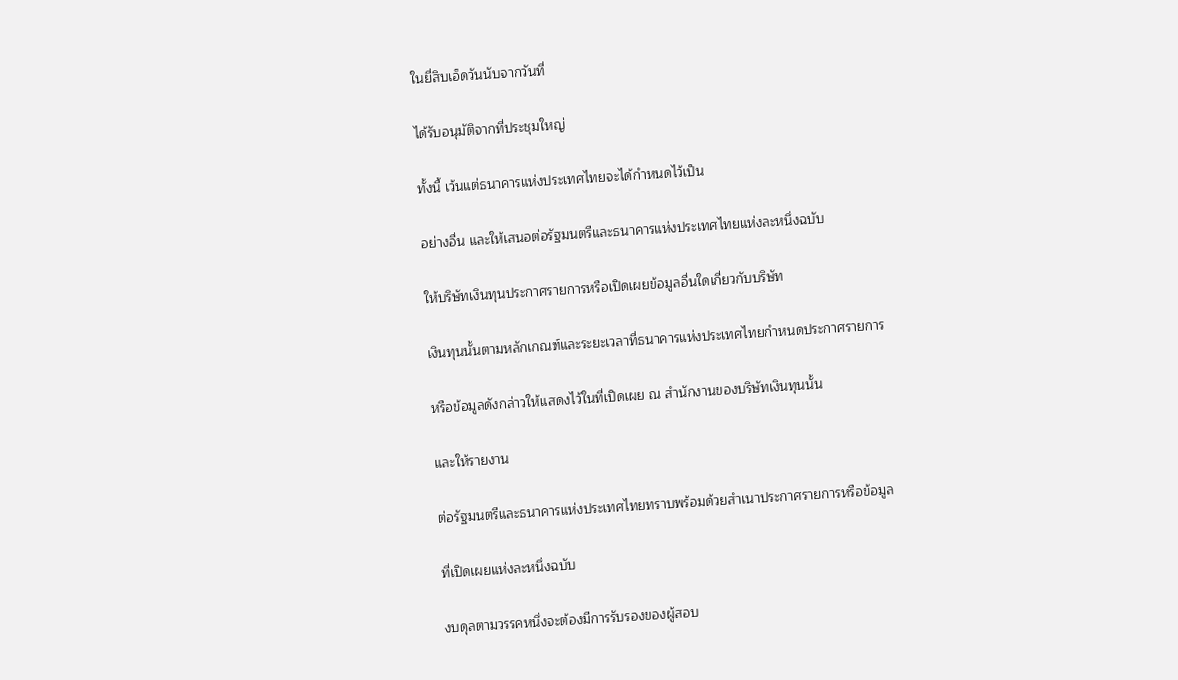ในยี่สิบเอ็ดวันนับจากวันที่

ได้รับอนุมัติจากที่ประชุมใหญ่

ทั้งนี้ เว้นแต่ธนาคารแห่งประเทศไทยจะได้กำหนดไว้เป็น

อย่างอื่น และให้เสนอต่อรัฐมนตรีและธนาคารแห่งประเทศไทยแห่งละหนึ่งฉบับ

ให้บริษัทเงินทุนประกาศรายการหรือเปิดเผยข้อมูลอื่นใดเกี่ยวกับบริษัท

เงินทุนนั้นตามหลักเกณฑ์และระยะเวลาที่ธนาคารแห่งประเทศไทยกำหนดประกาศรายการ

หรือข้อมูลดังกล่าวให้แสดงไว้ในที่เปิดเผย ณ สำนักงานของบริษัทเงินทุนนั้น

และให้รายงาน

ต่อรัฐมนตรีและธนาคารแห่งประเทศไทยทราบพร้อมด้วยสำเนาประกาศรายการหรือข้อมูล

ที่เปิดเผยแห่งละหนึ่งฉบับ

งบดุลตามวรรคหนึ่งจะต้องมีการรับรองของผู้สอบ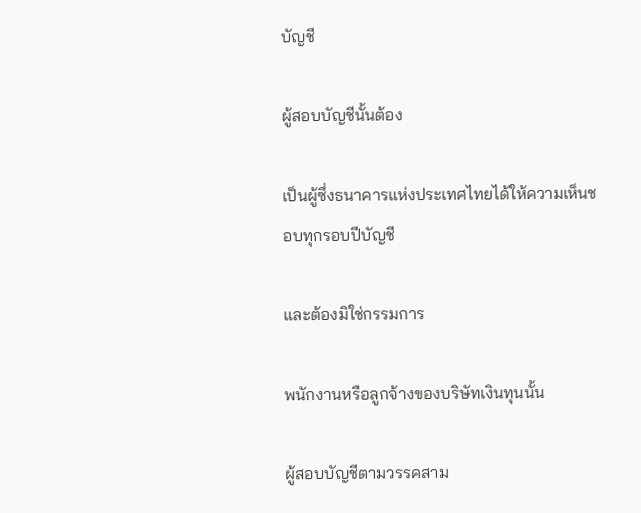บัญชี

ผู้สอบบัญชีนั้นต้อง

เป็นผู้ซึ่งธนาคารแห่งประเทศไทยได้ให้ความเห็นชอบทุกรอบปีบัญชี

และต้องมิใช่กรรมการ

พนักงานหรือลูกจ้างของบริษัทเงินทุนนั้น

ผู้สอบบัญชีตามวรรคสาม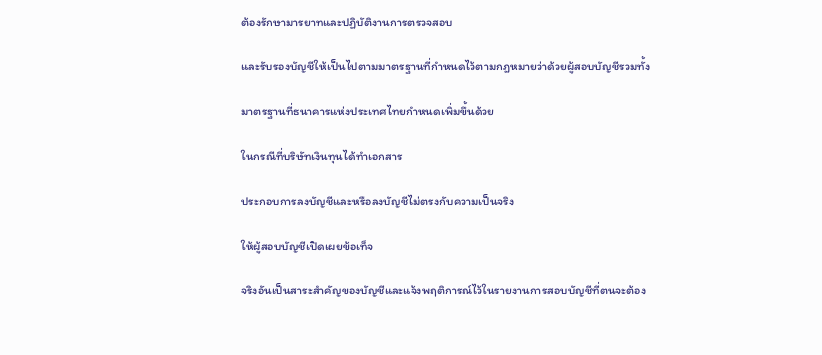ต้องรักษามารยาทและปฏิบัติงานการตรวจสอบ

และรับรองบัญชีให้เป็นไปตามมาตรฐานที่กำหนดไว้ตามกฎหมายว่าด้วยผู้สอบบัญชีรวมทั้ง

มาตรฐานที่ธนาคารแห่งประเทศไทยกำหนดเพิ่มขึ้นด้วย

ในกรณีที่บริษัทเงินทุนได้ทำเอกสาร

ประกอบการลงบัญชีและหรือลงบัญชีไม่ตรงกับความเป็นจริง

ให้ผู้สอบบัญชีเปิดเผยข้อเท็จ

จริงอันเป็นสาระสำคัญของบัญชีและแจ้งพฤติการณ์ไว้ในรายงานการสอบบัญชีที่ตนจะต้อง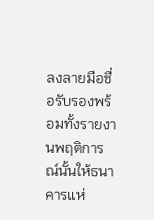ลงลายมือชื่อรับรองพร้อมทั้งรายงานพฤติการณ์นั้นให้ธนาคารแห่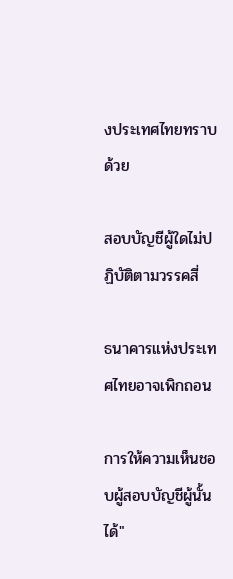งประเทศไทยทราบด้วย

สอบบัญชีผู้ใดไม่ปฏิบัติตามวรรคสี่

ธนาคารแห่งประเทศไทยอาจเพิกถอน

การให้ความเห็นชอบผู้สอบบัญชีผู้นั้นได้"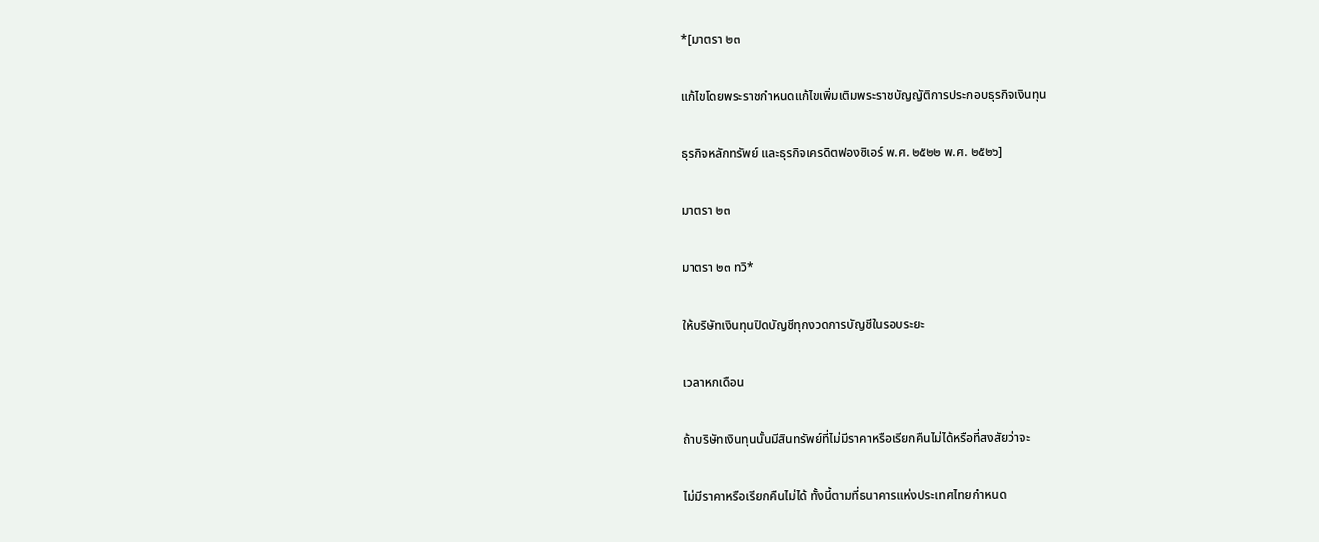*[มาตรา ๒๓

แก้ไขโดยพระราชกำหนดแก้ไขเพิ่มเติมพระราชบัญญัติการประกอบธุรกิจเงินทุน

ธุรกิจหลักทรัพย์ และธุรกิจเครดิตฟองซิเอร์ พ.ศ. ๒๕๒๒ พ.ศ. ๒๕๒๖]

มาตรา ๒๓

มาตรา ๒๓ ทวิ*

ให้บริษัทเงินทุนปิดบัญชีทุกงวดการบัญชีในรอบระยะ

เวลาหกเดือน

ถ้าบริษัทเงินทุนนั้นมีสินทรัพย์ที่ไม่มีราคาหรือเรียกคืนไม่ได้หรือที่สงสัยว่าจะ

ไม่มีราคาหรือเรียกคืนไม่ได้ ทั้งนี้ตามที่ธนาคารแห่งประเทศไทยกำหนด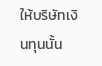ให้บริษัทเงินทุนนั้น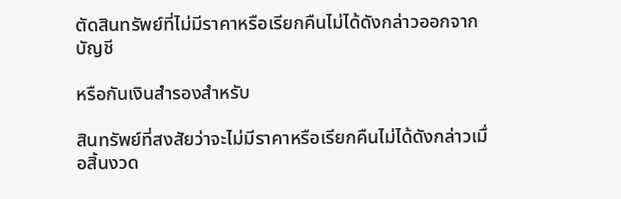ตัดสินทรัพย์ที่ไม่มีราคาหรือเรียกคืนไม่ได้ดังกล่าวออกจากบัญชี

หรือกันเงินสำรองสำหรับ

สินทรัพย์ที่สงสัยว่าจะไม่มีราคาหรือเรียกคืนไม่ได้ดังกล่าวเมื่อสิ้นงวด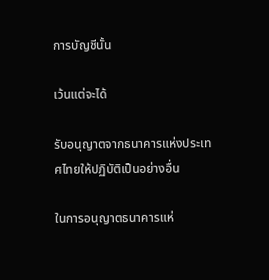การบัญชีนั้น

เว้นแต่จะได้

รับอนุญาตจากธนาคารแห่งประเทศไทยให้ปฏิบัติเป็นอย่างอื่น

ในการอนุญาตธนาคารแห่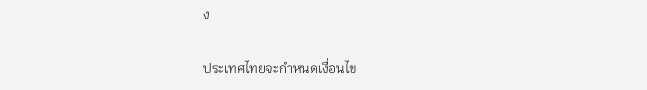ง

ประเทศไทยจะกำหนดเงื่อนไข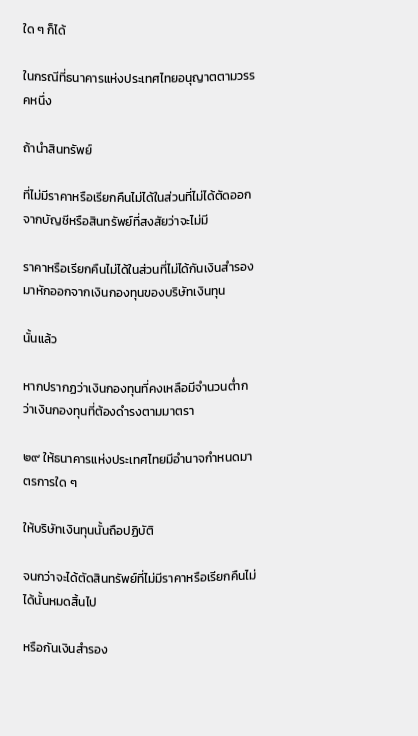ใด ๆ ก็ได้

ในกรณีที่ธนาคารแห่งประเทศไทยอนุญาตตามวรรคหนึ่ง

ถ้านำสินทรัพย์

ที่ไม่มีราคาหรือเรียกคืนไม่ได้ในส่วนที่ไม่ได้ตัดออกจากบัญชีหรือสินทรัพย์ที่สงสัยว่าจะไม่มี

ราคาหรือเรียกคืนไม่ได้ในส่วนที่ไม่ได้กันเงินสำรองมาหักออกจากเงินกองทุนของบริษัทเงินทุน

นั้นแล้ว

หากปรากฏว่าเงินกองทุนที่คงเหลือมีจำนวนต่ำกว่าเงินกองทุนที่ต้องดำรงตามมาตรา

๒๙ ให้ธนาคารแห่งประเทศไทยมีอำนาจกำหนดมาตรการใด ๆ

ให้บริษัทเงินทุนนั้นถือปฏิบัติ

จนกว่าจะได้ตัดสินทรัพย์ที่ไม่มีราคาหรือเรียกคืนไม่ได้นั้นหมดสิ้นไป

หรือกันเงินสำรอง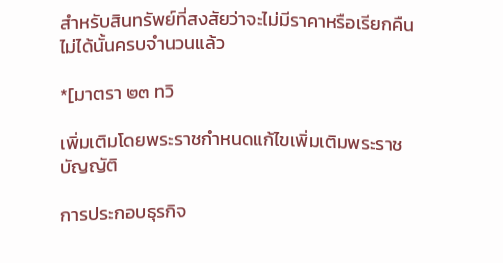สำหรับสินทรัพย์ที่สงสัยว่าจะไม่มีราคาหรือเรียกคืนไม่ได้นั้นครบจำนวนแล้ว

*[มาตรา ๒๓ ทวิ

เพิ่มเติมโดยพระราชกำหนดแก้ไขเพิ่มเติมพระราชบัญญัติ

การประกอบธุรกิจ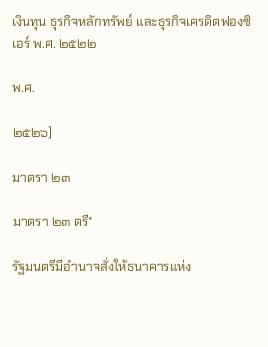เงินทุน ธุรกิจหลักทรัพย์ และธุรกิจเครดิตฟองซิเอร์ พ.ศ. ๒๕๒๒

พ.ศ.

๒๕๒๖]

มาตรา ๒๓

มาตรา ๒๓ ตรี*

รัฐมนตรีมีอำนาจสั่งให้ธนาคารแห่ง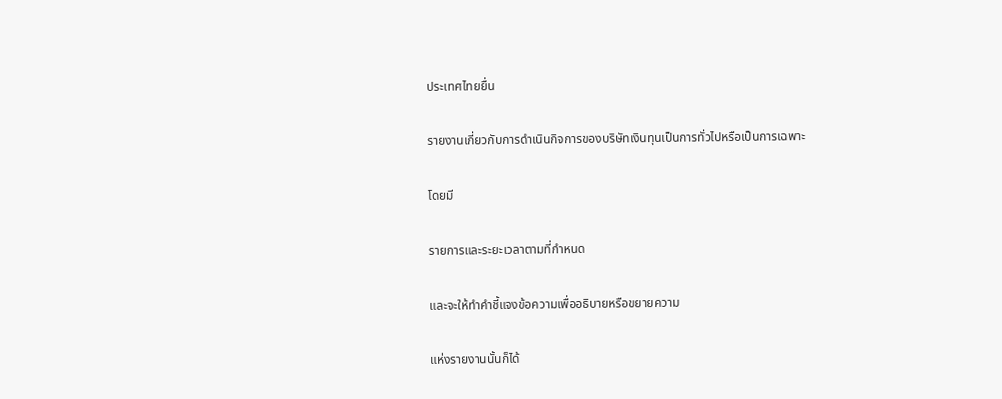ประเทศไทยยื่น

รายงานเกี่ยวกับการดำเนินกิจการของบริษัทเงินทุนเป็นการทั่วไปหรือเป็นการเฉพาะ

โดยมี

รายการและระยะเวลาตามที่กำหนด

และจะให้ทำคำชี้แจงข้อความเพื่ออธิบายหรือขยายความ

แห่งรายงานนั้นก็ได้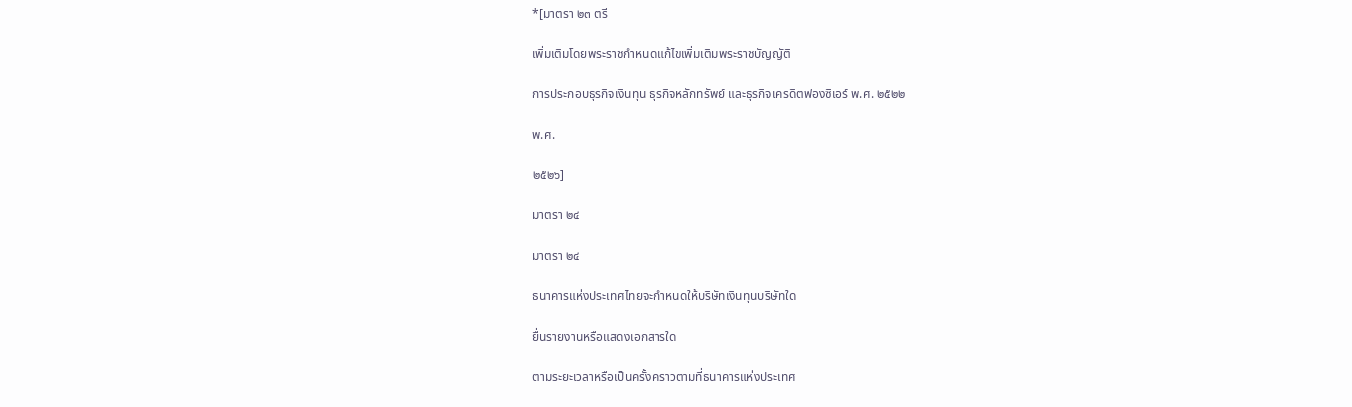*[มาตรา ๒๓ ตรี

เพิ่มเติมโดยพระราชกำหนดแก้ไขเพิ่มเติมพระราชบัญญัติ

การประกอบธุรกิจเงินทุน ธุรกิจหลักทรัพย์ และธุรกิจเครดิตฟองซิเอร์ พ.ศ. ๒๕๒๒

พ.ศ.

๒๕๒๖]

มาตรา ๒๔

มาตรา ๒๔

ธนาคารแห่งประเทศไทยจะกำหนดให้บริษัทเงินทุนบริษัทใด

ยื่นรายงานหรือแสดงเอกสารใด

ตามระยะเวลาหรือเป็นครั้งคราวตามที่ธนาคารแห่งประเทศ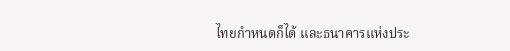ไทยกำหนดก็ได้ และธนาคารแห่งประ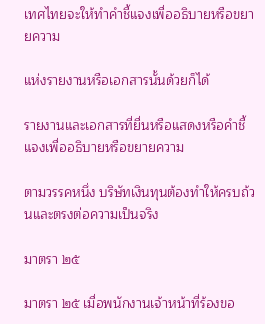เทศไทยจะให้ทำคำชี้แจงเพื่ออธิบายหรือขยายความ

แห่งรายงานหรือเอกสารนั้นด้วยก็ได้

รายงานและเอกสารที่ยื่นหรือแสดงหรือคำชี้แจงเพื่ออธิบายหรือขยายความ

ตามวรรคหนึ่ง บริษัทเงินทุนต้องทำให้ครบถ้วนและตรงต่อความเป็นจริง

มาตรา ๒๕

มาตรา ๒๕ เมื่อพนักงานเจ้าหน้าที่ร้องขอ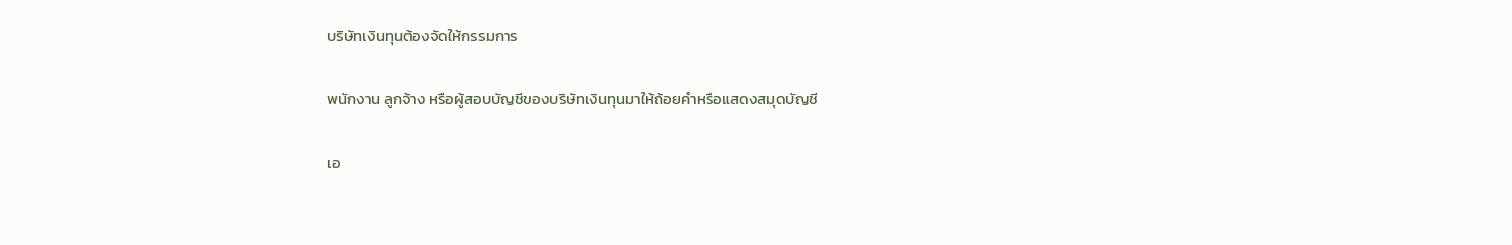บริษัทเงินทุนต้องจัดให้กรรมการ

พนักงาน ลูกจ้าง หรือผู้สอบบัญชีของบริษัทเงินทุนมาให้ถ้อยคำหรือแสดงสมุดบัญชี

เอ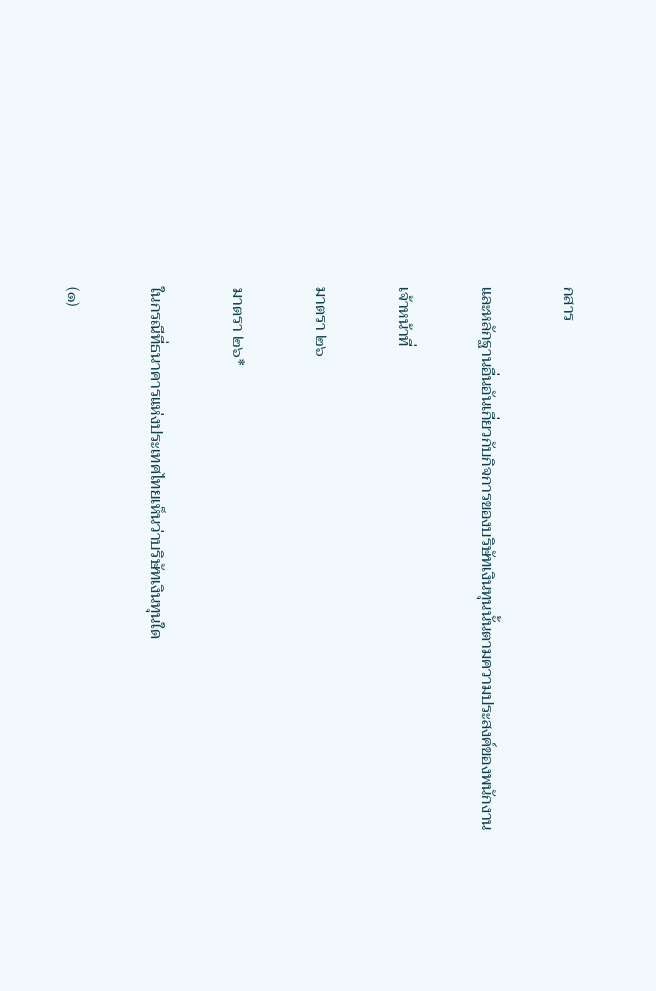กสาร

และหลักฐานอื่นอันเกี่ยวกับกิจการของบริษัทเงินทุนนั้นตามความประสงค์ของพนักงาน

เจ้าหน้าที่

มาตรา ๒๖

มาตรา ๒๖*

ในกรณีที่ธนาคารแห่งประเทศไทยเห็นว่าบริษัทเงินทุนใด

(๑)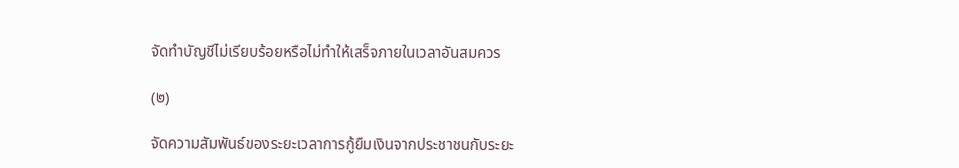จัดทำบัญชีไม่เรียบร้อยหรือไม่ทำให้เสร็จภายในเวลาอันสมควร

(๒)

จัดความสัมพันธ์ของระยะเวลาการกู้ยืมเงินจากประชาชนกับระยะ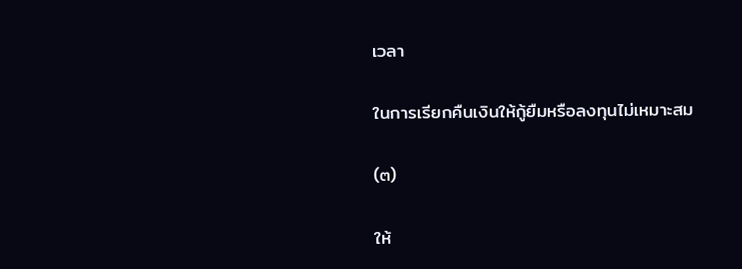เวลา

ในการเรียกคืนเงินให้กู้ยืมหรือลงทุนไม่เหมาะสม

(๓)

ให้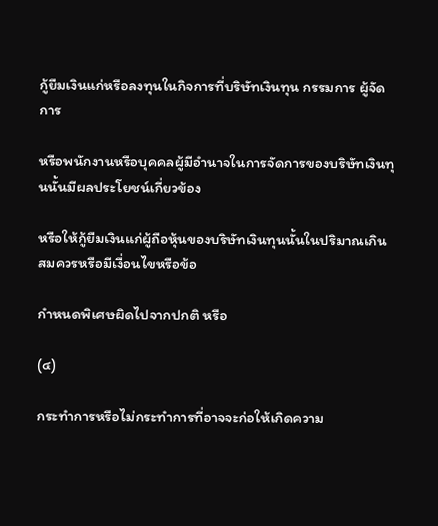กู้ยืมเงินแก่หรือลงทุนในกิจการที่บริษัทเงินทุน กรรมการ ผู้จัดการ

หรือพนักงานหรือบุคคลผู้มีอำนาจในการจัดการของบริษัทเงินทุนนั้นมีผลประโยชน์เกี่ยวข้อง

หรือให้กู้ยืมเงินแก่ผู้ถือหุ้นของบริษัทเงินทุนนั้นในปริมาณเกินสมควรหรือมีเงื่อนไขหรือข้อ

กำหนดพิเศษผิดไปจากปกติ หรือ

(๔)

กระทำการหรือไม่กระทำการที่อาจจะก่อให้เกิดความ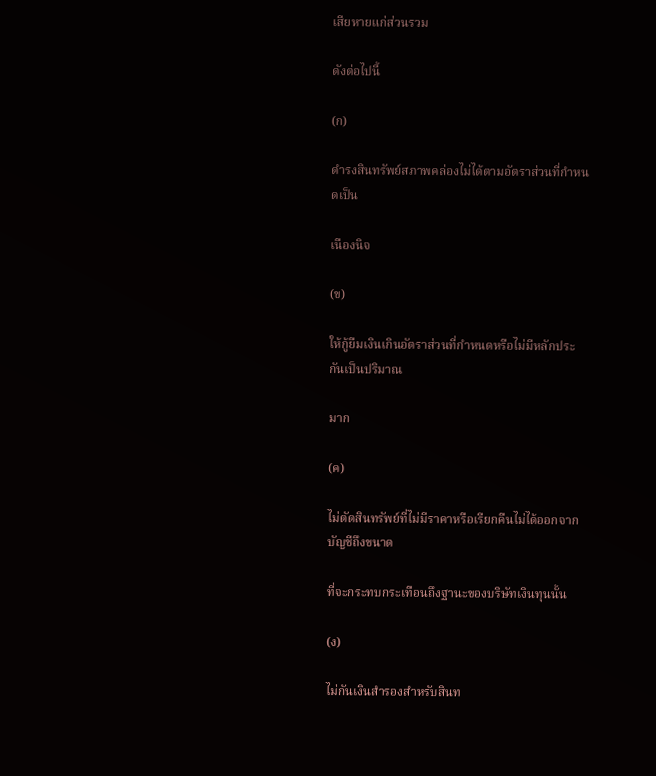เสียหายแก่ส่วนรวม

ดังต่อไปนี้

(ก)

ดำรงสินทรัพย์สภาพคล่องไม่ได้ตามอัตราส่วนที่กำหนดเป็น

เนืองนิจ

(ข)

ให้กู้ยืมเงินเกินอัตราส่วนที่กำหนดหรือไม่มีหลักประกันเป็นปริมาณ

มาก

(ค)

ไม่ตัดสินทรัพย์ที่ไม่มีราคาหรือเรียกคืนไม่ได้ออกจากบัญชีถึงขนาด

ที่จะกระทบกระเทือนถึงฐานะของบริษัทเงินทุนนั้น

(ง)

ไม่กันเงินสำรองสำหรับสินท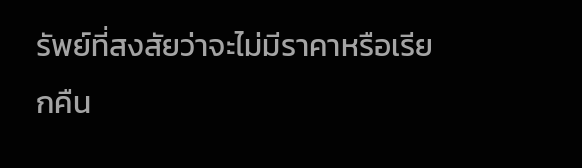รัพย์ที่สงสัยว่าจะไม่มีราคาหรือเรียกคืน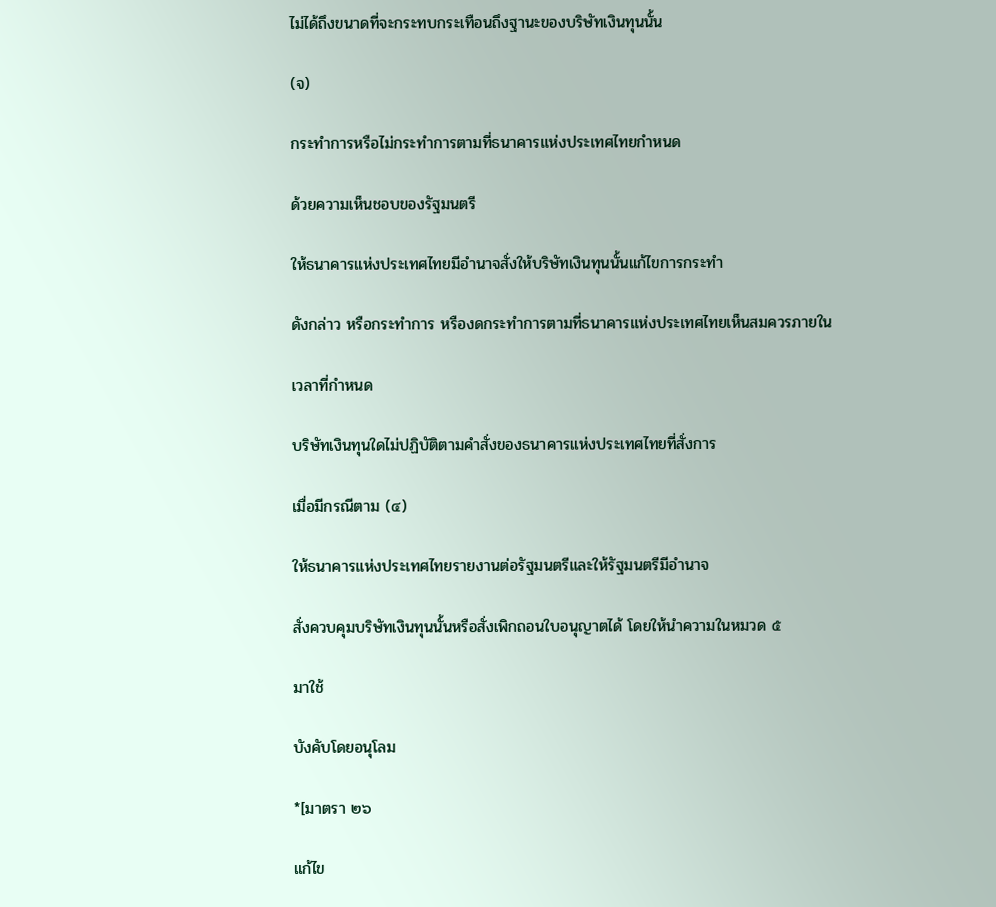ไม่ได้ถึงขนาดที่จะกระทบกระเทือนถึงฐานะของบริษัทเงินทุนนั้น

(จ)

กระทำการหรือไม่กระทำการตามที่ธนาคารแห่งประเทศไทยกำหนด

ด้วยความเห็นชอบของรัฐมนตรี

ให้ธนาคารแห่งประเทศไทยมีอำนาจสั่งให้บริษัทเงินทุนนั้นแก้ไขการกระทำ

ดังกล่าว หรือกระทำการ หรืองดกระทำการตามที่ธนาคารแห่งประเทศไทยเห็นสมควรภายใน

เวลาที่กำหนด

บริษัทเงินทุนใดไม่ปฏิบัติตามคำสั่งของธนาคารแห่งประเทศไทยที่สั่งการ

เมื่อมีกรณีตาม (๔)

ให้ธนาคารแห่งประเทศไทยรายงานต่อรัฐมนตรีและให้รัฐมนตรีมีอำนาจ

สั่งควบคุมบริษัทเงินทุนนั้นหรือสั่งเพิกถอนใบอนุญาตได้ โดยให้นำความในหมวด ๕

มาใช้

บังคับโดยอนุโลม

*[มาตรา ๒๖

แก้ไข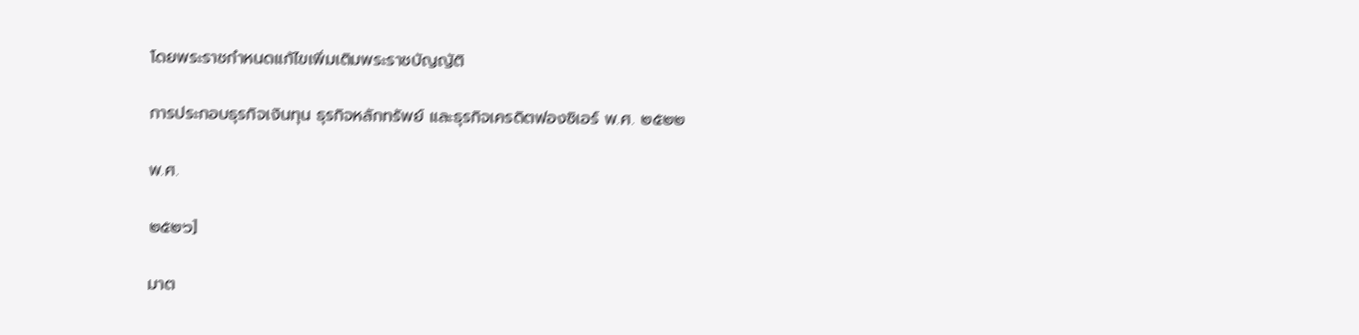โดยพระราชกำหนดแก้ไขเพิ่มเติมพระราชบัญญัติ

การประกอบธุรกิจเงินทุน ธุรกิจหลักทรัพย์ และธุรกิจเครดิตฟองซิเอร์ พ.ศ. ๒๕๒๒

พ.ศ.

๒๕๒๖]

มาต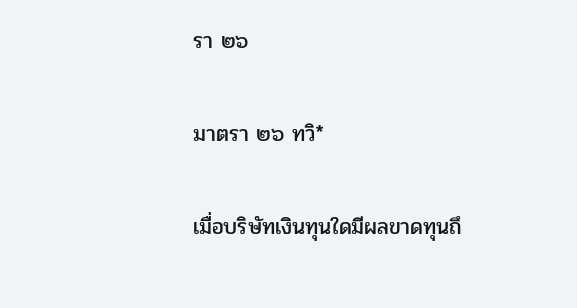รา ๒๖

มาตรา ๒๖ ทวิ*

เมื่อบริษัทเงินทุนใดมีผลขาดทุนถึ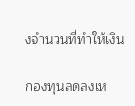งจำนวนที่ทำให้เงิน

กองทุนลดลงเห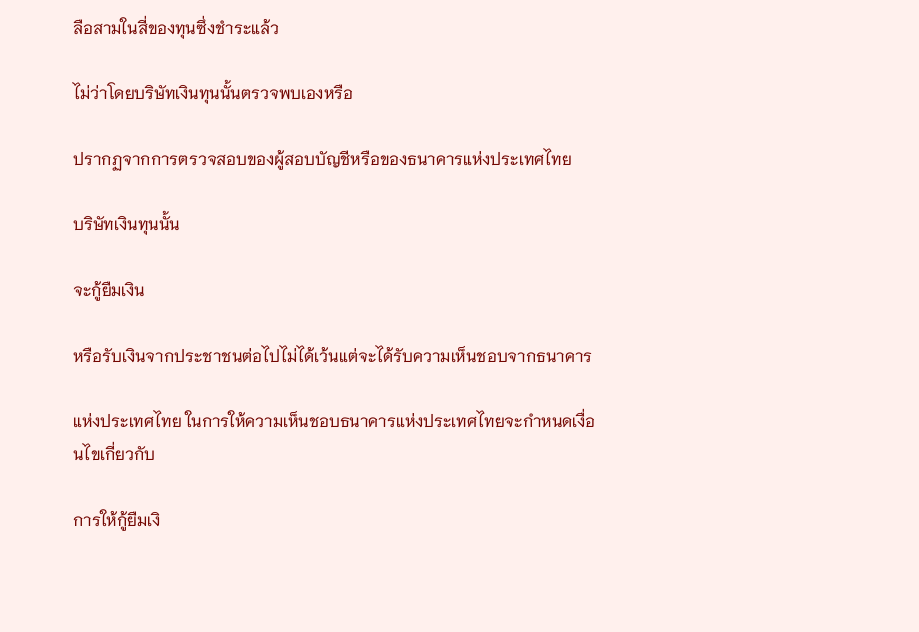ลือสามในสี่ของทุนซึ่งชำระแล้ว

ไม่ว่าโดยบริษัทเงินทุนนั้นตรวจพบเองหรือ

ปรากฏจากการตรวจสอบของผู้สอบบัญชีหรือของธนาคารแห่งประเทศไทย

บริษัทเงินทุนนั้น

จะกู้ยืมเงิน

หรือรับเงินจากประชาชนต่อไปไม่ได้เว้นแต่จะได้รับความเห็นชอบจากธนาคาร

แห่งประเทศไทย ในการให้ความเห็นชอบธนาคารแห่งประเทศไทยจะกำหนดเงื่อนไขเกี่ยวกับ

การให้กู้ยืมเงิ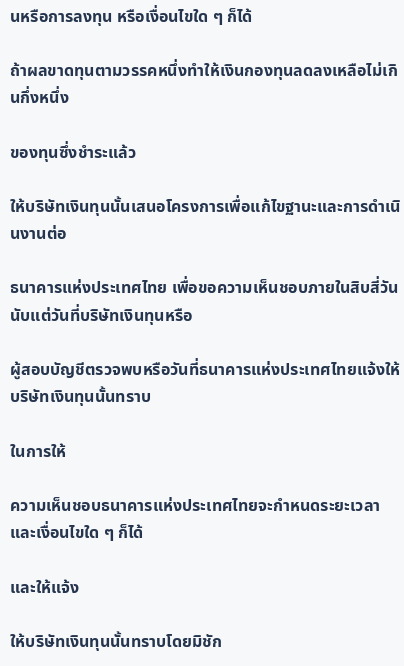นหรือการลงทุน หรือเงื่อนไขใด ๆ ก็ได้

ถ้าผลขาดทุนตามวรรคหนึ่งทำให้เงินกองทุนลดลงเหลือไม่เกินกึ่งหนึ่ง

ของทุนซึ่งชำระแล้ว

ให้บริษัทเงินทุนนั้นเสนอโครงการเพื่อแก้ไขฐานะและการดำเนินงานต่อ

ธนาคารแห่งประเทศไทย เพื่อขอความเห็นชอบภายในสิบสี่วันนับแต่วันที่บริษัทเงินทุนหรือ

ผู้สอบบัญชีตรวจพบหรือวันที่ธนาคารแห่งประเทศไทยแจ้งให้บริษัทเงินทุนนั้นทราบ

ในการให้

ความเห็นชอบธนาคารแห่งประเทศไทยจะกำหนดระยะเวลาและเงื่อนไขใด ๆ ก็ได้

และให้แจ้ง

ให้บริษัทเงินทุนนั้นทราบโดยมิชัก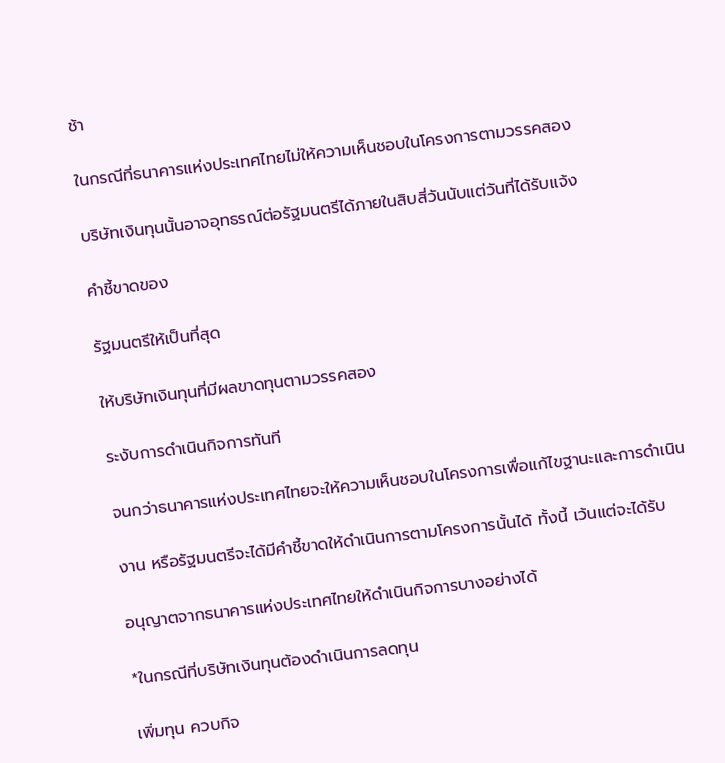ช้า

ในกรณีที่ธนาคารแห่งประเทศไทยไม่ให้ความเห็นชอบในโครงการตามวรรคสอง

บริษัทเงินทุนนั้นอาจอุทธรณ์ต่อรัฐมนตรีได้ภายในสิบสี่วันนับแต่วันที่ได้รับแจ้ง

คำชี้ขาดของ

รัฐมนตรีให้เป็นที่สุด

ให้บริษัทเงินทุนที่มีผลขาดทุนตามวรรคสอง

ระงับการดำเนินกิจการทันที

จนกว่าธนาคารแห่งประเทศไทยจะให้ความเห็นชอบในโครงการเพื่อแก้ไขฐานะและการดำเนิน

งาน หรือรัฐมนตรีจะได้มีคำชี้ขาดให้ดำเนินการตามโครงการนั้นได้ ทั้งนี้ เว้นแต่จะได้รับ

อนุญาตจากธนาคารแห่งประเทศไทยให้ดำเนินกิจการบางอย่างได้

*ในกรณีที่บริษัทเงินทุนต้องดำเนินการลดทุน

เพิ่มทุน ควบกิจ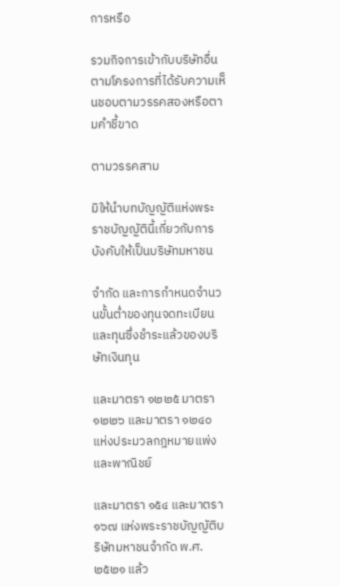การหรือ

รวมกิจการเข้ากับบริษัทอื่นตามโครงการที่ได้รับความเห็นชอบตามวรรคสองหรือตามคำชี้ขาด

ตามวรรคสาม

มิให้นำบทบัญญัติแห่งพระราชบัญญัตินี้เกี่ยวกับการบังคับให้เป็นบริษัทมหาชน

จำกัด และการกำหนดจำนวนขั้นต่ำของทุนจดทะเบียนและทุนซึ่งชำระแล้วของบริษัทเงินทุน

และมาตรา ๑๒๒๕ มาตรา ๑๒๒๖ และมาตรา ๑๒๔๐ แห่งประมวลกฎหมายแพ่งและพาณิชย์

และมาตรา ๑๕๔ และมาตรา ๑๖๗ แห่งพระราชบัญญัติบริษัทมหาชนจำกัด พ.ศ. ๒๕๒๑ แล้ว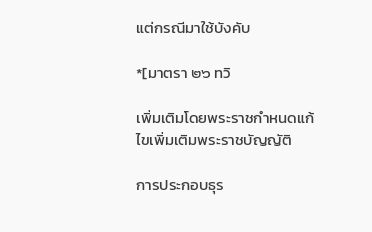แต่กรณีมาใช้บังคับ

*[มาตรา ๒๖ ทวิ

เพิ่มเติมโดยพระราชกำหนดแก้ไขเพิ่มเติมพระราชบัญญัติ

การประกอบธุร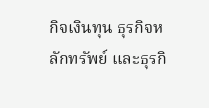กิจเงินทุน ธุรกิจหลักทรัพย์ และธุรกิ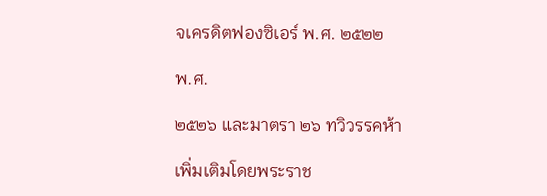จเครดิตฟองซิเอร์ พ.ศ. ๒๕๒๒

พ.ศ.

๒๕๒๖ และมาตรา ๒๖ ทวิวรรคห้า

เพิ่มเติมโดยพระราช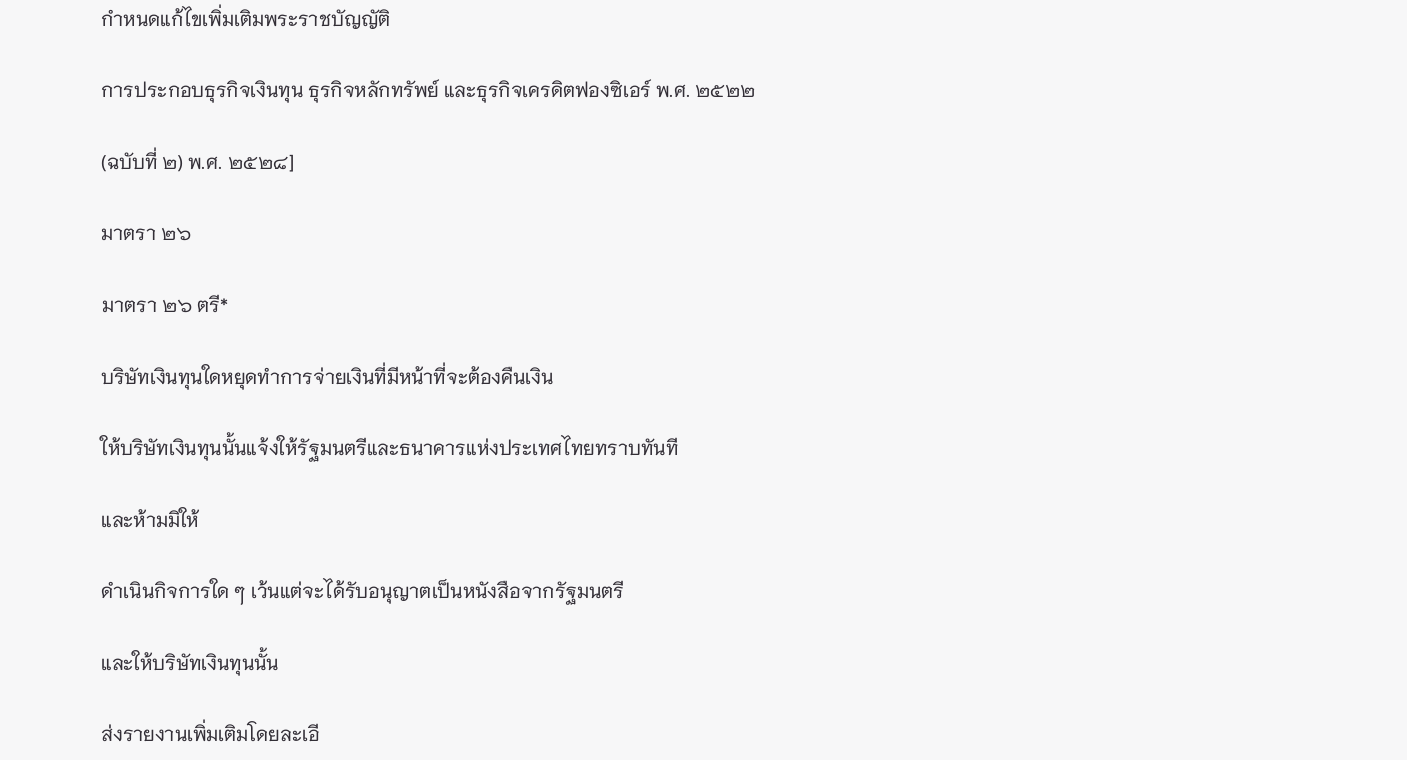กำหนดแก้ไขเพิ่มเติมพระราชบัญญัติ

การประกอบธุรกิจเงินทุน ธุรกิจหลักทรัพย์ และธุรกิจเครดิตฟองซิเอร์ พ.ศ. ๒๕๒๒

(ฉบับที่ ๒) พ.ศ. ๒๕๒๘]

มาตรา ๒๖

มาตรา ๒๖ ตรี*

บริษัทเงินทุนใดหยุดทำการจ่ายเงินที่มีหน้าที่จะต้องคืนเงิน

ให้บริษัทเงินทุนนั้นแจ้งให้รัฐมนตรีและธนาคารแห่งประเทศไทยทราบทันที

และห้ามมิให้

ดำเนินกิจการใด ๆ เว้นแต่จะได้รับอนุญาตเป็นหนังสือจากรัฐมนตรี

และให้บริษัทเงินทุนนั้น

ส่งรายงานเพิ่มเติมโดยละเอี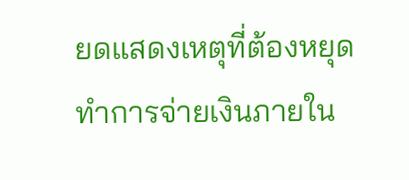ยดแสดงเหตุที่ต้องหยุดทำการจ่ายเงินภายใน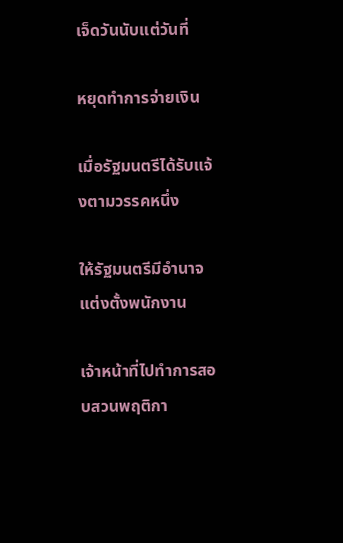เจ็ดวันนับแต่วันที่

หยุดทำการจ่ายเงิน

เมื่อรัฐมนตรีได้รับแจ้งตามวรรคหนึ่ง

ให้รัฐมนตรีมีอำนาจแต่งตั้งพนักงาน

เจ้าหน้าที่ไปทำการสอบสวนพฤติกา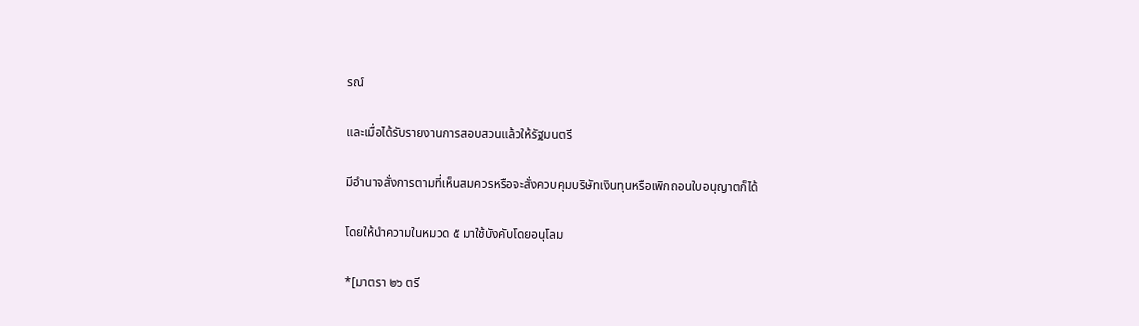รณ์

และเมื่อได้รับรายงานการสอบสวนแล้วให้รัฐมนตรี

มีอำนาจสั่งการตามที่เห็นสมควรหรือจะสั่งควบคุมบริษัทเงินทุนหรือเพิกถอนใบอนุญาตก็ได้

โดยให้นำความในหมวด ๕ มาใช้บังคับโดยอนุโลม

*[มาตรา ๒๖ ตรี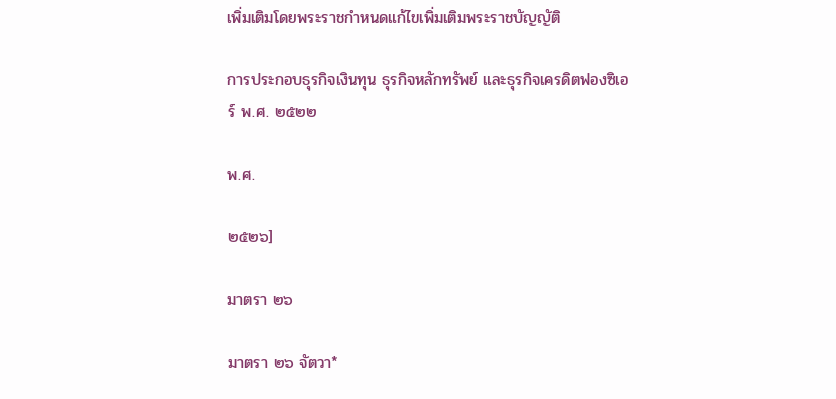เพิ่มเติมโดยพระราชกำหนดแก้ไขเพิ่มเติมพระราชบัญญัติ

การประกอบธุรกิจเงินทุน ธุรกิจหลักทรัพย์ และธุรกิจเครดิตฟองซิเอร์ พ.ศ. ๒๕๒๒

พ.ศ.

๒๕๒๖]

มาตรา ๒๖

มาตรา ๒๖ จัตวา*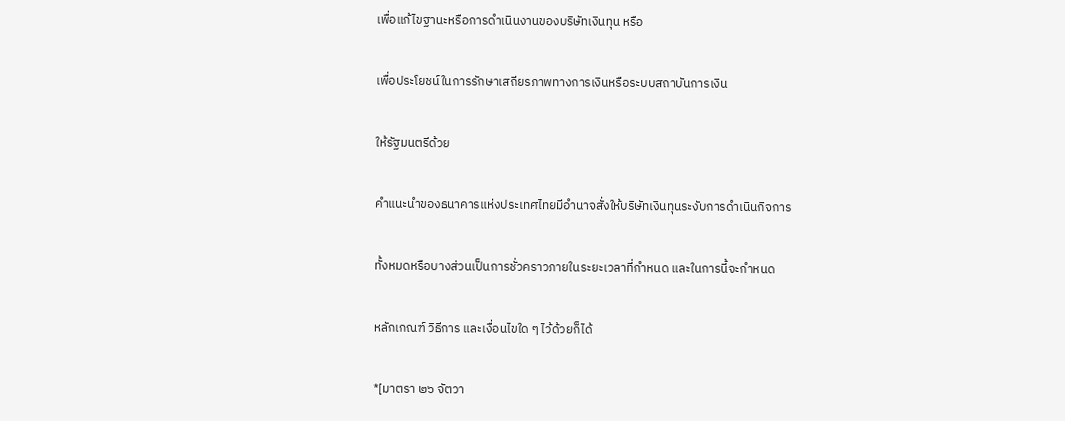เพื่อแก้ไขฐานะหรือการดำเนินงานของบริษัทเงินทุน หรือ

เพื่อประโยชน์ในการรักษาเสถียรภาพทางการเงินหรือระบบสถาบันการเงิน

ให้รัฐมนตรีด้วย

คำแนะนำของธนาคารแห่งประเทศไทยมีอำนาจสั่งให้บริษัทเงินทุนระงับการดำเนินกิจการ

ทั้งหมดหรือบางส่วนเป็นการชั่วคราวภายในระยะเวลาที่กำหนด และในการนี้จะกำหนด

หลักเกณฑ์ วิธีการ และเงื่อนไขใด ๆ ไว้ด้วยก็ได้

*[มาตรา ๒๖ จัตวา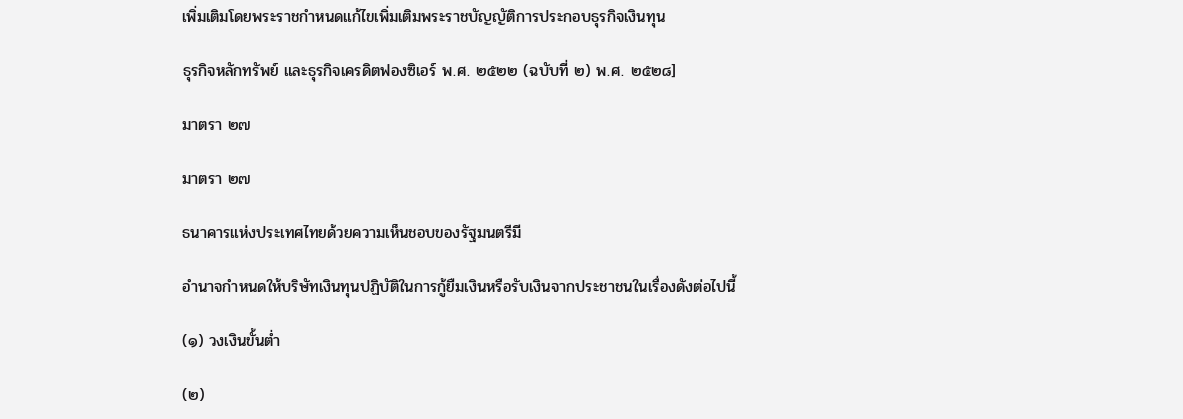เพิ่มเติมโดยพระราชกำหนดแก้ไขเพิ่มเติมพระราชบัญญัติการประกอบธุรกิจเงินทุน

ธุรกิจหลักทรัพย์ และธุรกิจเครดิตฟองซิเอร์ พ.ศ. ๒๕๒๒ (ฉบับที่ ๒) พ.ศ. ๒๕๒๘]

มาตรา ๒๗

มาตรา ๒๗

ธนาคารแห่งประเทศไทยด้วยความเห็นชอบของรัฐมนตรีมี

อำนาจกำหนดให้บริษัทเงินทุนปฏิบัติในการกู้ยืมเงินหรือรับเงินจากประชาชนในเรื่องดังต่อไปนี้

(๑) วงเงินขั้นต่ำ

(๒)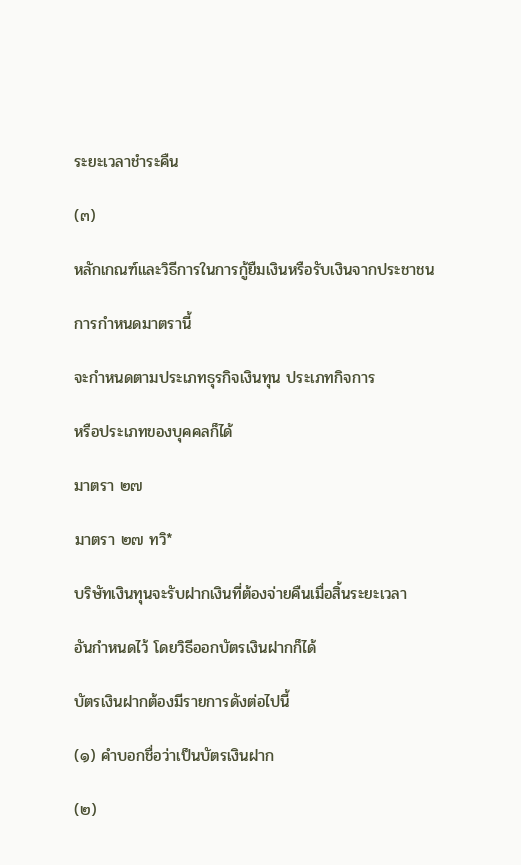ระยะเวลาชำระคืน

(๓)

หลักเกณฑ์และวิธีการในการกู้ยืมเงินหรือรับเงินจากประชาชน

การกำหนดมาตรานี้

จะกำหนดตามประเภทธุรกิจเงินทุน ประเภทกิจการ

หรือประเภทของบุคคลก็ได้

มาตรา ๒๗

มาตรา ๒๗ ทวิ*

บริษัทเงินทุนจะรับฝากเงินที่ต้องจ่ายคืนเมื่อสิ้นระยะเวลา

อันกำหนดไว้ โดยวิธีออกบัตรเงินฝากก็ได้

บัตรเงินฝากต้องมีรายการดังต่อไปนี้

(๑) คำบอกชื่อว่าเป็นบัตรเงินฝาก

(๒)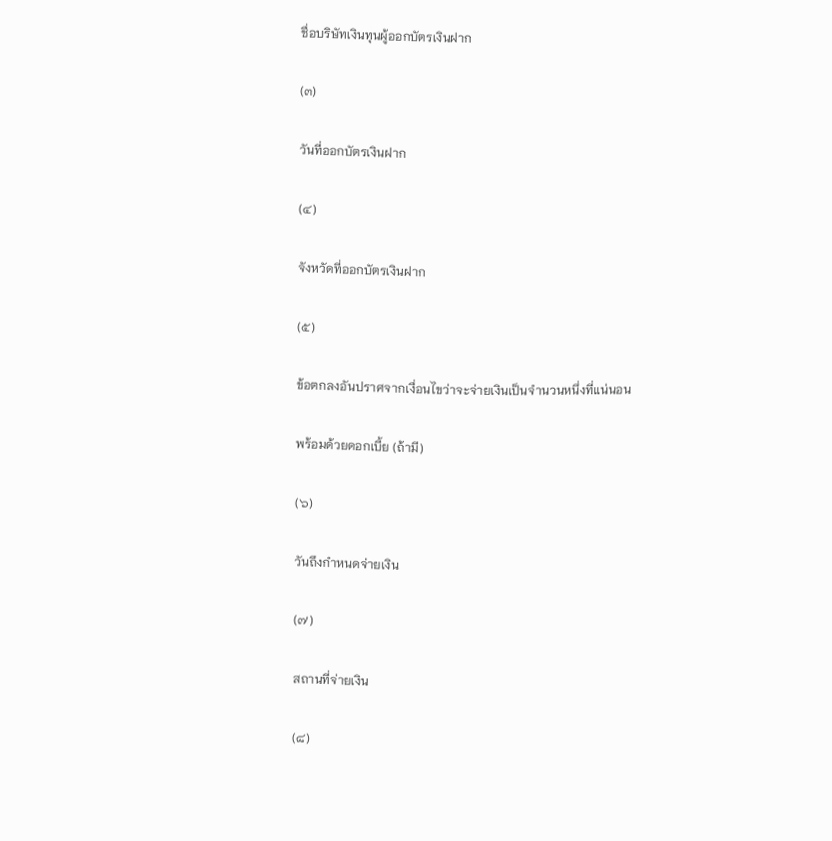ชื่อบริษัทเงินทุนผู้ออกบัตรเงินฝาก

(๓)

วันที่ออกบัตรเงินฝาก

(๔)

จังหวัดที่ออกบัตรเงินฝาก

(๕)

ข้อตกลงอันปราศจากเงื่อนไขว่าจะจ่ายเงินเป็นจำนวนหนึ่งที่แน่นอน

พร้อมด้วยดอกเบี้ย (ถ้ามี)

(๖)

วันถึงกำหนดจ่ายเงิน

(๗)

สถานที่จ่ายเงิน

(๘)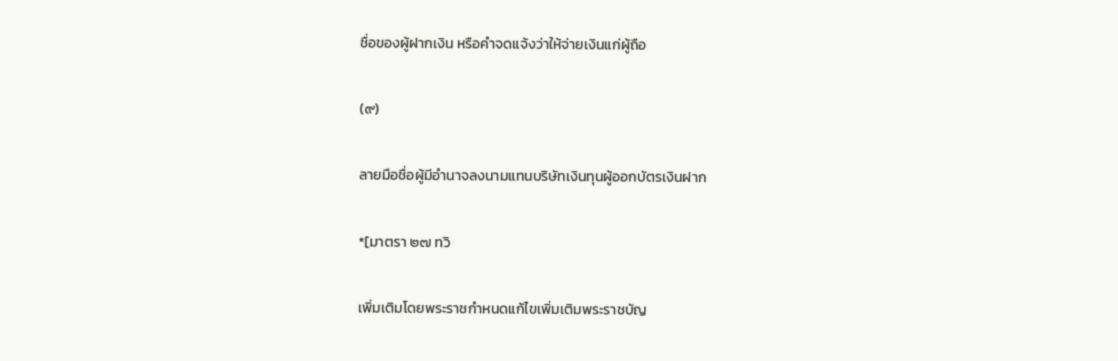ชื่อของผู้ฝากเงิน หรือคำจดแจ้งว่าให้จ่ายเงินแก่ผู้ถือ

(๙)

ลายมือชื่อผู้มีอำนาจลงนามแทนบริษัทเงินทุนผู้ออกบัตรเงินฝาก

*[มาตรา ๒๗ ทวิ

เพิ่มเติมโดยพระราชกำหนดแก้ไขเพิ่มเติมพระราชบัญ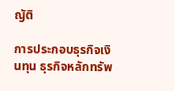ญัติ

การประกอบธุรกิจเงินทุน ธุรกิจหลักทรัพ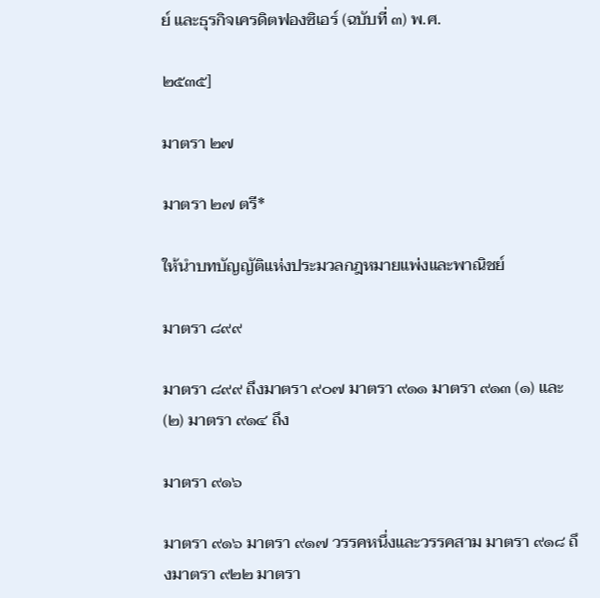ย์ และธุรกิจเครดิตฟองซิเอร์ (ฉบับที่ ๓) พ.ศ.

๒๕๓๕]

มาตรา ๒๗

มาตรา ๒๗ ตรี*

ให้นำบทบัญญัติแห่งประมวลกฎหมายแพ่งและพาณิชย์

มาตรา ๘๙๙

มาตรา ๘๙๙ ถึงมาตรา ๙๐๗ มาตรา ๙๑๑ มาตรา ๙๑๓ (๑) และ (๒) มาตรา ๙๑๔ ถึง

มาตรา ๙๑๖

มาตรา ๙๑๖ มาตรา ๙๑๗ วรรคหนึ่งและวรรคสาม มาตรา ๙๑๘ ถึงมาตรา ๙๒๒ มาตรา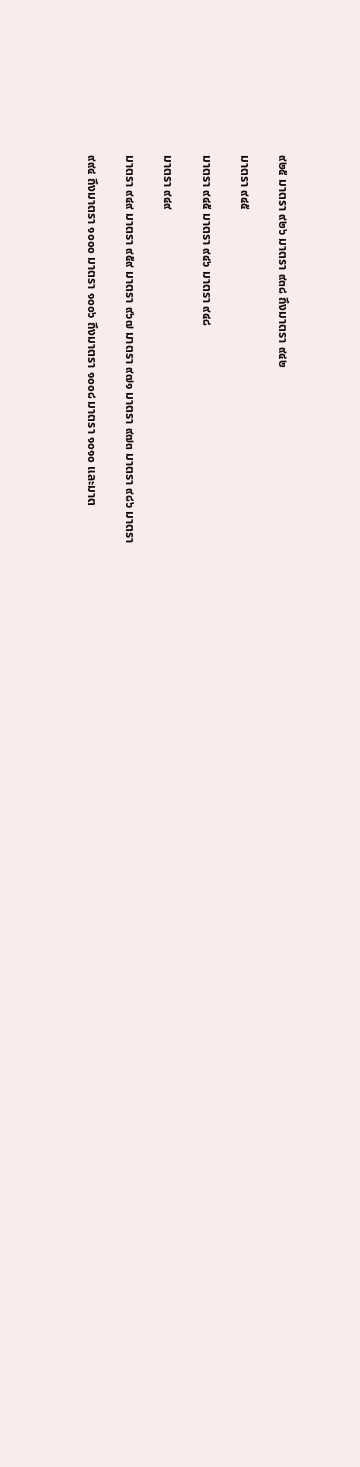๙๒๕ มาตรา ๙๒๖ มาตรา ๙๓๘ ถึงมาตรา ๙๔๒

มาตรา ๙๔๕

มาตรา ๙๔๕ มาตรา ๙๔๖ มาตรา ๙๔๘

มาตรา ๙๔๙

มาตรา ๙๔๙ มาตรา ๙๕๙ มาตรา ๙๖๗ มาตรา ๙๗๑ มาตรา ๙๗๓ มาตรา ๙๘๖ มาตรา

๙๙๔ ถึงมาตรา ๑๐๐๐ มาตรา ๑๐๐๖ ถึงมาตรา ๑๐๐๘ มาตรา ๑๐๑๐ และมาต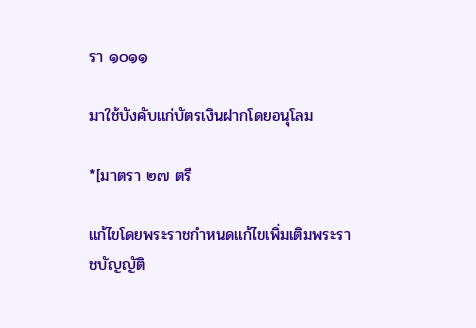รา ๑๐๑๑

มาใช้บังคับแก่บัตรเงินฝากโดยอนุโลม

*[มาตรา ๒๗ ตรี

แก้ไขโดยพระราชกำหนดแก้ไขเพิ่มเติมพระราชบัญญัติ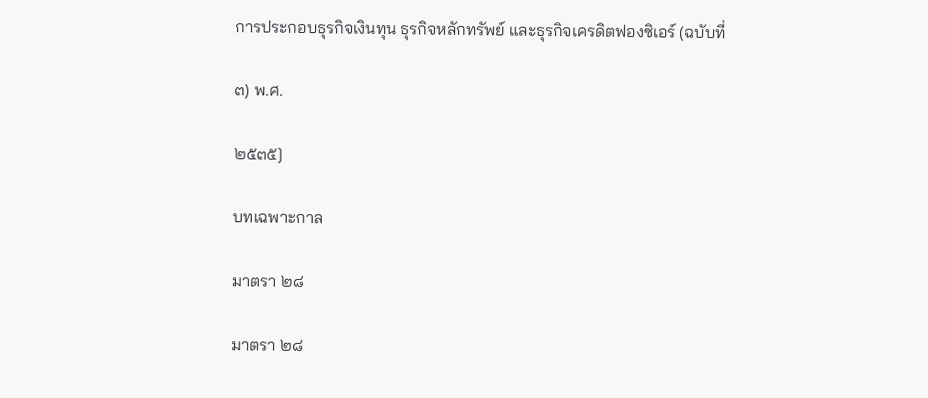การประกอบธุรกิจเงินทุน ธุรกิจหลักทรัพย์ และธุรกิจเครดิตฟองซิเอร์ (ฉบับที่

๓) พ.ศ.

๒๕๓๕]

บทเฉพาะกาล

มาตรา ๒๘

มาตรา ๒๘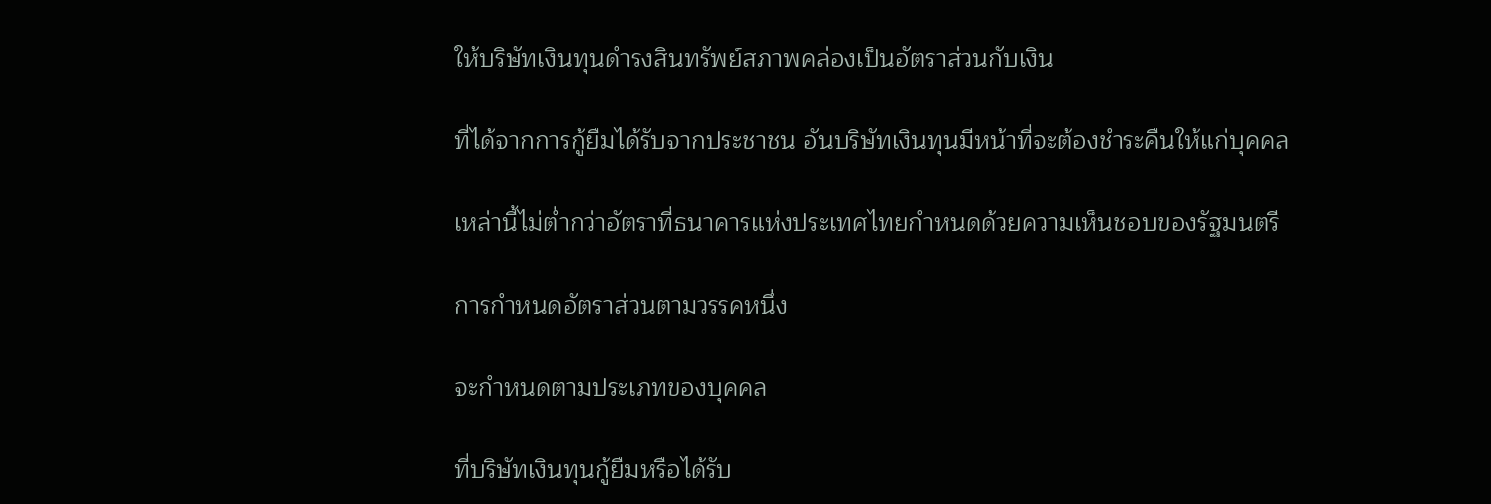ให้บริษัทเงินทุนดำรงสินทรัพย์สภาพคล่องเป็นอัตราส่วนกับเงิน

ที่ได้จากการกู้ยืมได้รับจากประชาชน อันบริษัทเงินทุนมีหน้าที่จะต้องชำระคืนให้แก่บุคคล

เหล่านี้ไม่ต่ำกว่าอัตราที่ธนาคารแห่งประเทศไทยกำหนดด้วยความเห็นชอบของรัฐมนตรี

การกำหนดอัตราส่วนตามวรรคหนึ่ง

จะกำหนดตามประเภทของบุคคล

ที่บริษัทเงินทุนกู้ยืมหรือได้รับ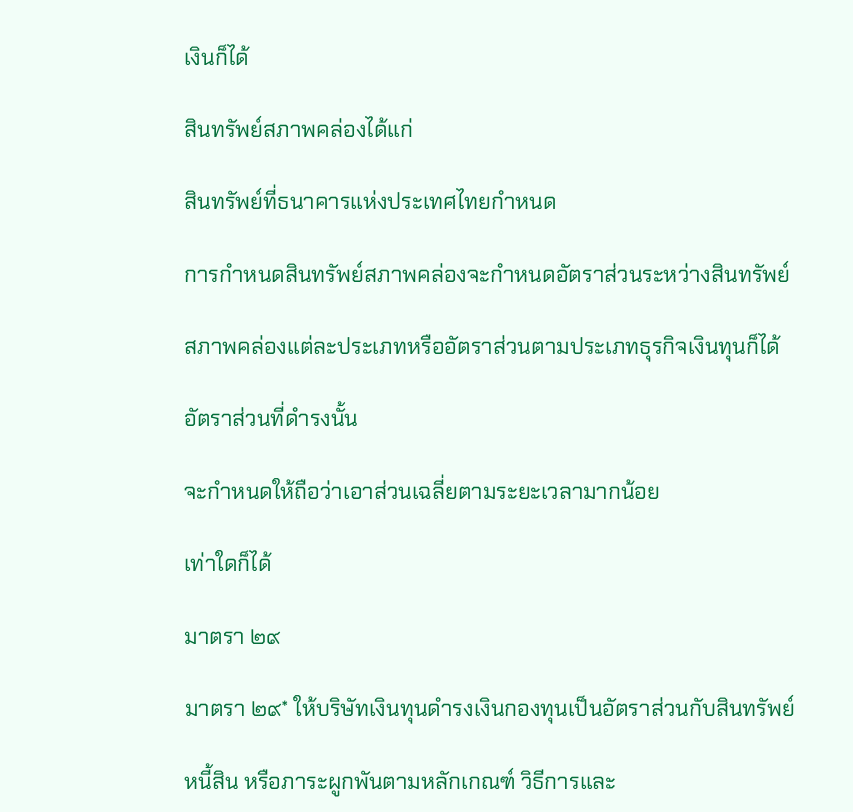เงินก็ได้

สินทรัพย์สภาพคล่องได้แก่

สินทรัพย์ที่ธนาคารแห่งประเทศไทยกำหนด

การกำหนดสินทรัพย์สภาพคล่องจะกำหนดอัตราส่วนระหว่างสินทรัพย์

สภาพคล่องแต่ละประเภทหรืออัตราส่วนตามประเภทธุรกิจเงินทุนก็ได้

อัตราส่วนที่ดำรงนั้น

จะกำหนดให้ถือว่าเอาส่วนเฉลี่ยตามระยะเวลามากน้อย

เท่าใดก็ได้

มาตรา ๒๙

มาตรา ๒๙* ให้บริษัทเงินทุนดำรงเงินกองทุนเป็นอัตราส่วนกับสินทรัพย์

หนี้สิน หรือภาระผูกพันตามหลักเกณฑ์ วิธีการและ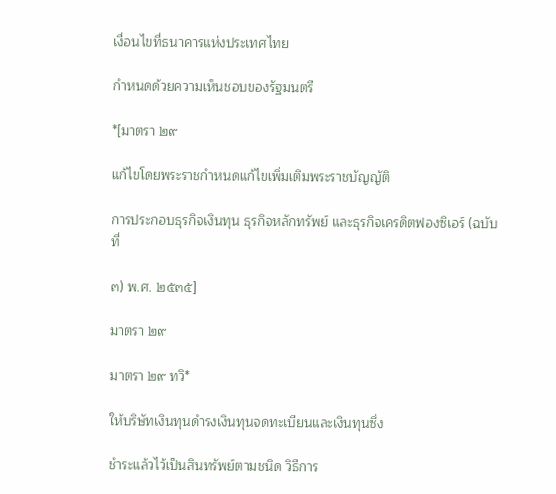เงื่อนไขที่ธนาคารแห่งประเทศไทย

กำหนดด้วยความเห็นชอบของรัฐมนตรี

*[มาตรา ๒๙

แก้ไขโดยพระราชกำหนดแก้ไขเพิ่มเติมพระราชบัญญัติ

การประกอบธุรกิจเงินทุน ธุรกิจหลักทรัพย์ และธุรกิจเครดิตฟองซิเอร์ (ฉบับที่

๓) พ.ศ. ๒๕๓๕]

มาตรา ๒๙

มาตรา ๒๙ ทวิ*

ให้บริษัทเงินทุนดำรงเงินทุนจดทะเบียนและเงินทุนซึ่ง

ชำระแล้วไว้เป็นสินทรัพย์ตามชนิด วิธีการ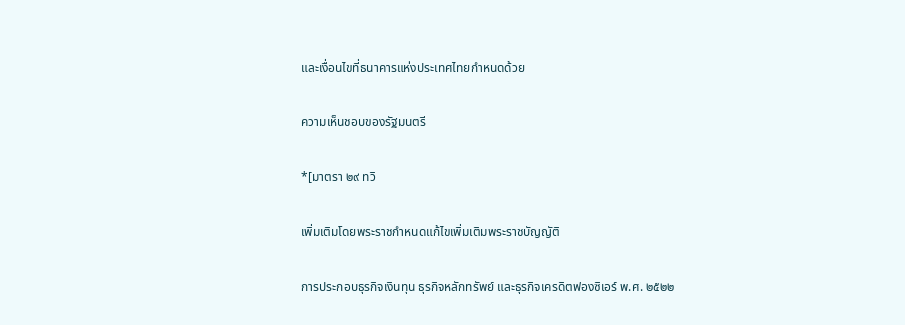และเงื่อนไขที่ธนาคารแห่งประเทศไทยกำหนดด้วย

ความเห็นชอบของรัฐมนตรี

*[มาตรา ๒๙ ทวิ

เพิ่มเติมโดยพระราชกำหนดแก้ไขเพิ่มเติมพระราชบัญญัติ

การประกอบธุรกิจเงินทุน ธุรกิจหลักทรัพย์ และธุรกิจเครดิตฟองซิเอร์ พ.ศ. ๒๕๒๒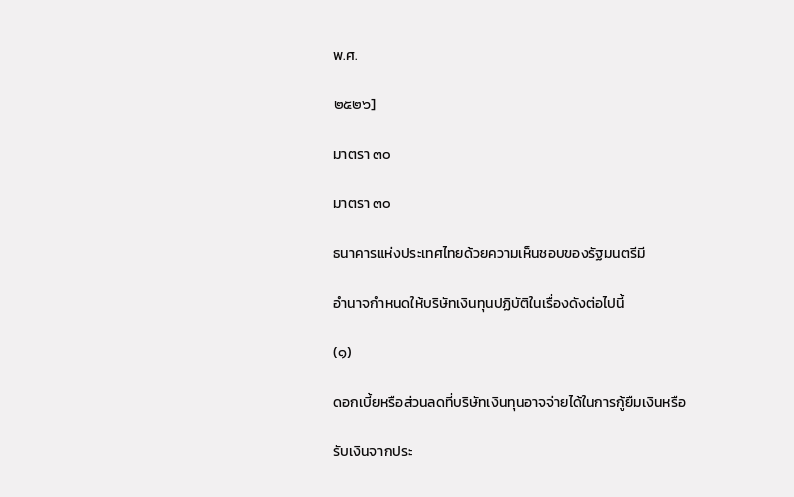พ.ศ.

๒๕๒๖]

มาตรา ๓๐

มาตรา ๓๐

ธนาคารแห่งประเทศไทยด้วยความเห็นชอบของรัฐมนตรีมี

อำนาจกำหนดให้บริษัทเงินทุนปฏิบัติในเรื่องดังต่อไปนี้

(๑)

ดอกเบี้ยหรือส่วนลดที่บริษัทเงินทุนอาจจ่ายได้ในการกู้ยืมเงินหรือ

รับเงินจากประ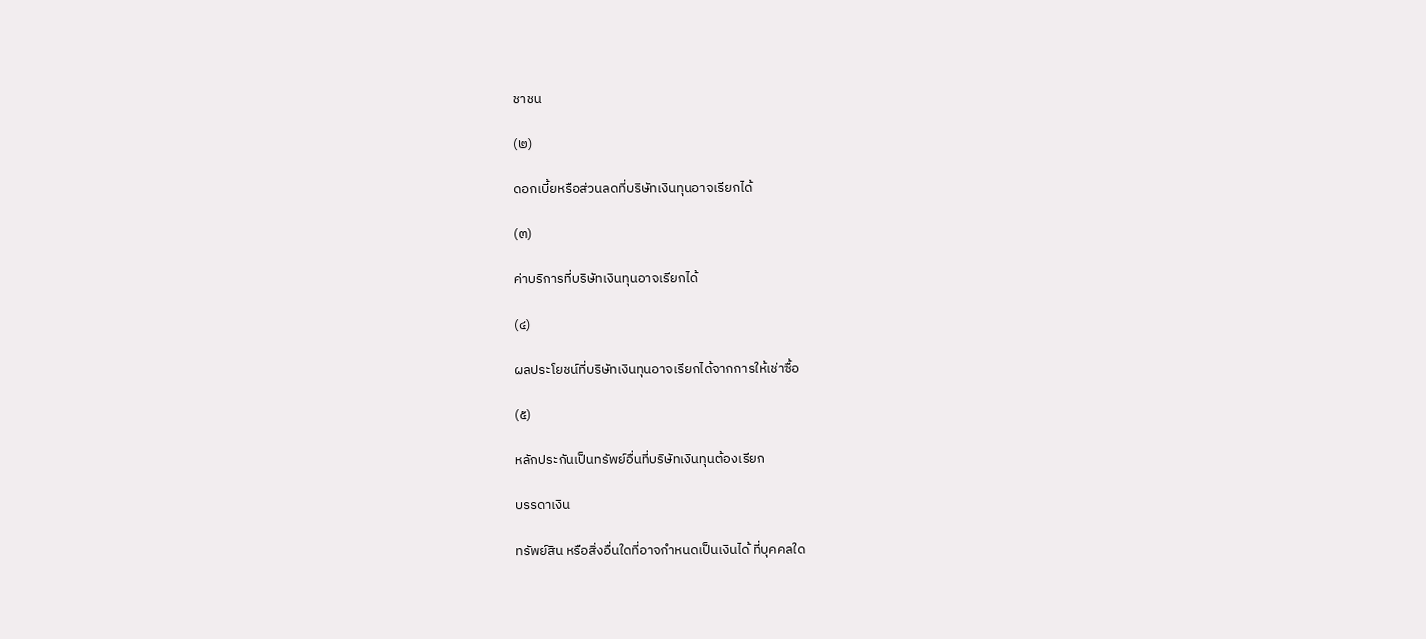ชาชน

(๒)

ดอกเบี้ยหรือส่วนลดที่บริษัทเงินทุนอาจเรียกได้

(๓)

ค่าบริการที่บริษัทเงินทุนอาจเรียกได้

(๔)

ผลประโยชน์ที่บริษัทเงินทุนอาจเรียกได้จากการให้เช่าซื้อ

(๕)

หลักประกันเป็นทรัพย์อื่นที่บริษัทเงินทุนต้องเรียก

บรรดาเงิน

ทรัพย์สิน หรือสิ่งอื่นใดที่อาจกำหนดเป็นเงินได้ ที่บุคคลใด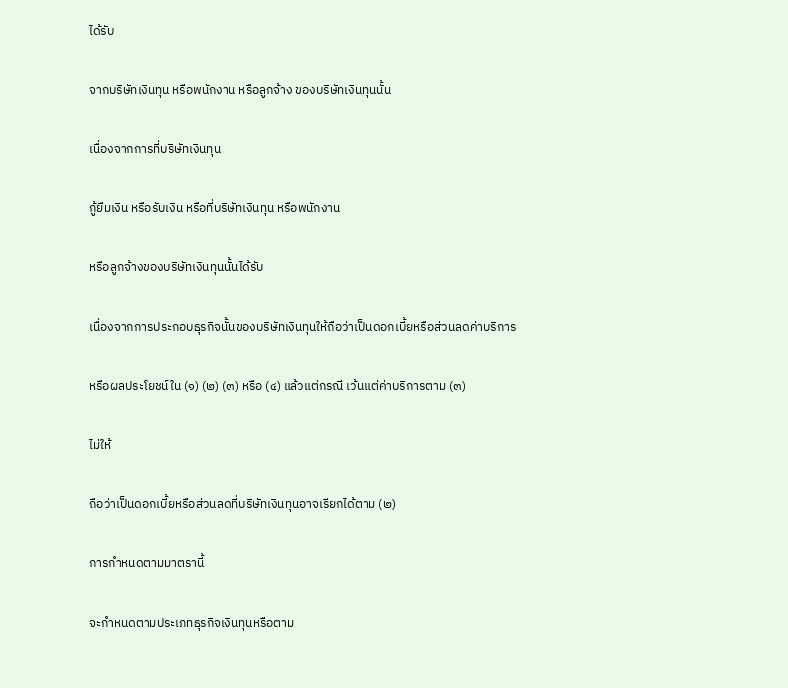ได้รับ

จากบริษัทเงินทุน หรือพนักงาน หรือลูกจ้าง ของบริษัทเงินทุนนั้น

เนื่องจากการที่บริษัทเงินทุน

กู้ยืมเงิน หรือรับเงิน หรือที่บริษัทเงินทุน หรือพนักงาน

หรือลูกจ้างของบริษัทเงินทุนนั้นได้รับ

เนื่องจากการประกอบธุรกิจนั้นของบริษัทเงินทุนให้ถือว่าเป็นดอกเบี้ยหรือส่วนลดค่าบริการ

หรือผลประโยชน์ใน (๑) (๒) (๓) หรือ (๔) แล้วแต่กรณี เว้นแต่ค่าบริการตาม (๓)

ไม่ให้

ถือว่าเป็นดอกเบี้ยหรือส่วนลดที่บริษัทเงินทุนอาจเรียกได้ตาม (๒)

การกำหนดตามมาตรานี้

จะกำหนดตามประเภทธุรกิจเงินทุนหรือตาม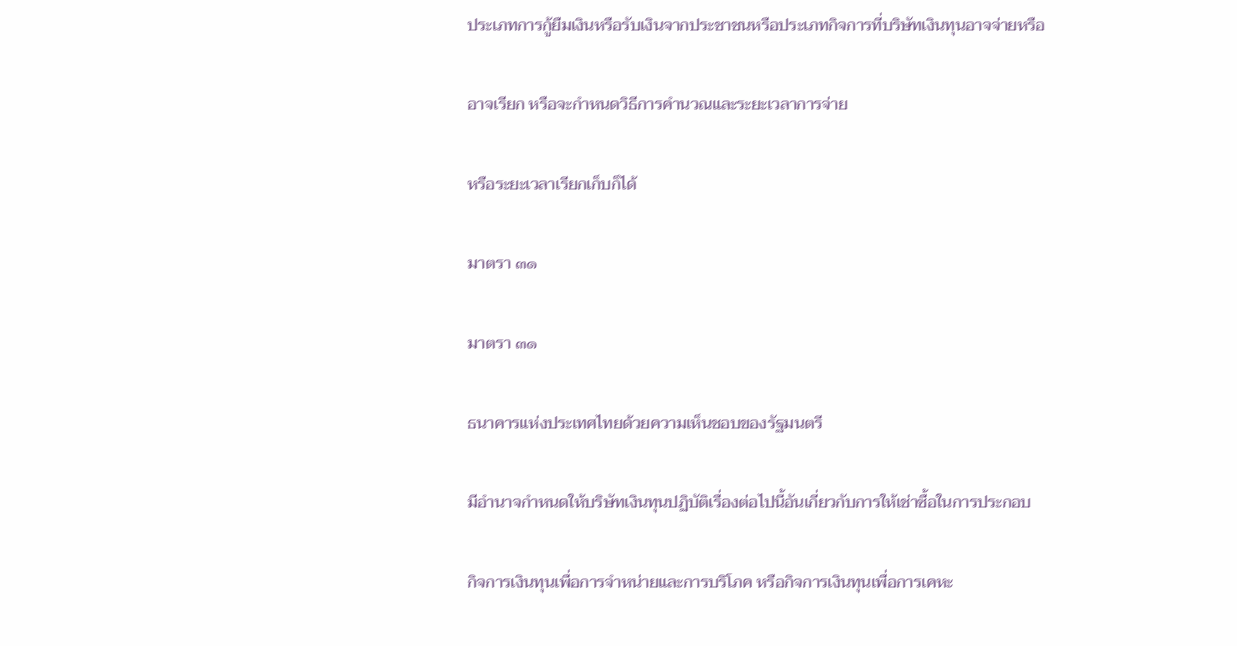ประเภทการกู้ยืมเงินหรือรับเงินจากประชาชนหรือประเภทกิจการที่บริษัทเงินทุนอาจจ่ายหรือ

อาจเรียก หรือจะกำหนดวิธีการคำนวณและระยะเวลาการจ่าย

หรือระยะเวลาเรียกเก็บก็ได้

มาตรา ๓๑

มาตรา ๓๑

ธนาคารแห่งประเทศไทยด้วยความเห็นชอบของรัฐมนตรี

มีอำนาจกำหนดให้บริษัทเงินทุนปฏิบัติเรื่องต่อไปนี้อันเกี่ยวกับการให้เช่าซื้อในการประกอบ

กิจการเงินทุนเพื่อการจำหน่ายและการบริโภค หรือกิจการเงินทุนเพื่อการเคหะ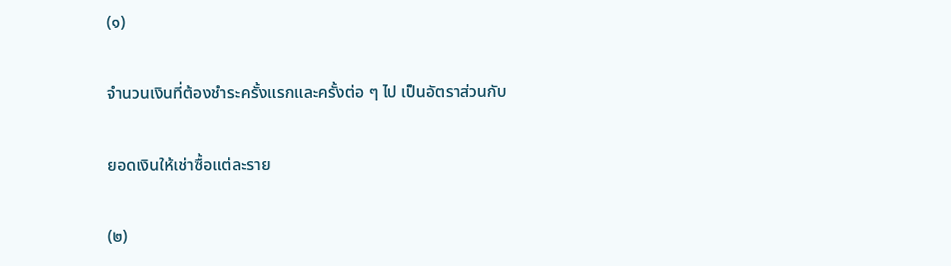(๑)

จำนวนเงินที่ต้องชำระครั้งแรกและครั้งต่อ ๆ ไป เป็นอัตราส่วนกับ

ยอดเงินให้เช่าซื้อแต่ละราย

(๒)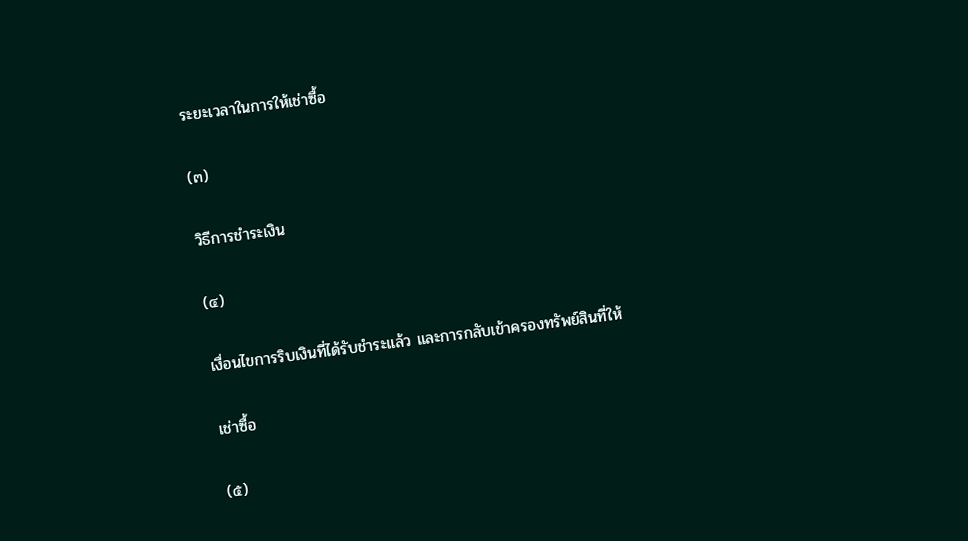ระยะเวลาในการให้เช่าซื้อ

(๓)

วิธีการชำระเงิน

(๔)

เงื่อนไขการริบเงินที่ได้รับชำระแล้ว และการกลับเข้าครองทรัพย์สินที่ให้

เช่าซื้อ

(๕)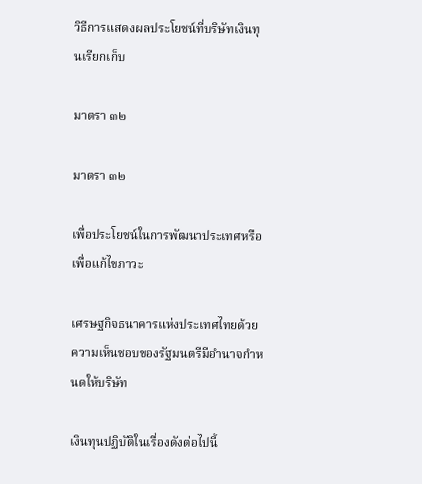วิธีการแสดงผลประโยชน์ที่บริษัทเงินทุนเรียกเก็บ

มาตรา ๓๒

มาตรา ๓๒

เพื่อประโยชน์ในการพัฒนาประเทศหรือเพื่อแก้ไขภาวะ

เศรษฐกิจธนาคารแห่งประเทศไทยด้วยความเห็นชอบของรัฐมนตรีมีอำนาจกำหนดให้บริษัท

เงินทุนปฏิบัติในเรื่องดังต่อไปนี้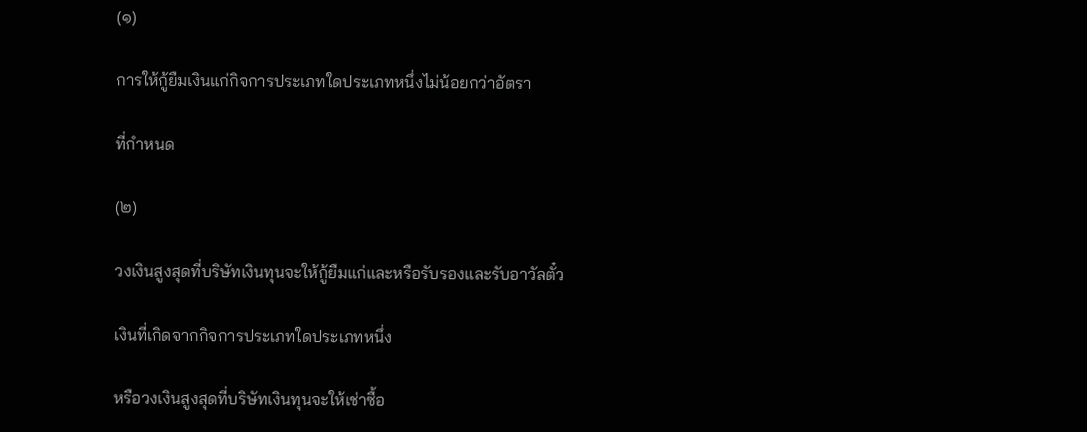(๑)

การให้กู้ยืมเงินแก่กิจการประเภทใดประเภทหนึ่งไม่น้อยกว่าอัตรา

ที่กำหนด

(๒)

วงเงินสูงสุดที่บริษัทเงินทุนจะให้กู้ยืมแก่และหรือรับรองและรับอาวัลตั๋ว

เงินที่เกิดจากกิจการประเภทใดประเภทหนึ่ง

หรือวงเงินสูงสุดที่บริษัทเงินทุนจะให้เช่าซื้อ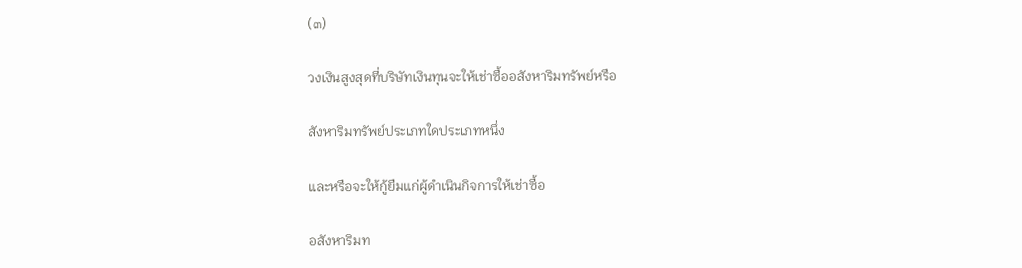(๓)

วงเงินสูงสุดที่บริษัทเงินทุนจะให้เช่าซื้ออสังหาริมทรัพย์หรือ

สังหาริมทรัพย์ประเภทใดประเภทหนึ่ง

และหรือจะให้กู้ยืมแก่ผู้ดำเนินกิจการให้เช่าซื้อ

อสังหาริมท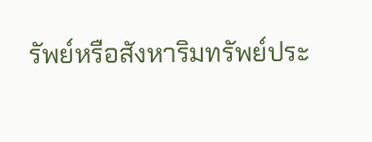รัพย์หรือสังหาริมทรัพย์ประ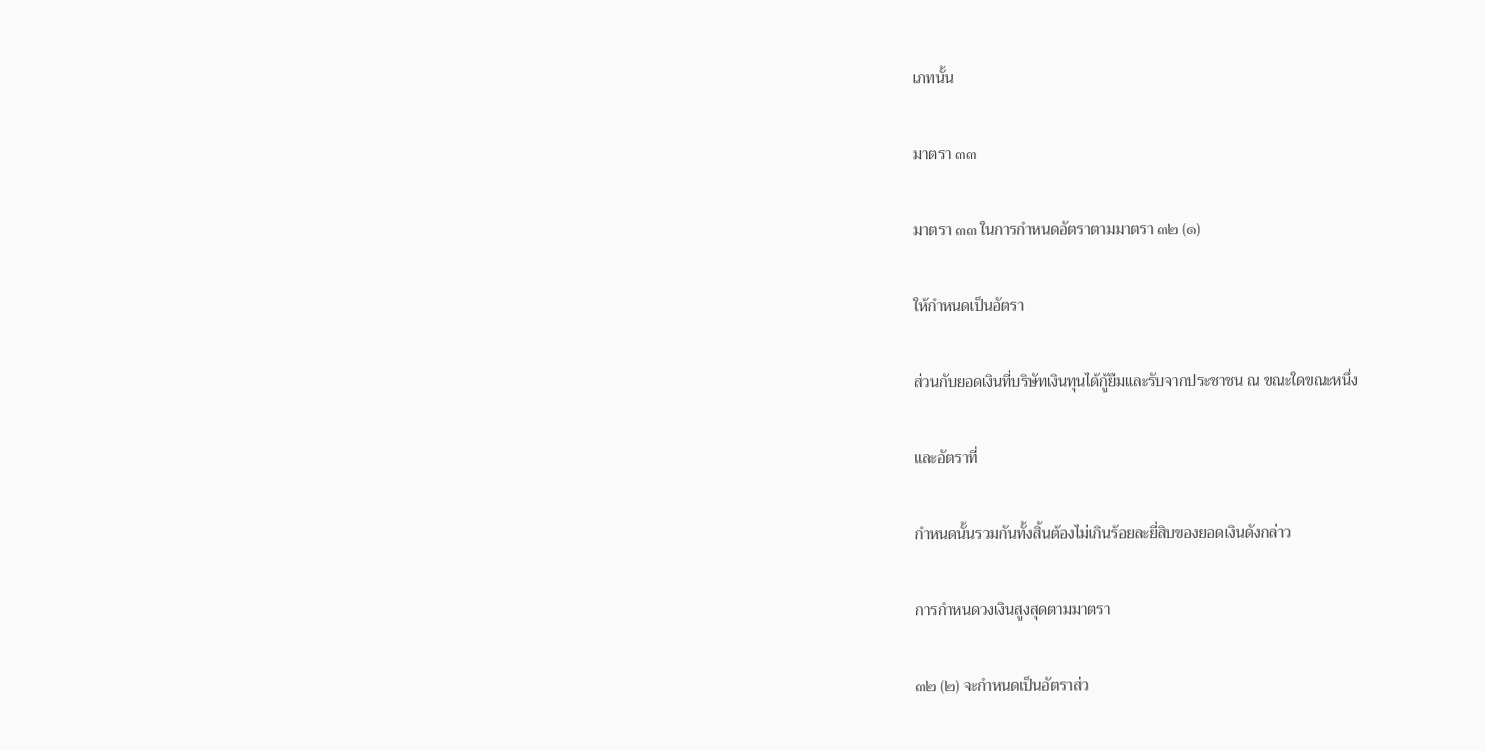เภทนั้น

มาตรา ๓๓

มาตรา ๓๓ ในการกำหนดอัตราตามมาตรา ๓๒ (๑)

ให้กำหนดเป็นอัตรา

ส่วนกับยอดเงินที่บริษัทเงินทุนได้กู้ยืมและรับจากประชาชน ณ ขณะใดขณะหนึ่ง

และอัตราที่

กำหนดนั้นรวมกันทั้งสิ้นต้องไม่เกินร้อยละยี่สิบของยอดเงินดังกล่าว

การกำหนดวงเงินสูงสุดตามมาตรา

๓๒ (๒) จะกำหนดเป็นอัตราส่ว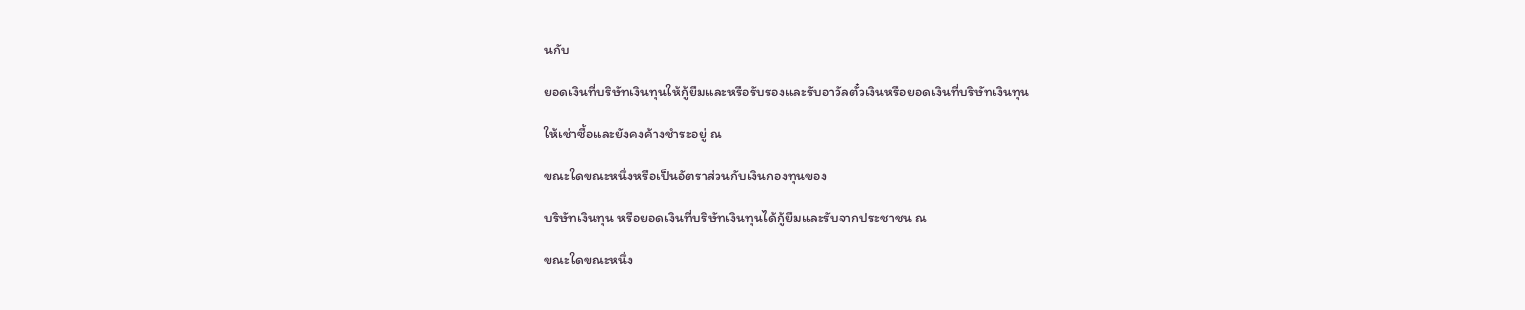นกับ

ยอดเงินที่บริษัทเงินทุนให้กู้ยืมและหรือรับรองและรับอาวัลตั๋วเงินหรือยอดเงินที่บริษัทเงินทุน

ให้เช่าซื้อและยังคงค้างชำระอยู่ ณ

ขณะใดขณะหนึ่งหรือเป็นอัตราส่วนกับเงินกองทุนของ

บริษัทเงินทุน หรือยอดเงินที่บริษัทเงินทุนได้กู้ยืมและรับจากประชาชน ณ

ขณะใดขณะหนึ่ง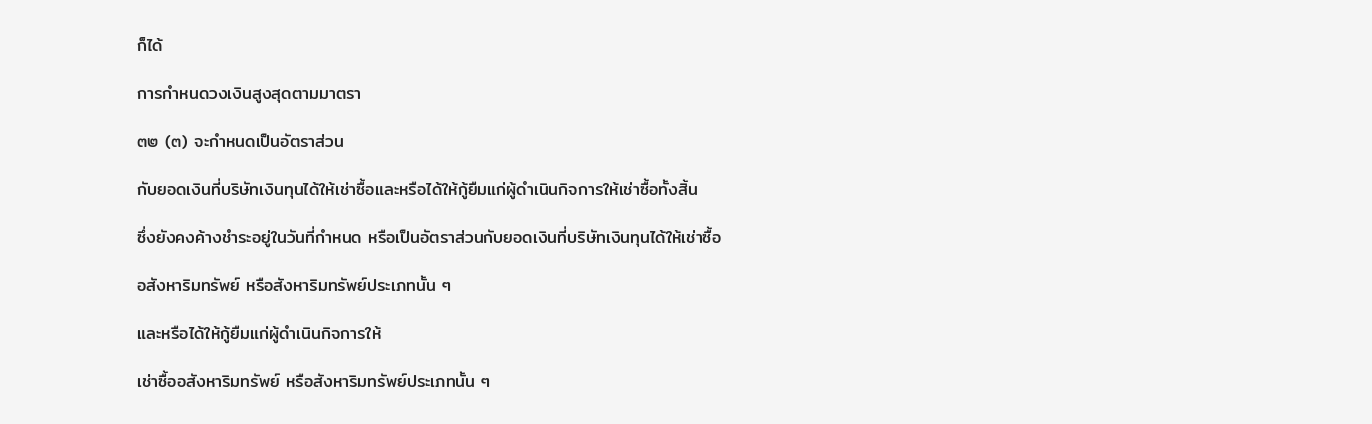ก็ได้

การกำหนดวงเงินสูงสุดตามมาตรา

๓๒ (๓) จะกำหนดเป็นอัตราส่วน

กับยอดเงินที่บริษัทเงินทุนได้ให้เช่าซื้อและหรือได้ให้กู้ยืมแก่ผู้ดำเนินกิจการให้เช่าซื้อทั้งสิ้น

ซึ่งยังคงค้างชำระอยู่ในวันที่กำหนด หรือเป็นอัตราส่วนกับยอดเงินที่บริษัทเงินทุนได้ให้เช่าซื้อ

อสังหาริมทรัพย์ หรือสังหาริมทรัพย์ประเภทนั้น ๆ

และหรือได้ให้กู้ยืมแก่ผู้ดำเนินกิจการให้

เช่าซื้ออสังหาริมทรัพย์ หรือสังหาริมทรัพย์ประเภทนั้น ๆ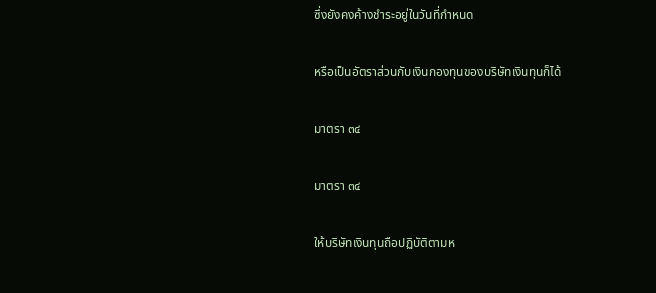ซึ่งยังคงค้างชำระอยู่ในวันที่กำหนด

หรือเป็นอัตราส่วนกับเงินกองทุนของบริษัทเงินทุนก็ได้

มาตรา ๓๔

มาตรา ๓๔

ให้บริษัทเงินทุนถือปฏิบัติตามห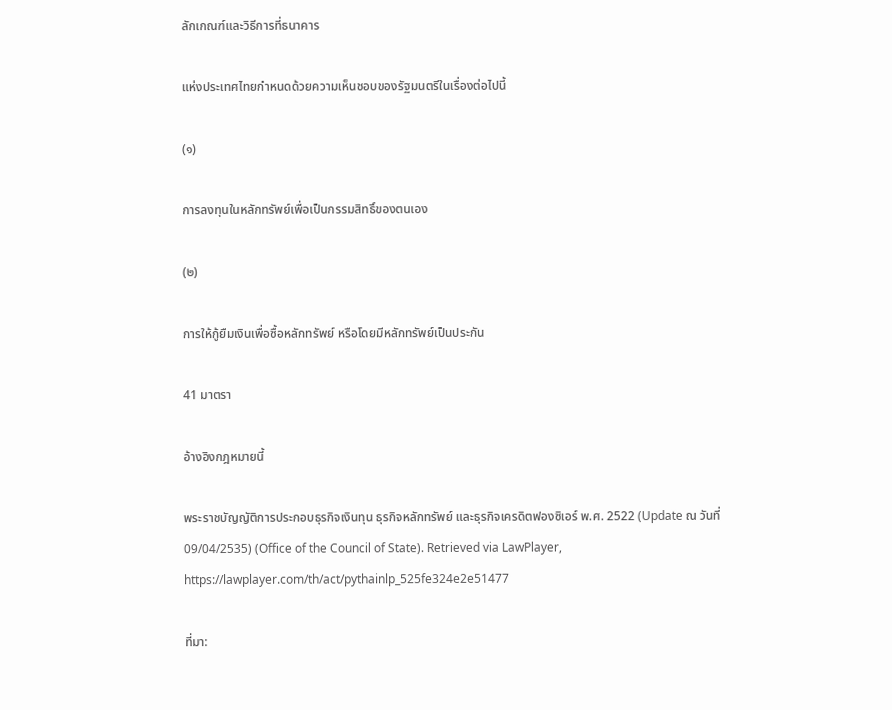ลักเกณฑ์และวิธีการที่ธนาคาร

แห่งประเทศไทยกำหนดด้วยความเห็นชอบของรัฐมนตรีในเรื่องต่อไปนี้

(๑)

การลงทุนในหลักทรัพย์เพื่อเป็นกรรมสิทธิ์ของตนเอง

(๒)

การให้กู้ยืมเงินเพื่อซื้อหลักทรัพย์ หรือโดยมีหลักทรัพย์เป็นประกัน

41 มาตรา

อ้างอิงกฎหมายนี้

พระราชบัญญัติการประกอบธุรกิจเงินทุน ธุรกิจหลักทรัพย์ และธุรกิจเครดิตฟองซิเอร์ พ.ศ. 2522 (Update ณ วันที่ 09/04/2535) (Office of the Council of State). Retrieved via LawPlayer, https://lawplayer.com/th/act/pythainlp_525fe324e2e51477

ที่มา: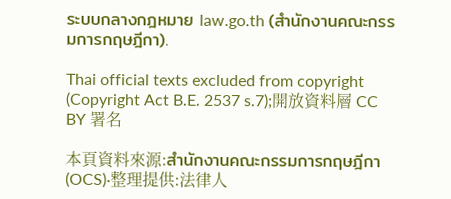ระบบกลางกฎหมาย law.go.th (สำนักงานคณะกรรมการกฤษฎีกา).

Thai official texts excluded from copyright (Copyright Act B.E. 2537 s.7);開放資料層 CC BY 署名

本頁資料來源:สำนักงานคณะกรรมการกฤษฎีกา (OCS)·整理提供:法律人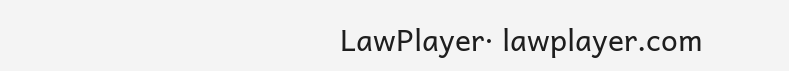LawPlayer· lawplayer.com